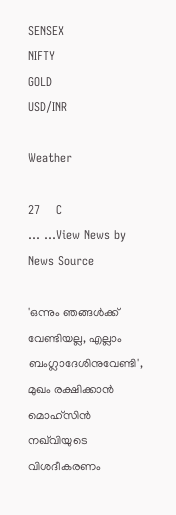SENSEX
NIFTY
GOLD
USD/INR

Weather

27    C
... ...View News by News Source

'ഒന്നും ഞങ്ങള്‍ക്ക് വേണ്ടിയല്ല, എല്ലാം ബംഗ്ലാദേശിനുവേണ്ടി', മുഖം രക്ഷിക്കാൻ മൊഹ്സിൻ നഖ്‌വിയുടെ വിശദീകരണം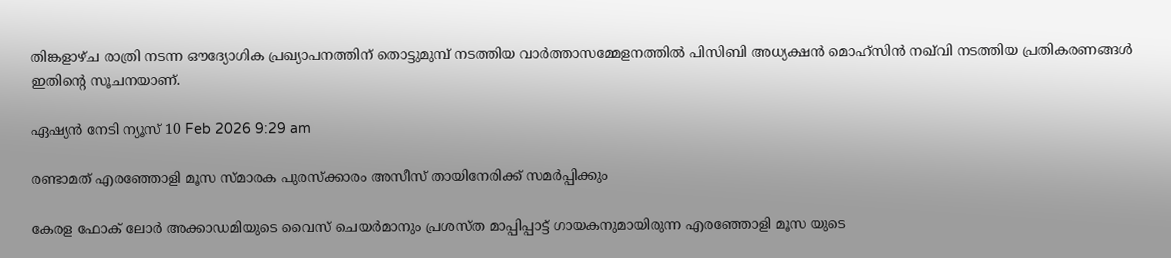തിങ്കളാഴ്ച രാത്രി നടന്ന ഔദ്യോഗിക പ്രഖ്യാപനത്തിന് തൊട്ടുമുമ്പ് നടത്തിയ വാർത്താസമ്മേളനത്തിൽ പിസിബി അധ്യക്ഷൻ മൊഹ്‌സിൻ നഖ്‌വി നടത്തിയ പ്രതികരണങ്ങൾ ഇതിന്‍റെ സൂചനയാണ്.

ഏഷ്യൻ നേടി ന്യൂസ് 10 Feb 2026 9:29 am

രണ്ടാമത് എരഞ്ഞോളി മൂസ സ്മാരക പുരസ്ക്കാരം അസീസ് തായിനേരിക്ക് സമർപ്പിക്കും

കേരള ഫോക് ലോർ അക്കാഡമിയുടെ വൈസ് ചെയർമാനും പ്രശസ്ത മാപ്പിപ്പാട്ട് ഗായകനുമായിരുന്ന എരഞ്ഞോളി മൂസ യുടെ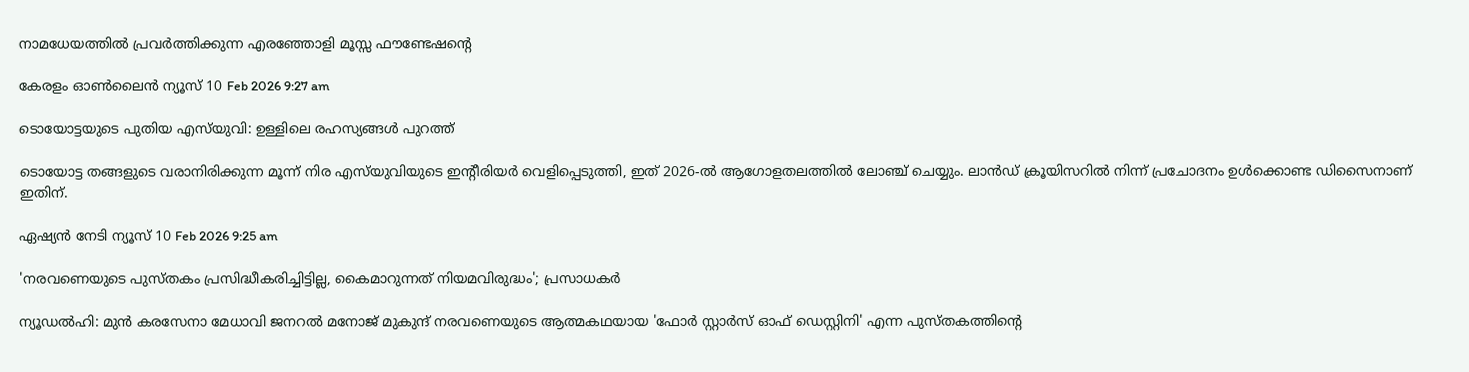നാമധേയത്തിൽ പ്രവർത്തിക്കുന്ന എരഞ്ഞോളി മൂസ്സ ഫൗണ്ടേഷന്റെ

കേരളം ഓൺലൈൻ ന്യൂസ് 10 Feb 2026 9:27 am

ടൊയോട്ടയുടെ പുതിയ എസ്‌യുവി: ഉള്ളിലെ രഹസ്യങ്ങൾ പുറത്ത്

ടൊയോട്ട തങ്ങളുടെ വരാനിരിക്കുന്ന മൂന്ന് നിര എസ്‌യുവിയുടെ ഇന്റീരിയർ വെളിപ്പെടുത്തി, ഇത് 2026-ൽ ആഗോളതലത്തിൽ ലോഞ്ച് ചെയ്യും. ലാൻഡ് ക്രൂയിസറിൽ നിന്ന് പ്രചോദനം ഉൾക്കൊണ്ട ഡിസൈനാണ് ഇതിന്.

ഏഷ്യൻ നേടി ന്യൂസ് 10 Feb 2026 9:25 am

'നരവണെയുടെ പുസ്തകം പ്രസിദ്ധീകരിച്ചിട്ടില്ല, കൈമാറുന്നത് നിയമവിരുദ്ധം'; പ്രസാധകര്‍

ന്യൂഡല്‍ഹി: മുന്‍ കരസേനാ മേധാവി ജനറല്‍ മനോജ് മുകുന്ദ് നരവണെയുടെ ആത്മകഥയായ 'ഫോര്‍ സ്റ്റാര്‍സ് ഓഫ് ഡെസ്റ്റിനി' എന്ന പുസ്തകത്തിന്റെ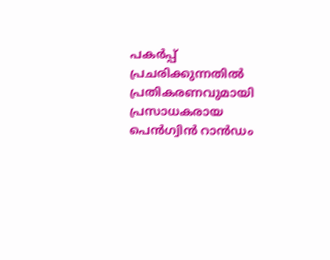പകര്‍പ്പ് പ്രചരിക്കുന്നതില്‍ പ്രതികരണവുമായി പ്രസാധകരായ പെന്‍ഗ്വിന്‍ റാന്‍ഡം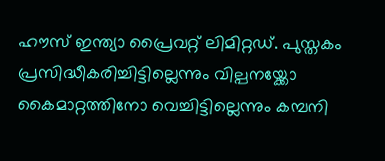ഹൗസ് ഇന്ത്യാ പ്രൈവറ്റ് ലിമിറ്റഡ്. പുസ്തകം പ്രസിദ്ധീകരിച്ചിട്ടില്ലെന്നും വില്പനയ്ക്കോ കൈമാറ്റത്തിനോ വെച്ചിട്ടില്ലെന്നും കമ്പനി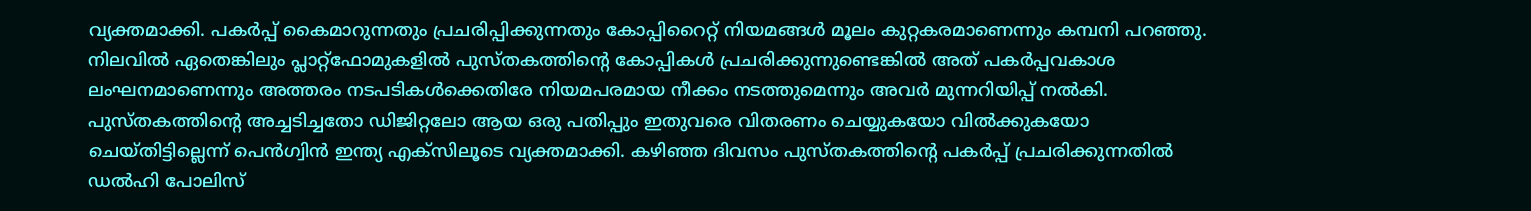വ്യക്തമാക്കി. പകര്‍പ്പ് കൈമാറുന്നതും പ്രചരിപ്പിക്കുന്നതും കോപ്പിറൈറ്റ് നിയമങ്ങള്‍ മൂലം കുറ്റകരമാണെന്നും കമ്പനി പറഞ്ഞു. നിലവില്‍ ഏതെങ്കിലും പ്ലാറ്റ്ഫോമുകളില്‍ പുസ്തകത്തിന്റെ കോപ്പികള്‍ പ്രചരിക്കുന്നുണ്ടെങ്കില്‍ അത് പകര്‍പ്പവകാശ ലംഘനമാണെന്നും അത്തരം നടപടികള്‍ക്കെതിരേ നിയമപരമായ നീക്കം നടത്തുമെന്നും അവര്‍ മുന്നറിയിപ്പ് നല്‍കി. പുസ്തകത്തിന്റെ അച്ചടിച്ചതോ ഡിജിറ്റലോ ആയ ഒരു പതിപ്പും ഇതുവരെ വിതരണം ചെയ്യുകയോ വില്‍ക്കുകയോ ചെയ്തിട്ടില്ലെന്ന് പെന്‍ഗ്വിന്‍ ഇന്ത്യ എക്സിലൂടെ വ്യക്തമാക്കി. കഴിഞ്ഞ ദിവസം പുസ്തകത്തിന്റെ പകര്‍പ്പ് പ്രചരിക്കുന്നതില്‍ ഡല്‍ഹി പോലിസ്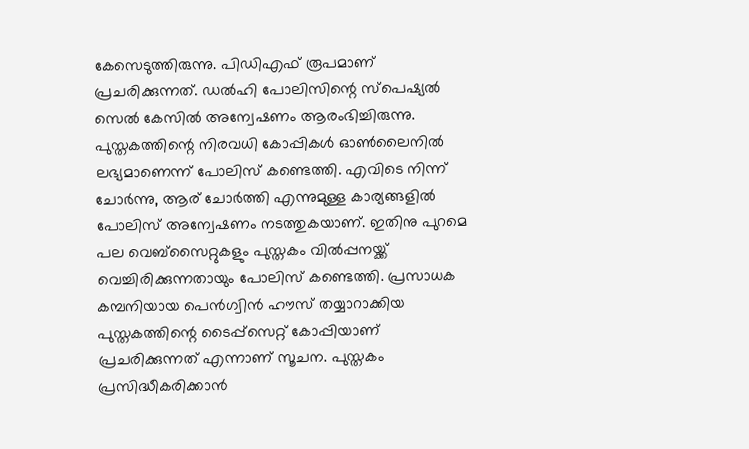കേസെടുത്തിരുന്നു. പിഡിഎഫ് രൂപമാണ് പ്രചരിക്കുന്നത്. ഡല്‍ഹി പോലിസിന്റെ സ്‌പെഷ്യല്‍ സെല്‍ കേസില്‍ അന്വേഷണം ആരംഭിച്ചിരുന്നു. പുസ്തകത്തിന്റെ നിരവധി കോപ്പികള്‍ ഓണ്‍ലൈനില്‍ ലഭ്യമാണെന്ന് പോലിസ് കണ്ടെത്തി. എവിടെ നിന്ന് ചോര്‍ന്നു, ആര് ചോര്‍ത്തി എന്നുമുള്ള കാര്യങ്ങളില്‍ പോലിസ് അന്വേഷണം നടത്തുകയാണ്. ഇതിനു പുറമെ പല വെബ്സൈറ്റുകളും പുസ്തകം വില്‍പ്പനയ്ക്ക് വെച്ചിരിക്കുന്നതായും പോലിസ് കണ്ടെത്തി. പ്രസാധക കമ്പനിയായ പെന്‍ഗ്വിന്‍ ഹൗസ് തയ്യാറാക്കിയ പുസ്തകത്തിന്റെ ടൈപ്പ്സെറ്റ് കോപ്പിയാണ് പ്രചരിക്കുന്നത് എന്നാണ് സൂചന. പുസ്തകം പ്രസിദ്ധീകരിക്കാന്‍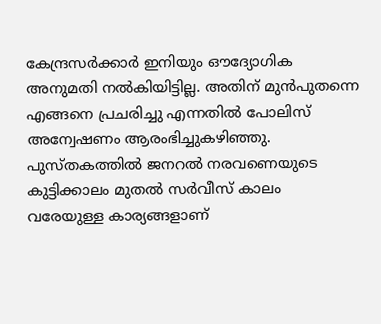കേന്ദ്രസര്‍ക്കാര്‍ ഇനിയും ഔദ്യോഗിക അനുമതി നല്‍കിയിട്ടില്ല. അതിന് മുന്‍പുതന്നെ എങ്ങനെ പ്രചരിച്ചു എന്നതില്‍ പോലിസ് അന്വേഷണം ആരംഭിച്ചുകഴിഞ്ഞു. പുസ്തകത്തില്‍ ജനറല്‍ നരവണെയുടെ കുട്ടിക്കാലം മുതല്‍ സര്‍വീസ് കാലം വരേയുള്ള കാര്യങ്ങളാണ്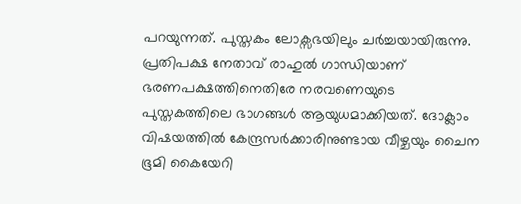പറയുന്നത്. പുസ്തകം ലോക്സഭയിലും ചര്‍ച്ചയായിരുന്നു. പ്രതിപക്ഷ നേതാവ് രാഹുല്‍ ഗാന്ധിയാണ് ഭരണപക്ഷത്തിനെതിരേ നരവണെയുടെ പുസ്തകത്തിലെ ഭാഗങ്ങള്‍ ആയുധമാക്കിയത്. ദോക്ലാം വിഷയത്തില്‍ കേന്ദ്രസര്‍ക്കാരിനുണ്ടായ വീഴ്ചയും ചൈന ഭൂമി കൈയേറി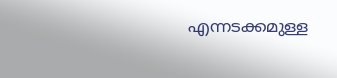എന്നടക്കമുള്ള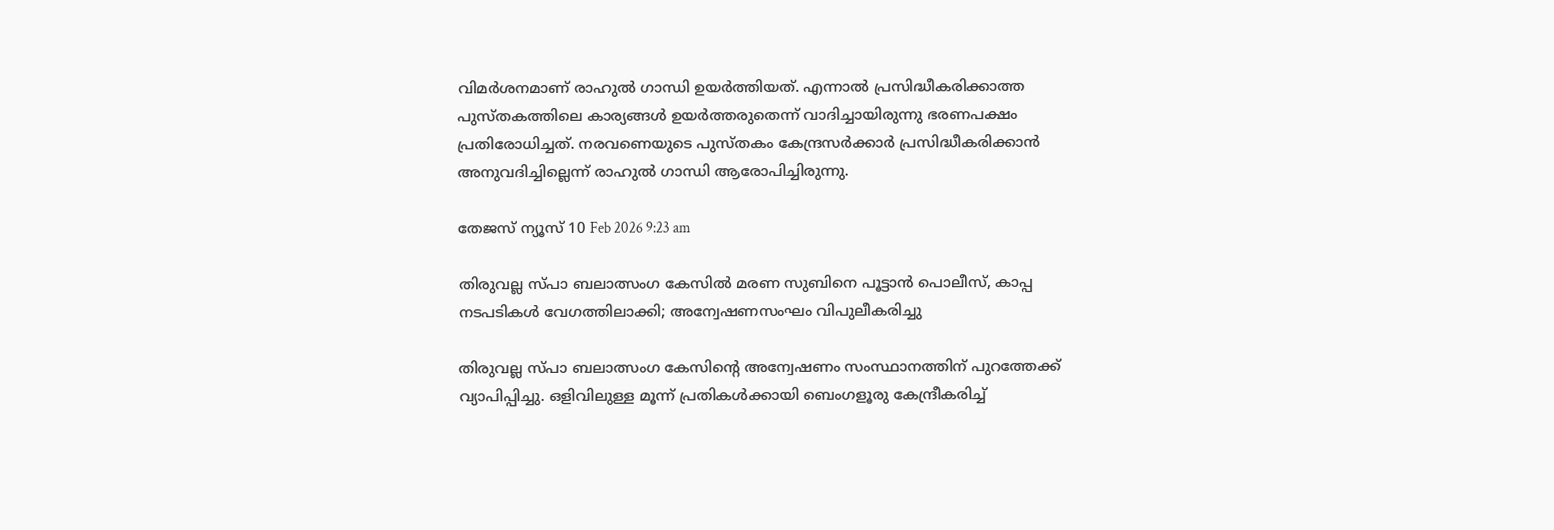വിമര്‍ശനമാണ് രാഹുല്‍ ഗാന്ധി ഉയര്‍ത്തിയത്. എന്നാല്‍ പ്രസിദ്ധീകരിക്കാത്ത പുസ്തകത്തിലെ കാര്യങ്ങള്‍ ഉയര്‍ത്തരുതെന്ന് വാദിച്ചായിരുന്നു ഭരണപക്ഷം പ്രതിരോധിച്ചത്. നരവണെയുടെ പുസ്തകം കേന്ദ്രസര്‍ക്കാര്‍ പ്രസിദ്ധീകരിക്കാന്‍ അനുവദിച്ചില്ലെന്ന് രാഹുല്‍ ഗാന്ധി ആരോപിച്ചിരുന്നു.

തേജസ് ന്യൂസ് 10 Feb 2026 9:23 am

തിരുവല്ല സ്പാ ബലാത്സംഗ കേസിൽ മരണ സുബിനെ പൂട്ടാൻ പൊലീസ്, കാപ്പ നടപടികൾ വേഗത്തിലാക്കി; അന്വേഷണസംഘം വിപുലീകരിച്ചു

തിരുവല്ല സ്പാ ബലാത്സംഗ കേസിൻ്റെ അന്വേഷണം സംസ്ഥാനത്തിന് പുറത്തേക്ക് വ്യാപിപ്പിച്ചു. ഒളിവിലുള്ള മൂന്ന് പ്രതികൾക്കായി ബെംഗളൂരു കേന്ദ്രീകരിച്ച്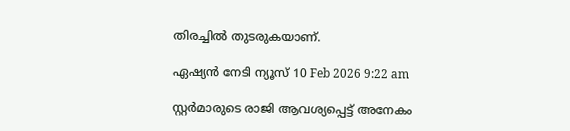തിരച്ചിൽ തുടരുകയാണ്.

ഏഷ്യൻ നേടി ന്യൂസ് 10 Feb 2026 9:22 am

സ്റ്റര്‍മാരുടെ രാജി ആവശ്യപ്പെട്ട് അനേകം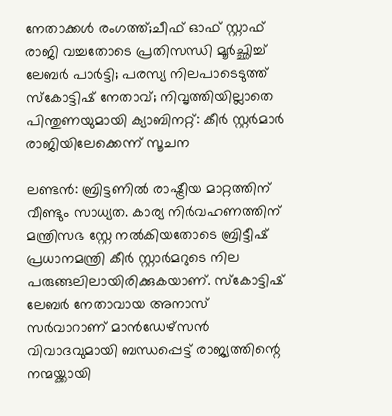നേതാക്കള്‍ രംഗത്ത്;ചീഫ് ഓഫ് സ്റ്റാഫ് രാജി വച്ചതോടെ പ്രതിസന്ധി മൂര്‍ച്ഛിച്ച് ലേബര്‍ പാര്‍ട്ടി; പരസ്യ നിലപാടെടുത്ത് സ്‌കോട്ടിഷ് നേതാവ്; നിവൃത്തിയില്ലാതെ പിന്തുണയുമായി ക്യാബിനറ്റ്: കീര്‍ സ്റ്റര്‍മാര്‍ രാജിയിലേക്കെന്ന് സൂചന

ലണ്ടന്‍: ബ്രിട്ടണില്‍ രാഷ്ട്രീയ മാറ്റത്തിന് വീണ്ടും സാധ്യത. കാര്യ നിര്‍വഹണത്തിന് മന്ത്രിസഭ സ്റ്റേ നല്‍കിയതോടെ ബ്രിട്ടീഷ് പ്രധാനമന്ത്രി കീര്‍ സ്റ്റാര്‍മറുടെ നില പരുങ്ങലിലായിരിക്കുകയാണ്. സ്‌കോട്ടിഷ് ലേബര്‍ നേതാവായ അനാസ് സര്‍വാറാണ് മാന്‍ഡേഴ്‌സന്‍ വിവാദവുമായി ബന്ധപ്പെട്ട് രാജ്യത്തിന്റെ നന്മയ്ക്കായി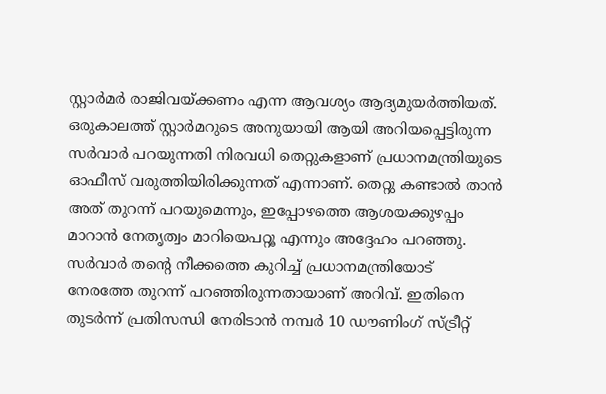സ്റ്റാര്‍മര്‍ രാജിവയ്ക്കണം എന്ന ആവശ്യം ആദ്യമുയര്‍ത്തിയത്. ഒരുകാലത്ത് സ്റ്റാര്‍മറുടെ അനുയായി ആയി അറിയപ്പെട്ടിരുന്ന സര്‍വാര്‍ പറയുന്നതി നിരവധി തെറ്റുകളാണ് പ്രധാനമന്ത്രിയുടെ ഓഫീസ് വരുത്തിയിരിക്കുന്നത് എന്നാണ്. തെറ്റു കണ്ടാല്‍ താന്‍ അത് തുറന്ന് പറയുമെന്നും, ഇപ്പോഴത്തെ ആശയക്കുഴപ്പം മാറാന്‍ നേതൃത്വം മാറിയെപറ്റൂ എന്നും അദ്ദേഹം പറഞ്ഞു. സര്‍വാര്‍ തന്റെ നീക്കത്തെ കുറിച്ച് പ്രധാനമന്ത്രിയോട് നേരത്തേ തുറന്ന് പറഞ്ഞിരുന്നതായാണ് അറിവ്. ഇതിനെ തുടര്‍ന്ന് പ്രതിസന്ധി നേരിടാന്‍ നമ്പര്‍ 10 ഡൗണിംഗ് സ്ട്രീറ്റ്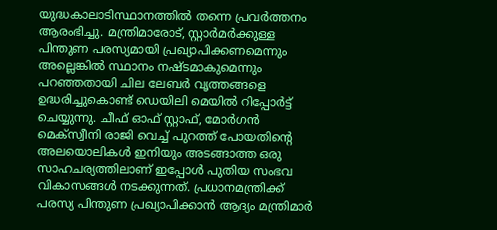യുദ്ധകാലാടിസ്ഥാനത്തില്‍ തന്നെ പ്രവര്‍ത്തനം ആരംഭിച്ചു. മന്ത്രിമാരോട്, സ്റ്റാര്‍മര്‍ക്കുള്ള പിന്തുണ പരസ്യമായി പ്രഖ്യാപിക്കണമെന്നും അല്ലെങ്കില്‍ സ്ഥാനം നഷ്ടമാകുമെന്നും പറഞ്ഞതായി ചില ലേബര്‍ വൃത്തങ്ങളെ ഉദ്ധരിച്ചുകൊണ്ട് ഡെയിലി മെയില്‍ റിപ്പോര്‍ട്ട് ചെയ്യുന്നു. ചീഫ് ഓഫ് സ്റ്റാഫ്, മോര്‍ഗന്‍ മെക്‌സ്വീനി രാജി വെച്ച് പുറത്ത് പോയതിന്റെ അലയൊലികള്‍ ഇനിയും അടങ്ങാത്ത ഒരു സാഹചര്യത്തിലാണ് ഇപ്പോള്‍ പുതിയ സംഭവ വികാസങ്ങള്‍ നടക്കുന്നത്. പ്രധാനമന്ത്രിക്ക് പരസ്യ പിന്തുണ പ്രഖ്യാപിക്കാന്‍ ആദ്യം മന്ത്രിമാര്‍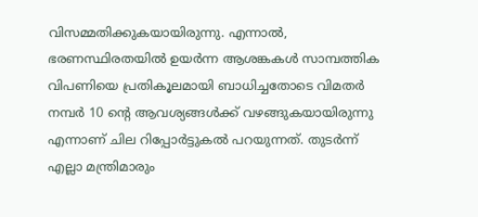വിസമ്മതിക്കുകയായിരുന്നു. എന്നാല്‍, ഭരണസ്ഥിരതയില്‍ ഉയര്‍ന്ന ആശങ്കകള്‍ സാമ്പത്തിക വിപണിയെ പ്രതികൂലമായി ബാധിച്ചതോടെ വിമതര്‍ നമ്പര്‍ 10 ന്റെ ആവശ്യങ്ങള്‍ക്ക് വഴങ്ങുകയായിരുന്നു എന്നാണ് ചില റിപ്പോര്‍ട്ടുകല്‍ പറയുന്നത്. തുടര്‍ന്ന് എല്ലാ മന്ത്രിമാരും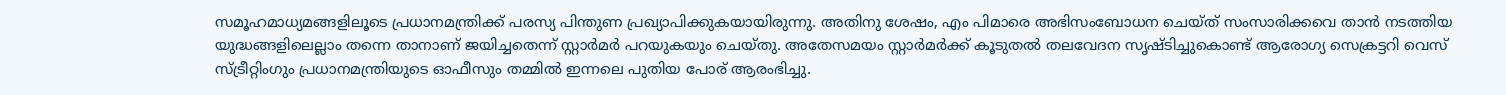സമൂഹമാധ്യമങ്ങളിലൂടെ പ്രധാനമന്ത്രിക്ക് പരസ്യ പിന്തുണ പ്രഖ്യാപിക്കുകയായിരുന്നു. അതിനു ശേഷം, എം പിമാരെ അഭിസംബോധന ചെയ്ത് സംസാരിക്കവെ താന്‍ നടത്തിയ യുദ്ധങ്ങളിലെല്ലാം തന്നെ താനാണ് ജയിച്ചതെന്ന് സ്റ്റാര്‍മര്‍ പറയുകയും ചെയ്തു. അതേസമയം സ്റ്റാര്‍മര്‍ക്ക് കൂടുതല്‍ തലവേദന സൃഷ്ടിച്ചുകൊണ്ട് ആരോഗ്യ സെക്രട്ടറി വെസ് സ്ട്രീറ്റിംഗും പ്രധാനമന്ത്രിയുടെ ഓഫീസും തമ്മില്‍ ഇന്നലെ പുതിയ പോര് ആരംഭിച്ചു.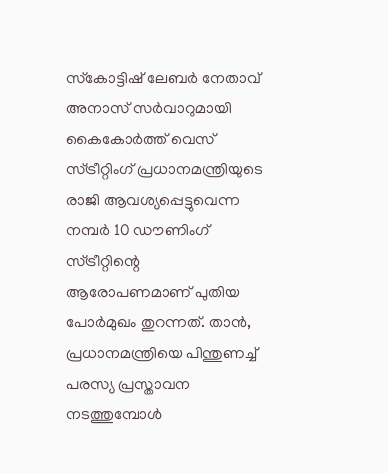സ്‌കോട്ടിഷ് ലേബര്‍ നേതാവ് അനാസ് സര്‍വാറുമായി കൈകോര്‍ത്ത് വെസ് സ്ട്രീറ്റിംഗ് പ്രധാനമന്ത്രിയുടെ രാജി ആവശ്യപ്പെട്ടുവെന്ന നമ്പര്‍ 10 ഡൗണിംഗ് സ്ട്രീറ്റിന്റെ ആരോപണമാണ് പുതിയ പോര്‍മുഖം തുറന്നത്. താന്‍, പ്രധാനമന്ത്രിയെ പിന്തുണച്ച് പരസ്യ പ്രസ്താവന നടത്തുമ്പോള്‍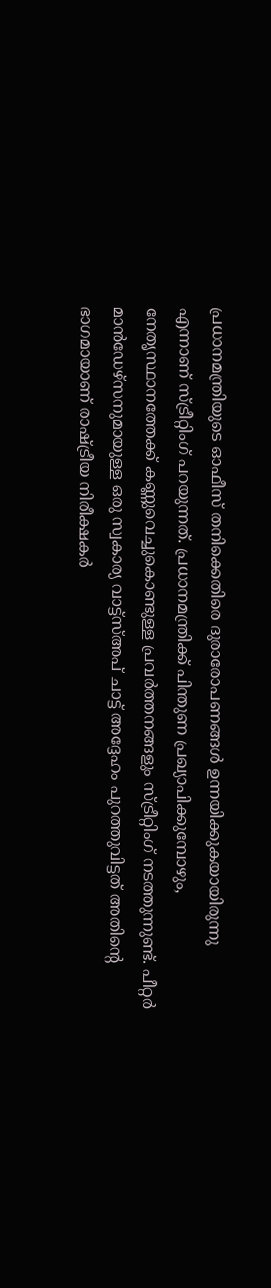പ്രധാനമന്ത്രിയുടെ ഓഫീസ് തനിക്കെതിരെ ദുരാരോപണങ്ങള്‍ ഉന്നയിക്കുകയായിരുന്നു എന്നാണ് സ്ട്രീറ്റിംഗ് പറയുന്നത്. പ്രധാനമന്ത്രിക്ക് പിന്തുണ പ്രഖ്യാപിക്കുമ്പോഴും, നേതൃസ്ഥാനത്തേക്ക് കണ്ണുവെച്ചുകൊണ്ടുള്ള പ്രവര്‍ത്തനങ്ങളും സ്ട്രീറ്റിംഗ് നടത്തുന്നുണ്ട്. പീറ്റര്‍ മാന്‍ഡേഴ്‌സനുമായുള്ള ഒരു സ്വകാര്യ വാട്ട്‌സ്അപ് ചാട്ട് അദ്ദേഹം പുറത്തുവിട്ടത് അതിന്റെ ഭാഗമായാണ് രാഷ്ട്രീയ നിരീക്ഷകര്‍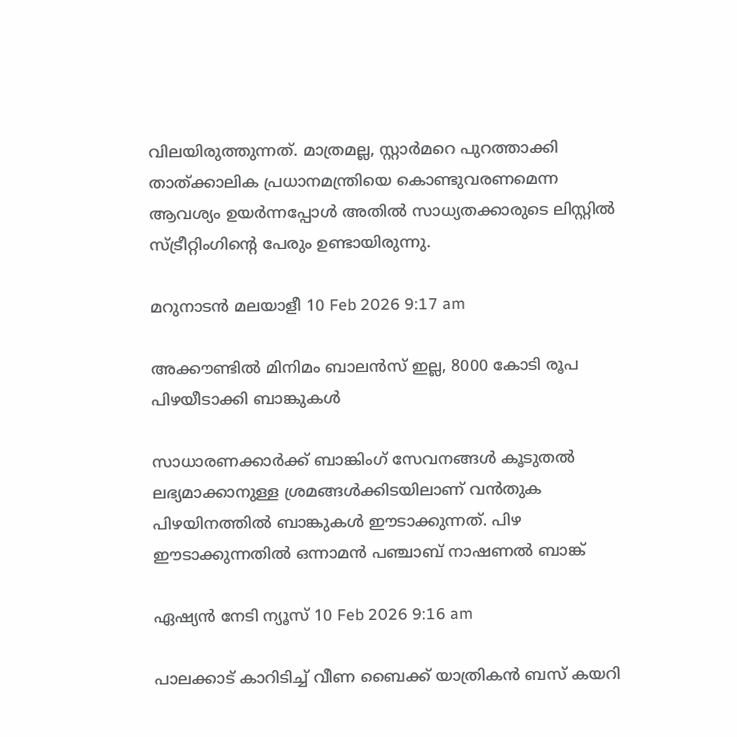വിലയിരുത്തുന്നത്. മാത്രമല്ല, സ്റ്റാര്‍മറെ പുറത്താക്കി താത്ക്കാലിക പ്രധാനമന്ത്രിയെ കൊണ്ടുവരണമെന്ന ആവശ്യം ഉയര്‍ന്നപ്പോള്‍ അതില്‍ സാധ്യതക്കാരുടെ ലിസ്റ്റില്‍ സ്ട്രീറ്റിംഗിന്റെ പേരും ഉണ്ടായിരുന്നു.

മറുനാടൻ മലയാളീ 10 Feb 2026 9:17 am

അക്കൗണ്ടിൽ മിനിമം ബാലൻസ് ഇല്ല, 8000 കോടി രൂപ പിഴയീടാക്കി ബാങ്കുകൾ

സാധാരണക്കാർക്ക് ബാങ്കിംഗ് സേവനങ്ങൾ കൂടുതൽ ലഭ്യമാക്കാനുള്ള ശ്രമങ്ങൾക്കിടയിലാണ് വൻതുക പിഴയിനത്തിൽ ബാങ്കുകൾ ഈടാക്കുന്നത്. പിഴ ഈടാക്കുന്നതിൽ ഒന്നാമൻ പഞ്ചാബ് നാഷണൽ ബാങ്ക്

ഏഷ്യൻ നേടി ന്യൂസ് 10 Feb 2026 9:16 am

പാലക്കാട് കാറിടിച്ച് വീണ ബൈക്ക് യാത്രികൻ ബസ് കയറി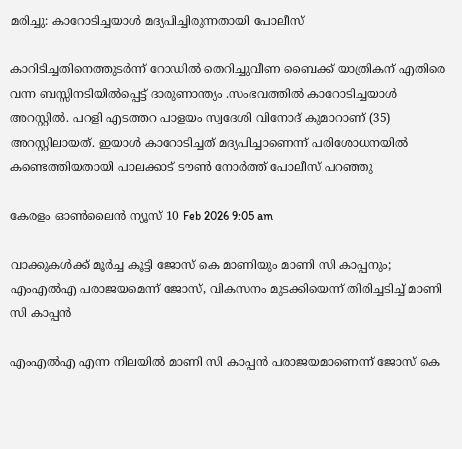മരിച്ചു: കാറോടിച്ചയാൾ മദ്യപിച്ചിരുന്നതായി പോലീസ്

കാറിടിച്ചതിനെത്തുടർന്ന് റോഡിൽ തെറിച്ചുവീണ ബൈക്ക് യാത്രികന് എതിരെ വന്ന ബസ്സിനടിയിൽപ്പെട്ട് ദാരുണാന്ത്യം .സംഭവത്തിൽ കാറോടിച്ചയാൾ അറസ്റ്റിൽ. പറളി എടത്തറ പാളയം സ്വദേശി വിനോദ് കുമാറാണ് (35) അറസ്റ്റിലായത്. ഇയാൾ കാറോടിച്ചത് മദ്യപിച്ചാണെന്ന് പരിശോധനയിൽ കണ്ടെത്തിയതായി പാലക്കാട് ടൗൺ നോർത്ത് പോലീസ് പറഞ്ഞു

കേരളം ഓൺലൈൻ ന്യൂസ് 10 Feb 2026 9:05 am

വാക്കുകൾക്ക് മൂർച്ച കൂട്ടി ജോസ് കെ മാണിയും മാണി സി കാപ്പനും; എംഎൽഎ പരാജയമെന്ന് ജോസ്, വികസനം മുടക്കിയെന്ന് തിരിച്ചടിച്ച് മാണി സി കാപ്പൻ

എംഎൽഎ എന്ന നിലയിൽ മാണി സി കാപ്പൻ പരാജയമാണെന്ന് ജോസ് കെ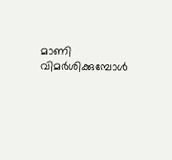മാണി വിമർശിക്കുമ്പോൾ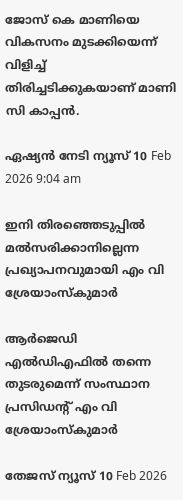ജോസ് കെ മാണിയെ വികസനം മുടക്കിയെന്ന് വിളിച്ച് തിരിച്ചടിക്കുകയാണ് മാണി സി കാപ്പൻ.

ഏഷ്യൻ നേടി ന്യൂസ് 10 Feb 2026 9:04 am

ഇനി തിരഞ്ഞെടുപ്പില്‍ മല്‍സരിക്കാനില്ലെന്ന പ്രഖ്യാപനവുമായി എം വി ശ്രേയാംസ്‌കുമാര്‍

ആര്‍ജെഡി എല്‍ഡിഎഫില്‍ തന്നെ തുടരുമെന്ന് സംസ്ഥാന പ്രസിഡന്റ് എം വി ശ്രേയാംസ്‌കുമാര്‍

തേജസ് ന്യൂസ് 10 Feb 2026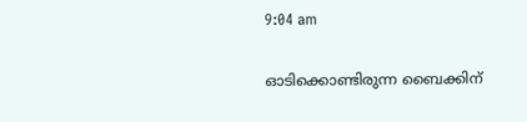9:04 am

ഓടിക്കൊണ്ടിരുന്ന ബൈക്കിന്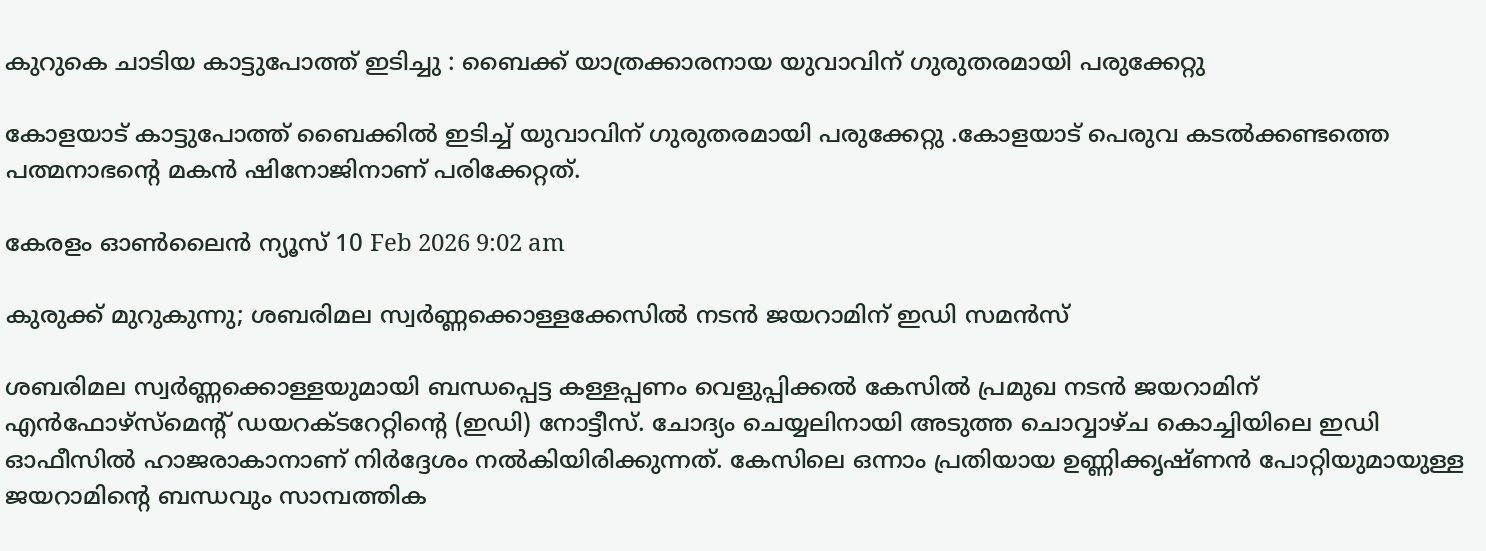കുറുകെ ചാടിയ കാട്ടുപോത്ത് ഇടിച്ചു : ബൈക്ക് യാത്രക്കാരനായ യുവാവിന് ഗുരുതരമായി പരുക്കേറ്റു

കോളയാട് കാട്ടുപോത്ത് ബൈക്കിൽ ഇടിച്ച് യുവാവിന് ഗുരുതരമായി പരുക്കേറ്റു .കോളയാട് പെരുവ കടൽക്കണ്ടത്തെ പത്മനാഭന്റെ മകൻ ഷിനോജിനാണ് പരിക്കേറ്റത്.

കേരളം ഓൺലൈൻ ന്യൂസ് 10 Feb 2026 9:02 am

കുരുക്ക് മുറുകുന്നു; ശബരിമല സ്വർണ്ണക്കൊള്ളക്കേസിൽ നടൻ ജയറാമിന് ഇഡി സമൻസ്

ശബരിമല സ്വർണ്ണക്കൊള്ളയുമായി ബന്ധപ്പെട്ട കള്ളപ്പണം വെളുപ്പിക്കൽ കേസിൽ പ്രമുഖ നടൻ ജയറാമിന് എൻഫോഴ്‌സ്‌മെന്റ് ഡയറക്ടറേറ്റിന്റെ (ഇഡി) നോട്ടീസ്. ചോദ്യം ചെയ്യലിനായി അടുത്ത ചൊവ്വാഴ്ച കൊച്ചിയിലെ ഇഡി ഓഫീസിൽ ഹാജരാകാനാണ് നിർദ്ദേശം നൽകിയിരിക്കുന്നത്. കേസിലെ ഒന്നാം പ്രതിയായ ഉണ്ണിക്കൃഷ്ണൻ പോറ്റിയുമായുള്ള ജയറാമിന്റെ ബന്ധവും സാമ്പത്തിക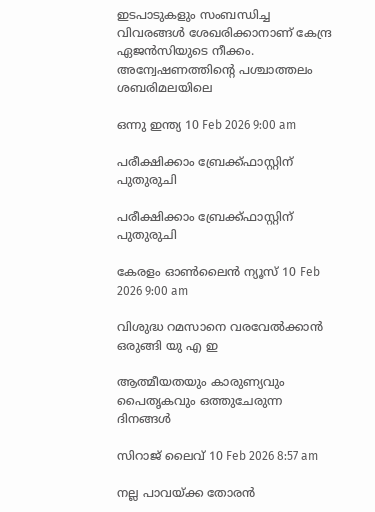ഇടപാടുകളും സംബന്ധിച്ച വിവരങ്ങൾ ശേഖരിക്കാനാണ് കേന്ദ്ര ഏജൻസിയുടെ നീക്കം. അന്വേഷണത്തിന്റെ പശ്ചാത്തലം ശബരിമലയിലെ

ഒന്നു ഇന്ത്യ 10 Feb 2026 9:00 am

പരീക്ഷിക്കാം ബ്രേക്ക്ഫാസ്റ്റിന് പുതുരുചി

പരീക്ഷിക്കാം ബ്രേക്ക്ഫാസ്റ്റിന് പുതുരുചി

കേരളം ഓൺലൈൻ ന്യൂസ് 10 Feb 2026 9:00 am

വിശുദ്ധ റമസാനെ വരവേൽക്കാൻ ഒരുങ്ങി യു എ ഇ

ആത്മീയതയും കാരുണ്യവും പൈതൃകവും ഒത്തുചേരുന്ന ദിനങ്ങൾ

സിറാജ് ലൈവ് 10 Feb 2026 8:57 am

നല്ല പാവയ്ക്ക തോരൻ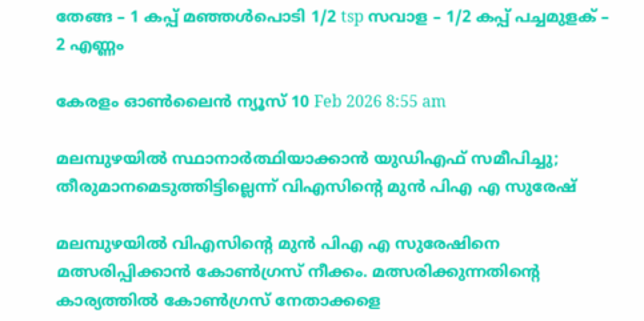തേങ്ങ – 1 കപ്പ് മഞ്ഞൾപൊടി 1/2 tsp സവാള – 1/2 കപ്പ് പച്ചമുളക് – 2 എണ്ണം

കേരളം ഓൺലൈൻ ന്യൂസ് 10 Feb 2026 8:55 am

മലമ്പുഴയില്‍ സ്ഥാനാര്‍ത്ഥിയാക്കാന്‍ യു‍ഡിഎഫ് സമീപിച്ചു; തീരുമാനമെടുത്തിട്ടില്ലെന്ന് വിഎസിന്‍റെ മുന്‍ പിഎ എ സുരേഷ്

മലമ്പുഴയിൽ വിഎസിന്‍റെ മുന്‍ പിഎ എ സുരേഷിനെ മത്സരിപ്പിക്കാൻ കോൺഗ്രസ് നീക്കം. മത്സരിക്കുന്നതിൻ്റെ കാര്യത്തിൽ കോൺഗ്രസ് നേതാക്കളെ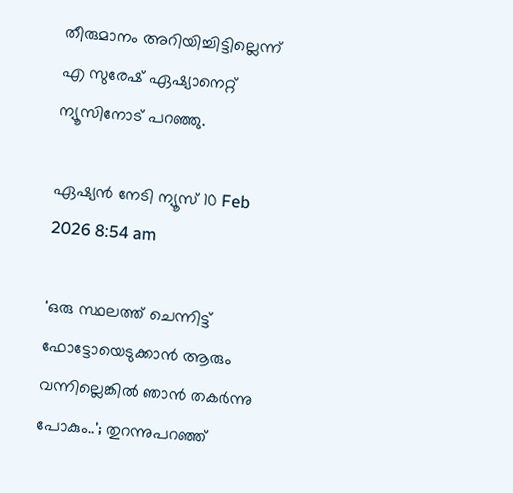തീരുമാനം അറിയിച്ചിട്ടില്ലെന്ന് എ സുരേഷ് ഏഷ്യാനെറ്റ് ന്യൂസിനോട് പറഞ്ഞു.

ഏഷ്യൻ നേടി ന്യൂസ് 10 Feb 2026 8:54 am

'ഒരു സ്ഥലത്ത് ചെന്നിട്ട് ഫോട്ടോയെടുക്കാൻ ആരും വന്നില്ലെങ്കിൽ ഞാൻ തകർന്നു പോകും..'; തുറന്നുപറഞ്ഞ്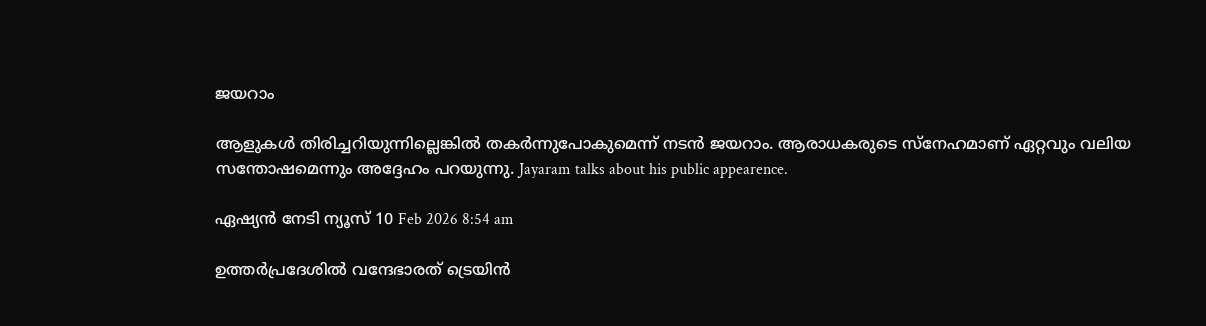ജയറാം

ആളുകൾ തിരിച്ചറിയുന്നില്ലെങ്കിൽ തകർന്നുപോകുമെന്ന് നടൻ ജയറാം. ആരാധകരുടെ സ്നേഹമാണ് ഏറ്റവും വലിയ സന്തോഷമെന്നും അദ്ദേഹം പറയുന്നു. Jayaram talks about his public appearence.

ഏഷ്യൻ നേടി ന്യൂസ് 10 Feb 2026 8:54 am

ഉത്തർപ്രദേശിൽ വന്ദേഭാരത് ട്രെയിൻ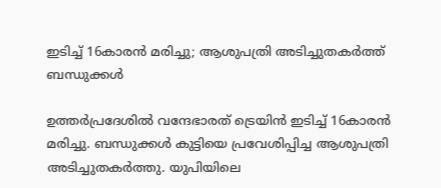ഇടിച്ച് 16കാരൻ മരിച്ചു; ആശുപത്രി അടിച്ചുതകർത്ത് ബന്ധുക്കൾ

ഉത്തർപ്രദേശിൽ വന്ദേഭാരത് ട്രെയിൻ ഇടിച്ച് 16കാരൻ മരിച്ചു. ബന്ധുക്കൾ കുട്ടിയെ പ്രവേശിപ്പിച്ച ആശുപത്രി അടിച്ചുതകർത്തു. യുപിയിലെ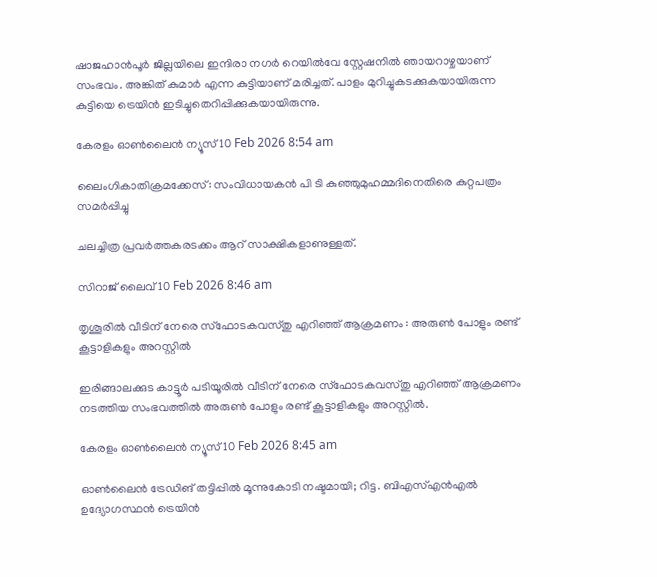ഷാജഹാൻപൂർ ജില്ലയിലെ ഇന്ദിരാ നഗർ റെയിൽവേ സ്റ്റേഷനിൽ ഞായറാഴ്ചയാണ് സംഭവം. അങ്കിത് കുമാർ എന്ന കുട്ടിയാണ് മരിച്ചത്. പാളം മുറിച്ചുകടക്കുകയായിരുന്ന കുട്ടിയെ ട്രെയിൻ ഇടിച്ചുതെറിപ്പിക്കുകയായിരുന്നു.

കേരളം ഓൺലൈൻ ന്യൂസ് 10 Feb 2026 8:54 am

ലൈംഗികാതിക്രമക്കേസ്: സംവിധായകന്‍ പി ടി കുഞ്ഞുമുഹമ്മദിനെതിരെ കുറ്റപത്രം സമര്‍പ്പിച്ചു

ചലച്ചിത്ര പ്രവര്‍ത്തകരടക്കം ആറ് സാക്ഷികളാണുള്ളത്.

സിറാജ് ലൈവ് 10 Feb 2026 8:46 am

തൃശൂരിൽ വീടിന് നേരെ സ്‌ഫോടകവസ്തു എറിഞ്ഞ് ആക്രമണം : അരുൺ പോളും രണ്ട് കൂട്ടാളികളും അറസ്റ്റിൽ

ഇരിങ്ങാലക്കുട കാട്ടൂർ പടിയൂരിൽ വീടിന് നേരെ സ്‌ഫോടകവസ്തു എറിഞ്ഞ് ആക്രമണം നടത്തിയ സംഭവത്തിൽ അരുൺ പോളും രണ്ട് കൂട്ടാളികളും അറസ്റ്റിൽ.

കേരളം ഓൺലൈൻ ന്യൂസ് 10 Feb 2026 8:45 am

ഓണ്‍ലൈന്‍ ട്രേഡിങ് തട്ടിപ്പില്‍ മൂന്നുകോടി നഷ്ടമായി; റിട്ട. ബിഎസ്എന്‍എല്‍ ഉദ്യോഗസ്ഥന്‍ ട്രെയിന്‍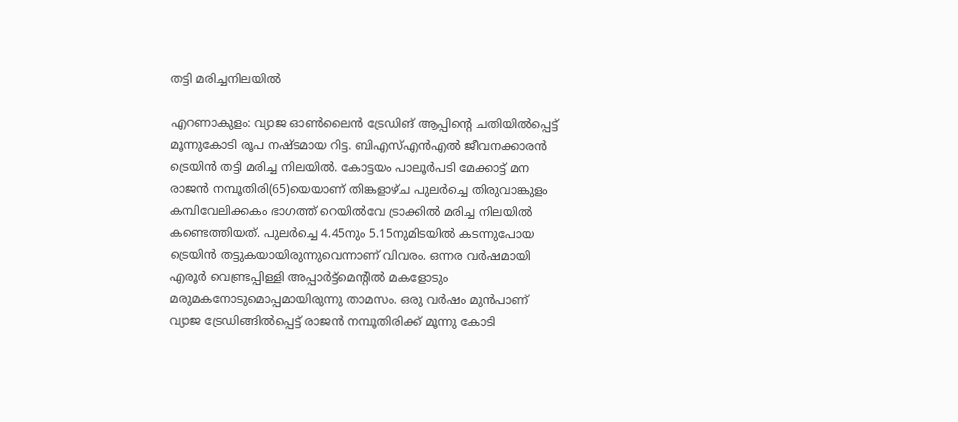തട്ടി മരിച്ചനിലയില്‍

എറണാകുളം: വ്യാജ ഓണ്‍ലൈന്‍ ട്രേഡിങ് ആപ്പിന്റെ ചതിയില്‍പ്പെട്ട് മൂന്നുകോടി രൂപ നഷ്ടമായ റിട്ട. ബിഎസ്എന്‍എല്‍ ജീവനക്കാരന്‍ ട്രെയിന്‍ തട്ടി മരിച്ച നിലയില്‍. കോട്ടയം പാലൂര്‍പടി മേക്കാട്ട് മന രാജന്‍ നമ്പൂതിരി(65)യെയാണ് തിങ്കളാഴ്ച പുലര്‍ച്ചെ തിരുവാങ്കുളം കമ്പിവേലിക്കകം ഭാഗത്ത് റെയില്‍വേ ട്രാക്കില്‍ മരിച്ച നിലയില്‍ കണ്ടെത്തിയത്. പുലര്‍ച്ചെ 4.45നും 5.15നുമിടയില്‍ കടന്നുപോയ ട്രെയിന്‍ തട്ടുകയായിരുന്നുവെന്നാണ് വിവരം. ഒന്നര വര്‍ഷമായി എരൂര്‍ വെണ്ട്രപ്പിള്ളി അപ്പാര്‍ട്ട്‌മെന്റില്‍ മകളോടും മരുമകനോടുമൊപ്പമായിരുന്നു താമസം. ഒരു വര്‍ഷം മുന്‍പാണ് വ്യാജ ട്രേഡിങ്ങില്‍പ്പെട്ട് രാജന്‍ നമ്പൂതിരിക്ക് മൂന്നു കോടി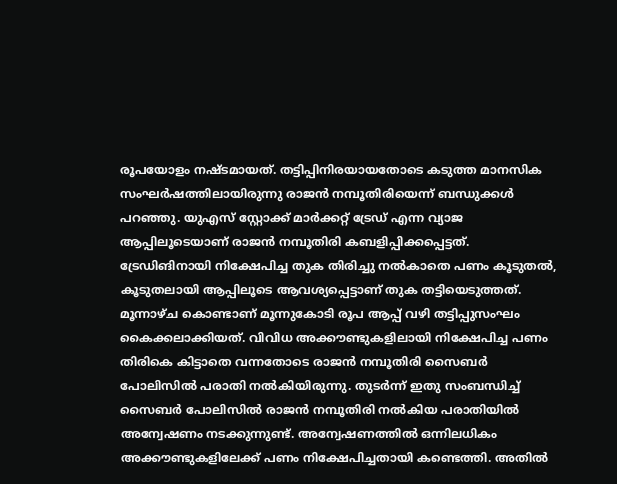രൂപയോളം നഷ്ടമായത്. തട്ടിപ്പിനിരയായതോടെ കടുത്ത മാനസിക സംഘര്‍ഷത്തിലായിരുന്നു രാജന്‍ നമ്പൂതിരിയെന്ന് ബന്ധുക്കള്‍ പറഞ്ഞു. യുഎസ് സ്റ്റോക്ക് മാര്‍ക്കറ്റ് ട്രേഡ് എന്ന വ്യാജ ആപ്പിലൂടെയാണ് രാജന്‍ നമ്പൂതിരി കബളിപ്പിക്കപ്പെട്ടത്. ട്രേഡിങിനായി നിക്ഷേപിച്ച തുക തിരിച്ചു നല്‍കാതെ പണം കൂടുതല്‍, കൂടുതലായി ആപ്പിലൂടെ ആവശ്യപ്പെട്ടാണ് തുക തട്ടിയെടുത്തത്. മൂന്നാഴ്ച കൊണ്ടാണ് മൂന്നുകോടി രൂപ ആപ്പ് വഴി തട്ടിപ്പുസംഘം കൈക്കലാക്കിയത്. വിവിധ അക്കൗണ്ടുകളിലായി നിക്ഷേപിച്ച പണം തിരികെ കിട്ടാതെ വന്നതോടെ രാജന്‍ നമ്പൂതിരി സൈബര്‍ പോലിസില്‍ പരാതി നല്‍കിയിരുന്നു. തുടര്‍ന്ന് ഇതു സംബന്ധിച്ച് സൈബര്‍ പോലിസില്‍ രാജന്‍ നമ്പൂതിരി നല്‍കിയ പരാതിയില്‍ അന്വേഷണം നടക്കുന്നുണ്ട്. അന്വേഷണത്തില്‍ ഒന്നിലധികം അക്കൗണ്ടുകളിലേക്ക് പണം നിക്ഷേപിച്ചതായി കണ്ടെത്തി. അതില്‍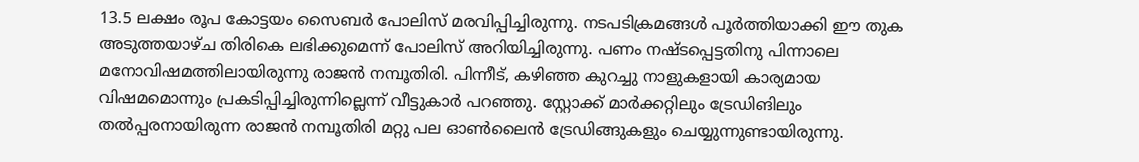13.5 ലക്ഷം രൂപ കോട്ടയം സൈബര്‍ പോലിസ് മരവിപ്പിച്ചിരുന്നു. നടപടിക്രമങ്ങള്‍ പൂര്‍ത്തിയാക്കി ഈ തുക അടുത്തയാഴ്ച തിരികെ ലഭിക്കുമെന്ന് പോലിസ് അറിയിച്ചിരുന്നു. പണം നഷ്ടപ്പെട്ടതിനു പിന്നാലെ മനോവിഷമത്തിലായിരുന്നു രാജന്‍ നമ്പൂതിരി. പിന്നീട്, കഴിഞ്ഞ കുറച്ചു നാളുകളായി കാര്യമായ വിഷമമൊന്നും പ്രകടിപ്പിച്ചിരുന്നില്ലെന്ന് വീട്ടുകാര്‍ പറഞ്ഞു. സ്റ്റോക്ക് മാര്‍ക്കറ്റിലും ട്രേഡിങിലും തല്‍പ്പരനായിരുന്ന രാജന്‍ നമ്പൂതിരി മറ്റു പല ഓണ്‍ലൈന്‍ ട്രേഡിങ്ങുകളും ചെയ്യുന്നുണ്ടായിരുന്നു.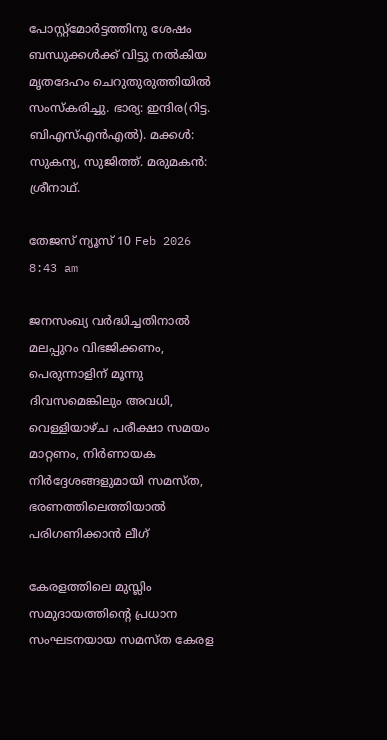പോസ്റ്റ്മോര്‍ട്ടത്തിനു ശേഷം ബന്ധുക്കള്‍ക്ക് വിട്ടു നല്‍കിയ മൃതദേഹം ചെറുതുരുത്തിയില്‍ സംസ്‌കരിച്ചു. ഭാര്യ: ഇന്ദിര(റിട്ട. ബിഎസ്എന്‍എല്‍). മക്കള്‍: സുകന്യ, സുജിത്ത്. മരുമകന്‍: ശ്രീനാഥ്.

തേജസ് ന്യൂസ് 10 Feb 2026 8:43 am

ജനസംഖ്യ വര്‍ദ്ധിച്ചതിനാല്‍ മലപ്പുറം വിഭജിക്കണം, പെരുന്നാളിന് മൂന്നു ദിവസമെങ്കിലും അവധി, വെള്ളിയാഴ്ച പരീക്ഷാ സമയം മാറ്റണം, നിര്‍ണായക നിര്‍ദ്ദേശങ്ങളുമായി സമസ്ത, ഭരണത്തിലെത്തിയാല്‍ പരിഗണിക്കാന്‍ ലീഗ്

കേരളത്തിലെ മുസ്ലിം സമുദായത്തിന്റെ പ്രധാന സംഘടനയായ സമസ്ത കേരള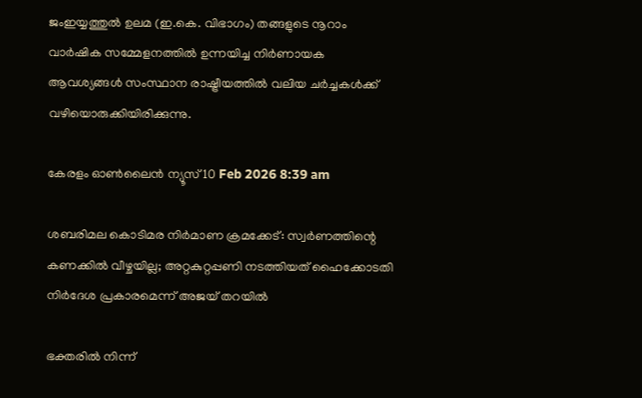ജംഇയ്യത്തുല്‍ ഉലമ (ഇ.കെ. വിഭാഗം) തങ്ങളുടെ നൂറാം വാര്‍ഷിക സമ്മേളനത്തില്‍ ഉന്നയിച്ച നിര്‍ണായക ആവശ്യങ്ങള്‍ സംസ്ഥാന രാഷ്ട്രീയത്തില്‍ വലിയ ചര്‍ച്ചകള്‍ക്ക് വഴിയൊരുക്കിയിരിക്കുന്നു.

കേരളം ഓൺലൈൻ ന്യൂസ് 10 Feb 2026 8:39 am

ശബരിമല കൊടിമര നിർമാണ ക്രമക്കേട്: സ്വർണത്തിന്റെ കണക്കിൽ വീഴ്ചയില്ല; അറ്റകുറ്റപ്പണി നടത്തിയത് ഹൈക്കോടതി നിർദേശ പ്രകാരമെന്ന് അജയ് തറയിൽ

ഭക്തരിൽ നിന്ന്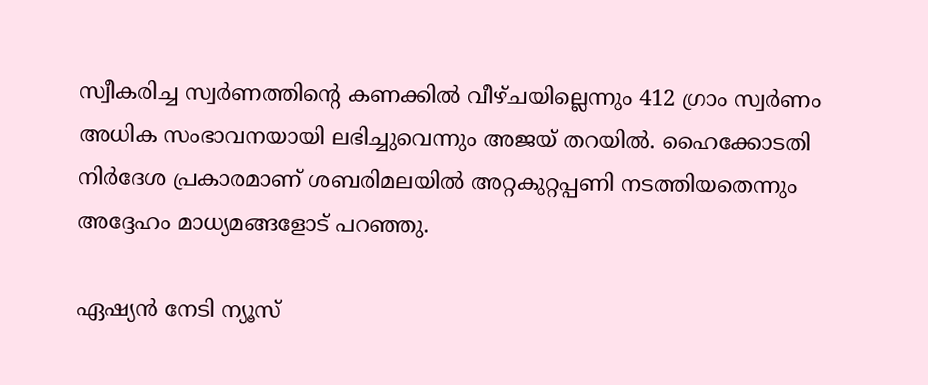സ്വീകരിച്ച സ്വർണത്തിന്റെ കണക്കിൽ വീഴ്ചയില്ലെന്നും 412 ഗ്രാം സ്വർണം അധിക സംഭാവനയായി ലഭിച്ചുവെന്നും അജയ് തറയിൽ. ഹൈക്കോടതി നിർദേശ പ്രകാരമാണ് ശബരിമലയിൽ അറ്റകുറ്റപ്പണി നടത്തിയതെന്നും അദ്ദേഹം മാധ്യമങ്ങളോട് പറഞ്ഞു.

ഏഷ്യൻ നേടി ന്യൂസ്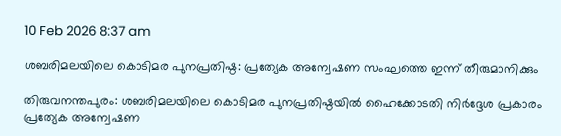10 Feb 2026 8:37 am

ശബരിമലയിലെ കൊടിമര പുനപ്രതിഷ്ഠ: പ്രത്യേക അന്വേഷണ സംഘത്തെ ഇന്ന് തീരുമാനിക്കും

തിരുവനന്തപുരം: ശബരിമലയിലെ കൊടിമര പുനപ്രതിഷ്ഠയില്‍ ഹൈക്കോടതി നിര്‍ദ്ദേശ പ്രകാരം പ്രത്യേക അന്വേഷണ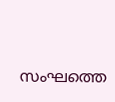സംഘത്തെ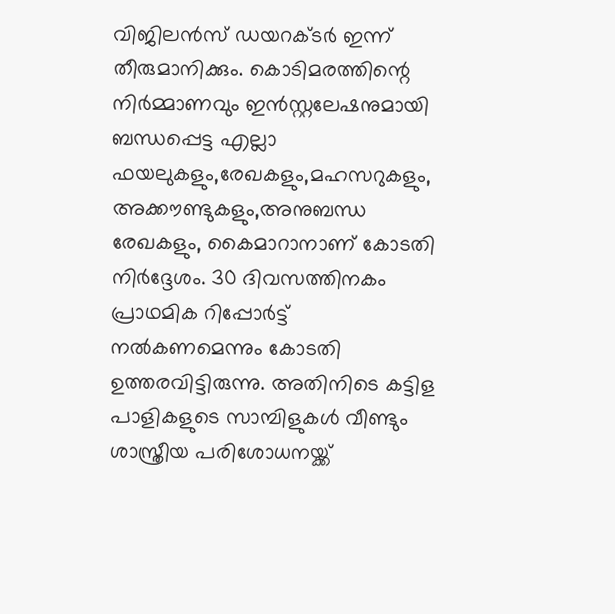വിജിലന്‍സ് ഡയറക്ടര്‍ ഇന്ന് തീരുമാനിക്കും. കൊടിമരത്തിന്റെ നിര്‍മ്മാണവും ഇന്‍സ്റ്റലേഷനുമായി ബന്ധപ്പെട്ട എല്ലാ ഫയലുകളും,രേഖകളും,മഹസറുകളും, അക്കൗണ്ടുകളും,അനുബന്ധ രേഖകളും, കൈമാറാനാണ് കോടതി നിര്‍ദ്ദേശം. 30 ദിവസത്തിനകം പ്രാഥമിക റിപ്പോര്‍ട്ട് നല്‍കണമെന്നും കോടതി ഉത്തരവിട്ടിരുന്നു. അതിനിടെ കട്ടിള പാളികളുടെ സാമ്പിളുകള്‍ വീണ്ടും ശാസ്ത്രീയ പരിശോധനയ്ക്ക്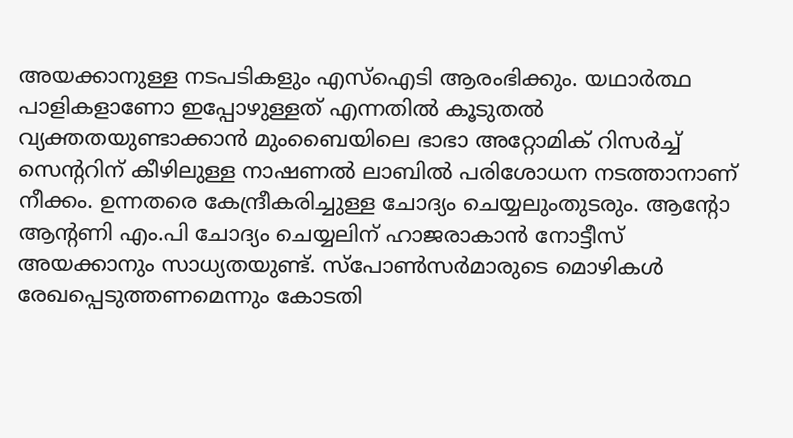അയക്കാനുള്ള നടപടികളും എസ്‌ഐടി ആരംഭിക്കും. യഥാര്‍ത്ഥ പാളികളാണോ ഇപ്പോഴുള്ളത് എന്നതില്‍ കൂടുതല്‍ വ്യക്തതയുണ്ടാക്കാന്‍ മുംബൈയിലെ ഭാഭാ അറ്റോമിക് റിസര്‍ച്ച് സെന്ററിന് കീഴിലുള്ള നാഷണല്‍ ലാബില്‍ പരിശോധന നടത്താനാണ് നീക്കം. ഉന്നതരെ കേന്ദ്രീകരിച്ചുള്ള ചോദ്യം ചെയ്യലുംതുടരും. ആന്റോ ആന്റണി എം.പി ചോദ്യം ചെയ്യലിന് ഹാജരാകാന്‍ നോട്ടീസ് അയക്കാനും സാധ്യതയുണ്ട്. സ്‌പോണ്‍സര്‍മാരുടെ മൊഴികള്‍ രേഖപ്പെടുത്തണമെന്നും കോടതി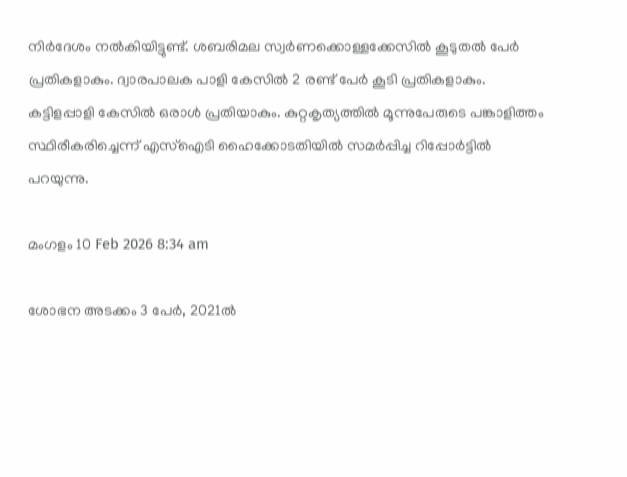നിര്‍ദേശം നല്‍കിയിട്ടുണ്ട്. ശബരിമല സ്വര്‍ണക്കൊള്ളക്കേസില്‍ കൂടുതല്‍ പേര്‍ പ്രതികളാകും. ദ്വാരപാലക പാളി കേസില്‍ 2 രണ്ട് പേര്‍ കൂടി പ്രതികളാകും. കട്ടിളപ്പാളി കേസില്‍ ഒരാള്‍ പ്രതിയാകും. കുറ്റകൃത്യത്തില്‍ മൂന്നുപേരുടെ പങ്കാളിത്തം സ്ഥിരീകരിച്ചെന്ന് എസ്‌ഐടി ഹൈക്കോടതിയില്‍ സമര്‍പ്പിച്ച റിപ്പോര്‍ട്ടില്‍ പറയുന്നു.

മംഗളം 10 Feb 2026 8:34 am

ശോഭന അടക്കം 3 പേർ, 2021ൽ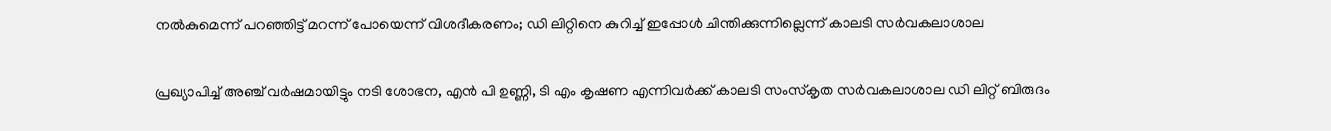നൽകുമെന്ന് പറഞ്ഞിട്ട് മറന്ന് പോയെന്ന് വിശദീകരണം; ഡി ലിറ്റിനെ കുറിച്ച് ഇപ്പോൾ ചിന്തിക്കുന്നില്ലെന്ന് കാലടി സ‍ർവകലാശാല

പ്രഖ്യാപിച്ച് അഞ്ച് വര്‍ഷമായിട്ടും നടി ശോഭന, എന്‍ പി ഉണ്ണി, ടി എം കൃഷണ എന്നിവര്‍ക്ക് കാലടി സംസ്കൃത സര്‍വകലാശാല ഡി ലിറ്റ് ബിരുദം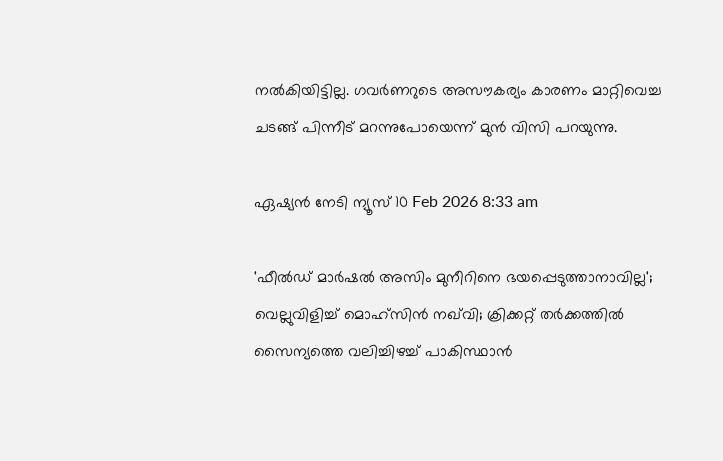നല്‍കിയിട്ടില്ല. ഗവര്‍ണറുടെ അസൗകര്യം കാരണം മാറ്റിവെച്ച ചടങ്ങ് പിന്നീട് മറന്നുപോയെന്ന് മുൻ വിസി പറയുന്നു.

ഏഷ്യൻ നേടി ന്യൂസ് 10 Feb 2026 8:33 am

'ഫീല്‍ഡ് മാർഷൽ അസിം മുനീറിനെ ഭയപ്പെടുത്താനാവില്ല'; വെല്ലുവിളിച്ച് മൊഹ്‌സിൻ നഖ്‌വി; ക്രിക്കറ്റ് തർക്കത്തിൽ സൈന്യത്തെ വലിച്ചിഴച്ച് പാകിസ്ഥാൻ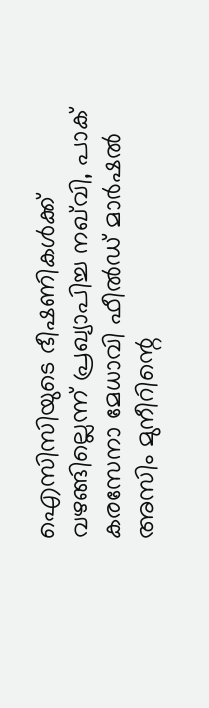ഐസിസിയുടെ ഭീഷണികൾക്ക് വഴങ്ങില്ലെന്ന് പ്രഖ്യാപിച്ച നഖ്‌വി, പാക് കരസേനാ മേധാവി ഫീൽഡ് മാർഷൽ അസിം മുനീറിന്റെ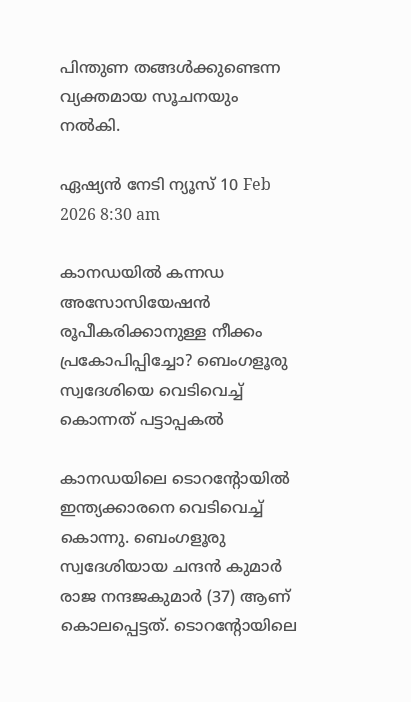പിന്തുണ തങ്ങൾക്കുണ്ടെന്ന വ്യക്തമായ സൂചനയും നൽകി.

ഏഷ്യൻ നേടി ന്യൂസ് 10 Feb 2026 8:30 am

കാനഡയിൽ കന്നഡ അസോസിയേഷൻ രൂപീകരിക്കാനുള്ള നീക്കം പ്രകോപിപ്പിച്ചോ? ബെംഗളൂരു സ്വദേശിയെ വെടിവെച്ച് കൊന്നത് പട്ടാപ്പകൽ

കാനഡയിലെ ടൊറൻ്റോയിൽ ഇന്ത്യക്കാരനെ വെടിവെച്ച് കൊന്നു. ബെംഗളൂരു സ്വദേശിയായ ചന്ദൻ കുമാർ രാജ നന്ദജകുമാർ (37) ആണ് കൊലപ്പെട്ടത്. ടൊറൻ്റോയിലെ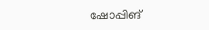ഷോപ്പിങ്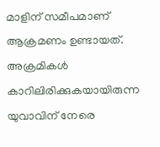മാളിന് സമീപമാണ് ആക്രമണം ഉണ്ടായത്. അക്രമികൾ കാറിലിരിക്കുകയായിരുന്ന യുവാവിന് നേരെ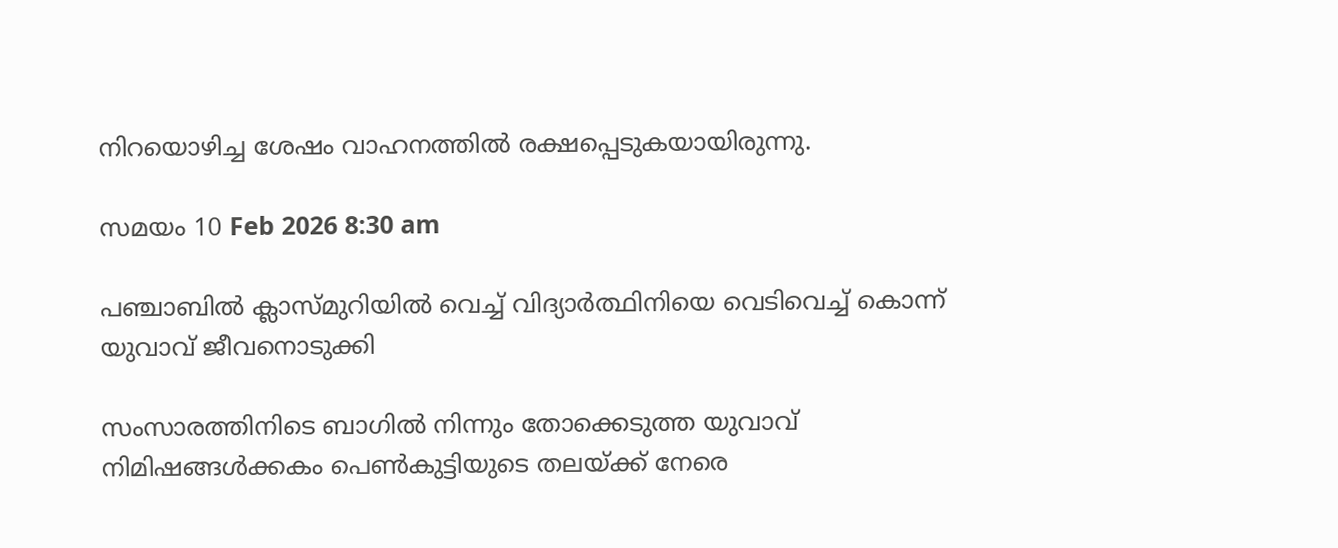നിറയൊഴിച്ച ശേഷം വാഹനത്തിൽ രക്ഷപ്പെടുകയായിരുന്നു.

സമയം 10 Feb 2026 8:30 am

പഞ്ചാബില്‍ ക്ലാസ്മുറിയില്‍ വെച്ച് വിദ്യാര്‍ത്ഥിനിയെ വെടിവെച്ച് കൊന്ന് യുവാവ് ജീവനൊടുക്കി

സംസാരത്തിനിടെ ബാഗില്‍ നിന്നും തോക്കെടുത്ത യുവാവ് നിമിഷങ്ങള്‍ക്കകം പെണ്‍കുട്ടിയുടെ തലയ്ക്ക് നേരെ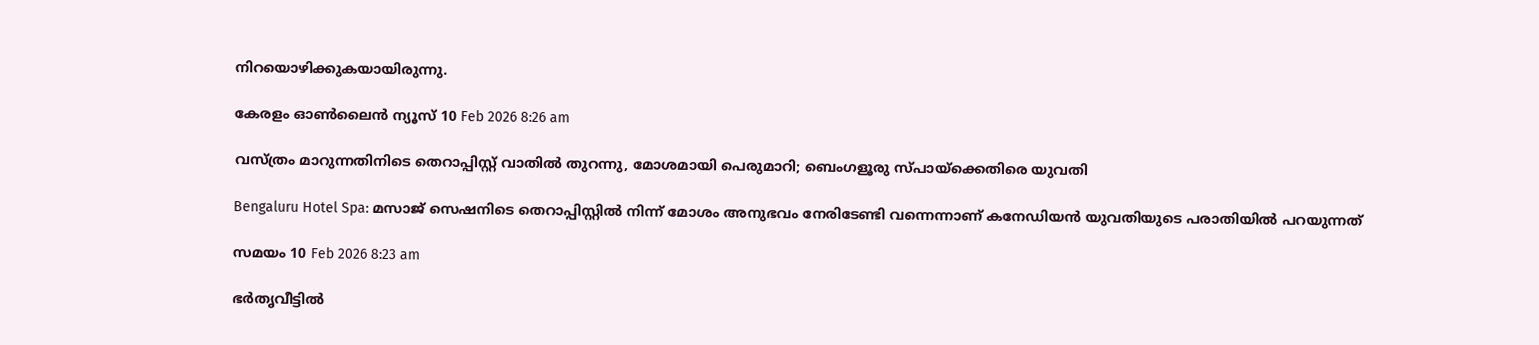നിറയൊഴിക്കുകയായിരുന്നു.

കേരളം ഓൺലൈൻ ന്യൂസ് 10 Feb 2026 8:26 am

വസ്ത്രം മാറുന്നതിനിടെ തെറാപ്പിസ്റ്റ് വാതിൽ തുറന്നു, മോശമായി പെരുമാറി; ബെംഗളൂരു സ്പായ്ക്കെതിരെ യുവതി

Bengaluru Hotel Spa: മസാജ് സെഷനിടെ തെറാപ്പിസ്റ്റിൽ നിന്ന് മോശം അനുഭവം നേരിടേണ്ടി വന്നെന്നാണ് കനേഡിയൻ യുവതിയുടെ പരാതിയിൽ പറയുന്നത്

സമയം 10 Feb 2026 8:23 am

ഭര്‍തൃവീട്ടില്‍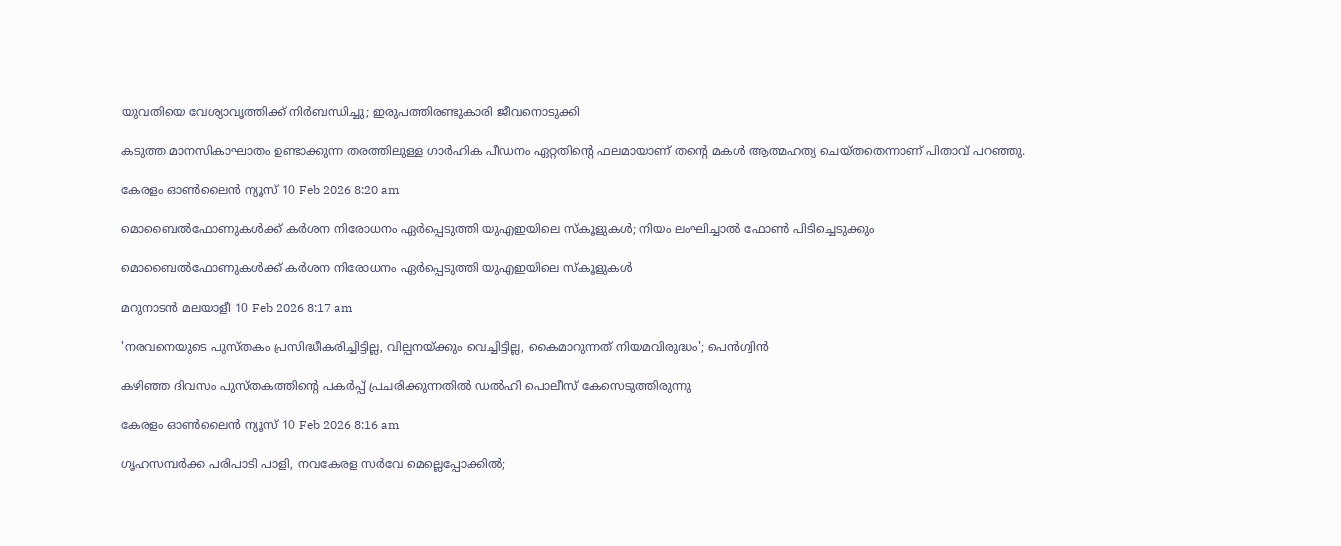യുവതിയെ വേശ്യാവൃത്തിക്ക് നിര്‍ബന്ധിച്ചു; ഇരുപത്തിരണ്ടുകാരി ജീവനൊടുക്കി

കടുത്ത മാനസികാഘാതം ഉണ്ടാക്കുന്ന തരത്തിലുള്ള ഗാര്‍ഹിക പീഡനം ഏറ്റതിന്റെ ഫലമായാണ് തന്റെ മകള്‍ ആത്മഹത്യ ചെയ്തതെന്നാണ് പിതാവ് പറഞ്ഞു.

കേരളം ഓൺലൈൻ ന്യൂസ് 10 Feb 2026 8:20 am

മൊബൈല്‍ഫോണുകള്‍ക്ക് കര്‍ശന നിരോധനം ഏര്‍പ്പെടുത്തി യുഎഇയിലെ സ്‌കൂളുകള്‍; നിയം ലംഘിച്ചാല്‍ ഫോണ്‍ പിടിച്ചെടുക്കും

മൊബൈല്‍ഫോണുകള്‍ക്ക് കര്‍ശന നിരോധനം ഏര്‍പ്പെടുത്തി യുഎഇയിലെ സ്‌കൂളുകള്‍

മറുനാടൻ മലയാളീ 10 Feb 2026 8:17 am

'നരവനെയുടെ പുസ്തകം പ്രസിദ്ധീകരിച്ചിട്ടില്ല, വില്പനയ്ക്കും വെച്ചിട്ടില്ല, കൈമാറുന്നത് നിയമവിരുദ്ധം'; പെന്‍ഗ്വിന്‍

കഴിഞ്ഞ ദിവസം പുസ്തകത്തിന്റെ പകര്‍പ്പ് പ്രചരിക്കുന്നതില്‍ ഡല്‍ഹി പൊലീസ് കേസെടുത്തിരുന്നു

കേരളം ഓൺലൈൻ ന്യൂസ് 10 Feb 2026 8:16 am

ഗൃഹസമ്പർക്ക പരിപാടി പാളി, നവകേരള സർവേ മെല്ലെപ്പോക്കിൽ;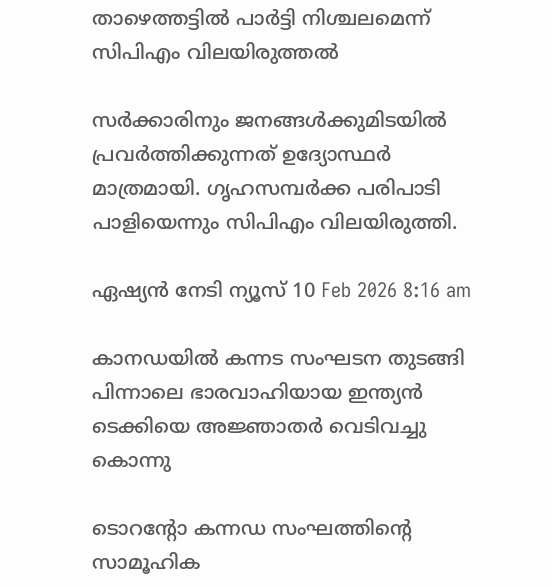താഴെത്തട്ടിൽ പാർട്ടി നിശ്ചലമെന്ന് സിപിഎം വിലയിരുത്തൽ

സർക്കാരിനും ജനങ്ങൾക്കുമിടയിൽ പ്രവർത്തിക്കുന്നത് ഉദ്യോസ്ഥർ മാത്രമായി. ഗൃഹസമ്പർക്ക പരിപാടി പാളിയെന്നും സിപിഎം വിലയിരുത്തി.

ഏഷ്യൻ നേടി ന്യൂസ് 10 Feb 2026 8:16 am

കാനഡയിൽ കന്നട സംഘടന തുടങ്ങി പിന്നാലെ ഭാരവാഹിയായ ഇന്ത്യൻ ടെക്കിയെ അജ്ഞാതർ വെടിവച്ചു കൊന്നു

ടൊറന്റോ കന്നഡ സംഘത്തിന്റെ സാമൂഹിക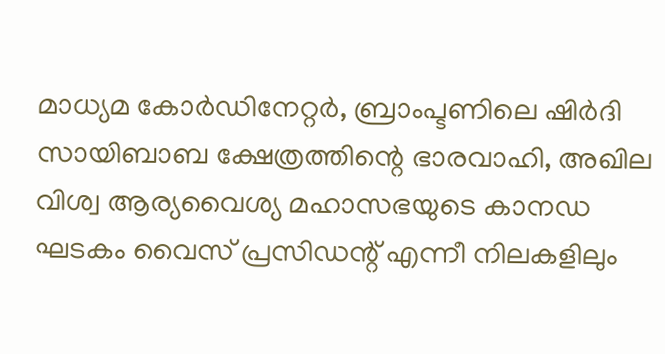മാധ്യമ കോർഡിനേറ്റർ, ബ്രാംപ്ടണിലെ ഷിർദി സായിബാബ ക്ഷേത്രത്തിന്റെ ഭാരവാഹി, അഖില വിശ്വ ആര്യവൈശ്യ മഹാസഭയുടെ കാനഡ ഘടകം വൈസ് പ്രസിഡന്റ് എന്നീ നിലകളിലും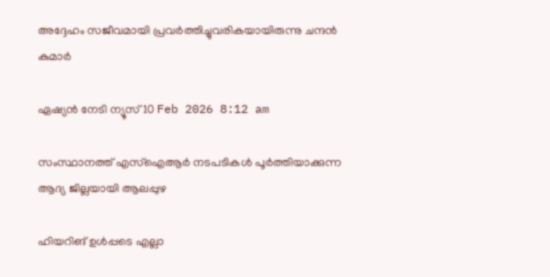അദ്ദേഹം സജീവമായി പ്രവർത്തിച്ചുവരികയായിരുന്നു ചന്ദൻ കുമാർ

ഏഷ്യൻ നേടി ന്യൂസ് 10 Feb 2026 8:12 am

സംസ്ഥാനത്ത് എസ്‌ഐആര്‍ നടപടികള്‍ പൂര്‍ത്തിയാക്കുന്ന ആദ്യ ജില്ലയായി ആലപ്പുഴ

ഹിയറിങ് ഉള്‍പ്പടെ എല്ലാ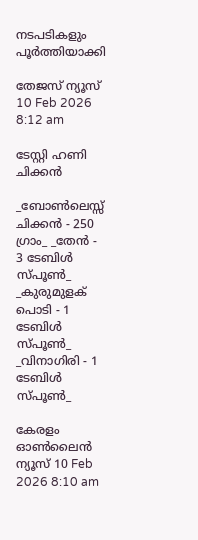നടപടികളും പൂര്‍ത്തിയാക്കി

തേജസ് ന്യൂസ് 10 Feb 2026 8:12 am

ടേസ്റ്റി ഹണി ചിക്കൻ

_ബോൺലെസ്സ് ചിക്കൻ - 250 ഗ്രാം_ _തേൻ - 3 ടേബിൾ സ്പൂൺ_ _കുരുമുളക് പൊടി - 1 ടേബിൾ സ്പൂൺ_ _വിനാഗിരി - 1 ടേബിൾ സ്പൂൺ_

കേരളം ഓൺലൈൻ ന്യൂസ് 10 Feb 2026 8:10 am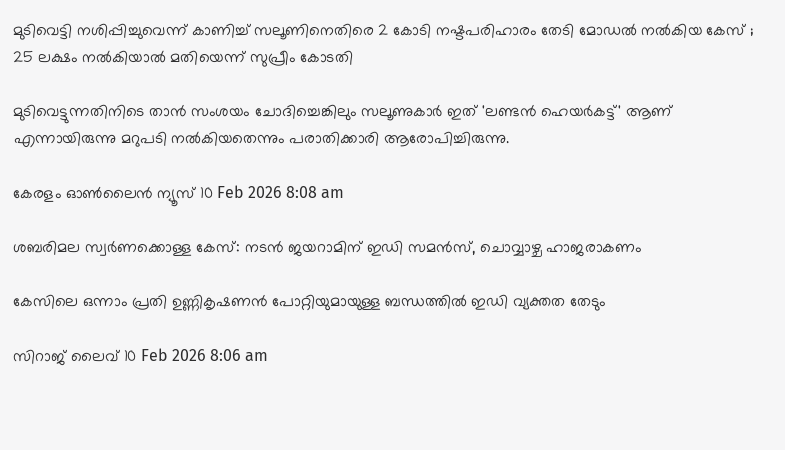മുടിവെട്ടി നശിപ്പിച്ചുവെന്ന് കാണിച്ച് സലൂണിനെതിരെ 2 കോടി നഷ്ടപരിഹാരം തേടി മോഡല്‍ നല്‍കിയ കേസ് ; 25 ലക്ഷം നല്‍കിയാല്‍ മതിയെന്ന് സുപ്രീം കോടതി

മുടിവെട്ടുന്നതിനിടെ താന്‍ സംശയം ചോദിച്ചെങ്കിലും സലൂണുകാര്‍ ഇത് 'ലണ്ടന്‍ ഹെയര്‍കട്ട്' ആണ് എന്നായിരുന്നു മറുപടി നല്‍കിയതെന്നും പരാതിക്കാരി ആരോപിച്ചിരുന്നു.

കേരളം ഓൺലൈൻ ന്യൂസ് 10 Feb 2026 8:08 am

ശബരിമല സ്വര്‍ണക്കൊള്ള കേസ്: നടന്‍ ജയറാമിന് ഇഡി സമന്‍സ്, ചൊവ്വാഴ്ച ഹാജരാകണം

കേസിലെ ഒന്നാം പ്രതി ഉണ്ണികൃഷണന്‍ പോറ്റിയുമായുള്ള ബന്ധത്തില്‍ ഇഡി വ്യക്തത തേടും

സിറാജ് ലൈവ് 10 Feb 2026 8:06 am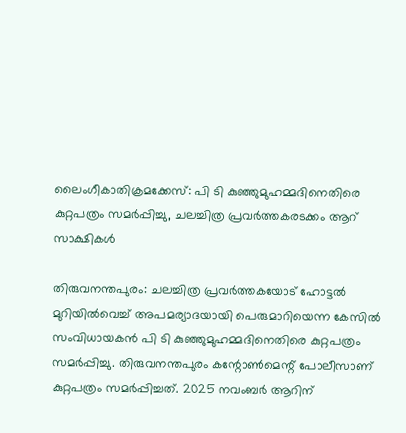ലൈംഗീകാതിക്രമക്കേസ്: പി ടി കുഞ്ഞുമുഹമ്മദിനെതിരെ കുറ്റപത്രം സമര്‍പ്പിച്ചു, ചലച്ചിത്ര പ്രവര്‍ത്തകരടക്കം ആറ് സാക്ഷികള്‍

തിരുവനന്തപുരം: ചലച്ചിത്ര പ്രവര്‍ത്തകയോട് ഹോട്ടല്‍ മുറിയില്‍വെച്ച് അപമര്യാദയായി പെരുമാറിയെന്ന കേസില്‍ സംവിധായകന്‍ പി ടി കുഞ്ഞുമുഹമ്മദിനെതിരെ കുറ്റപത്രം സമര്‍പ്പിച്ചു. തിരുവനന്തപുരം കന്റോണ്‍മെന്റ് പോലീസാണ് കുറ്റപത്രം സമര്‍പ്പിച്ചത്. 2025 നവംബര്‍ ആറിന്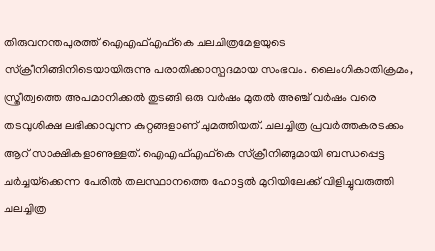തിരുവനന്തപുരത്ത് ഐഎഫ്എഫ്‌കെ ചലചിത്രമേളയുടെ സ്‌ക്രീനിങ്ങിനിടെയായിരുന്നു പരാതിക്കാസ്പദമായ സംഭവം. ലൈംഗികാതിക്രമം, സ്ത്രീത്വത്തെ അപമാനിക്കല്‍ തുടങ്ങി ഒരു വര്‍ഷം മുതല്‍ അഞ്ച് വര്‍ഷം വരെ തടവുശിക്ഷ ലഭിക്കാവുന്ന കുറ്റങ്ങളാണ് ചുമത്തിയത്. ചലച്ചിത്ര പ്രവര്‍ത്തകരടക്കം ആറ് സാക്ഷികളാണുള്ളത്. ഐഎഫ്എഫ്‌കെ സ്‌ക്രീനിങ്ങുമായി ബന്ധപ്പെട്ട ചര്‍ച്ചയ്‌ക്കെന്ന പേരില്‍ തലസ്ഥാനത്തെ ഹോട്ടല്‍ മുറിയിലേക്ക് വിളിച്ചുവരുത്തി ചലച്ചിത്ര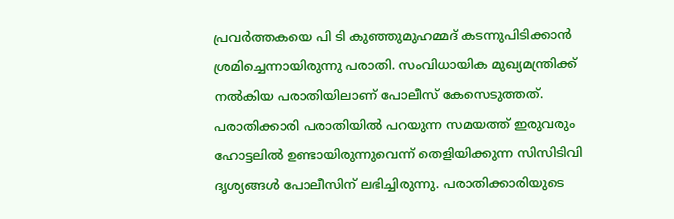പ്രവര്‍ത്തകയെ പി ടി കുഞ്ഞുമുഹമ്മദ് കടന്നുപിടിക്കാന്‍ ശ്രമിച്ചെന്നായിരുന്നു പരാതി. സംവിധായിക മുഖ്യമന്ത്രിക്ക് നല്‍കിയ പരാതിയിലാണ് പോലീസ് കേസെടുത്തത്. പരാതിക്കാരി പരാതിയില്‍ പറയുന്ന സമയത്ത് ഇരുവരും ഹോട്ടലില്‍ ഉണ്ടായിരുന്നുവെന്ന് തെളിയിക്കുന്ന സിസിടിവി ദൃശ്യങ്ങള്‍ പോലീസിന് ലഭിച്ചിരുന്നു. പരാതിക്കാരിയുടെ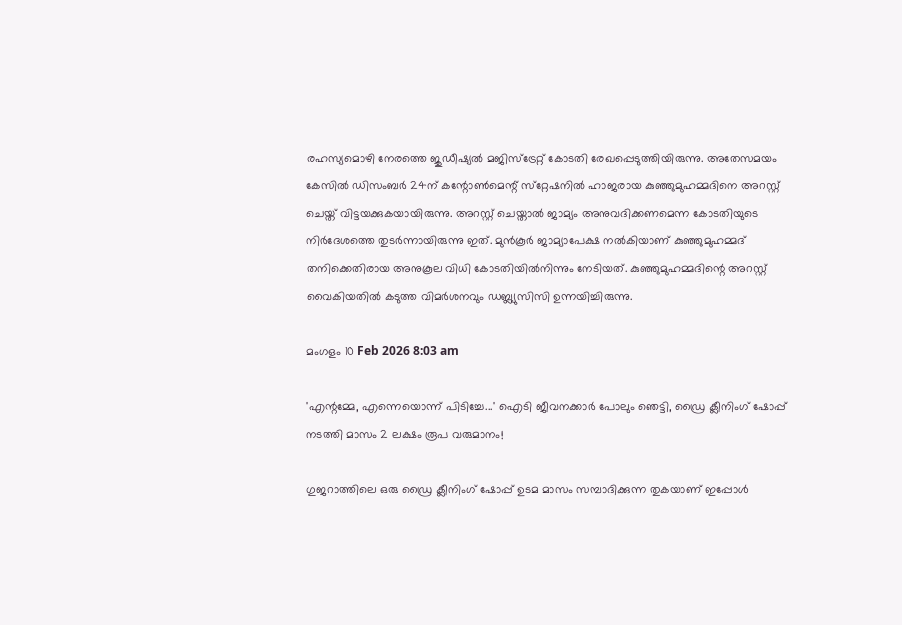രഹസ്യമൊഴി നേരത്തെ ജുഡീഷ്യല്‍ മജിസ്‌ട്രേറ്റ് കോടതി രേഖപ്പെടുത്തിയിരുന്നു. അതേസമയം കേസില്‍ ഡിസംബര്‍ 24ന് കന്റോണ്‍മെന്റ് സ്‌റ്റേഷനില്‍ ഹാജരായ കുഞ്ഞുമുഹമ്മദിനെ അറസ്റ്റ് ചെയ്ത് വിട്ടയക്കുകയായിരുന്നു. അറസ്റ്റ് ചെയ്താല്‍ ജാമ്യം അനുവദിക്കണമെന്ന കോടതിയുടെ നിര്‍ദേശത്തെ തുടര്‍ന്നായിരുന്നു ഇത്. മുന്‍കൂര്‍ ജാമ്യാപേക്ഷ നല്‍കിയാണ് കുഞ്ഞുമുഹമ്മദ് തനിക്കെതിരായ അനുകൂല വിധി കോടതിയില്‍നിന്നും നേടിയത്. കുഞ്ഞുമുഹമ്മദിന്റെ അറസ്റ്റ് വൈകിയതില്‍ കടുത്ത വിമര്‍ശനവും ഡബ്ല്യുസിസി ഉന്നയിച്ചിരുന്നു.

മംഗളം 10 Feb 2026 8:03 am

'എന്റമ്മേ, എന്നെയൊന്ന് പിടിച്ചേ...' ഐടി ജീവനക്കാർ പോലും ഞെട്ടി, ഡ്രൈ ക്ലീനിംഗ് ഷോപ്പ് നടത്തി മാസം 2 ലക്ഷം രൂപ വരുമാനം!

ഗുജറാത്തിലെ ഒരു ഡ്രൈ ക്ലീനിംഗ് ഷോപ്പ് ഉടമ മാസം സമ്പാദിക്കുന്ന തുകയാണ് ഇപ്പോള്‍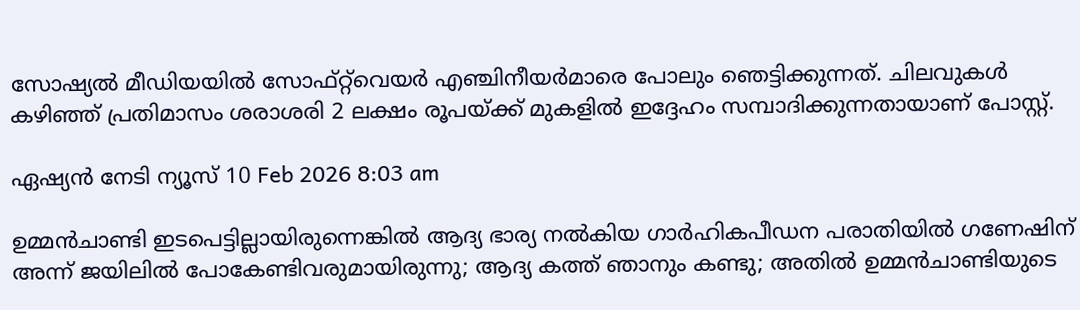സോഷ്യല്‍ മീ‍ഡിയയില്‍ സോഫ്റ്റ്‌വെയർ എഞ്ചിനീയർമാരെ പോലും ഞെട്ടിക്കുന്നത്. ചിലവുകള്‍ കഴിഞ്ഞ് പ്രതിമാസം ശരാശരി 2 ലക്ഷം രൂപയ്ക്ക് മുകളിൽ ഇദ്ദേഹം സമ്പാദിക്കുന്നതായാണ് പോസ്റ്റ്.

ഏഷ്യൻ നേടി ന്യൂസ് 10 Feb 2026 8:03 am

ഉമ്മന്‍ചാണ്ടി ഇടപെട്ടില്ലായിരുന്നെങ്കില്‍ ആദ്യ ഭാര്യ നല്‍കിയ ഗാര്‍ഹികപീഡന പരാതിയില്‍ ഗണേഷിന് അന്ന് ജയിലില്‍ പോകേണ്ടിവരുമായിരുന്നു; ആദ്യ കത്ത് ഞാനും കണ്ടു; അതില്‍ ഉമ്മന്‍ചാണ്ടിയുടെ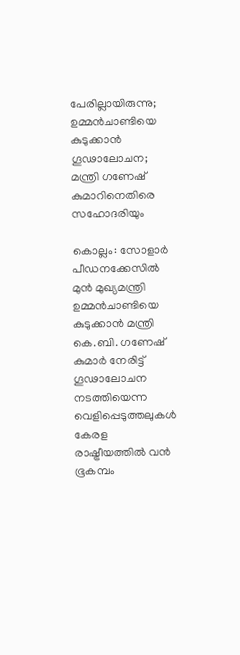പേരില്ലായിരുന്നു; ഉമ്മന്‍ചാണ്ടിയെ കുടുക്കാന്‍ ഗൂഢാലോചന; മന്ത്രി ഗണേഷ് കുമാറിനെതിരെ സഹോദരിയും

കൊല്ലം: സോളാര്‍ പീഡനക്കേസില്‍ മുന്‍ മുഖ്യമന്ത്രി ഉമ്മന്‍ചാണ്ടിയെ കുടുക്കാന്‍ മന്ത്രി കെ.ബി. ഗണേഷ് കുമാര്‍ നേരിട്ട് ഗൂഢാലോചന നടത്തിയെന്ന വെളിപ്പെടുത്തലുകള്‍ കേരള രാഷ്ട്രീയത്തില്‍ വന്‍ ഭൂകമ്പം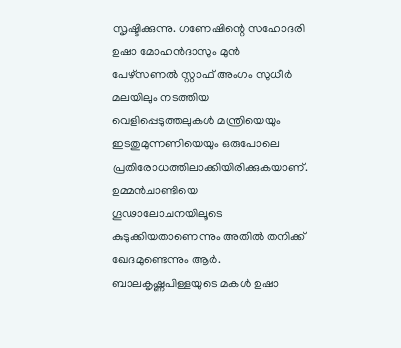സൃഷ്ടിക്കുന്നു. ഗണേഷിന്റെ സഹോദരി ഉഷാ മോഹന്‍ദാസും മുന്‍ പേഴ്സണല്‍ സ്റ്റാഫ് അംഗം സുധീര്‍ മലയിലും നടത്തിയ വെളിപ്പെടുത്തലുകള്‍ മന്ത്രിയെയും ഇടതുമുന്നണിയെയും ഒരുപോലെ പ്രതിരോധത്തിലാക്കിയിരിക്കുകയാണ്. ഉമ്മന്‍ചാണ്ടിയെ ഗൂഢാലോചനയിലൂടെ കുടുക്കിയതാണെന്നും അതില്‍ തനിക്ക് ഖേദമുണ്ടെന്നും ആര്‍. ബാലകൃഷ്ണപിള്ളയുടെ മകള്‍ ഉഷാ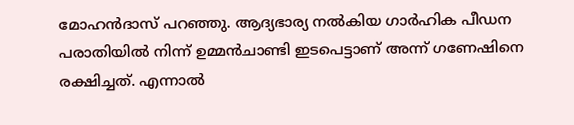മോഹന്‍ദാസ് പറഞ്ഞു. ആദ്യഭാര്യ നല്‍കിയ ഗാര്‍ഹിക പീഡന പരാതിയില്‍ നിന്ന് ഉമ്മന്‍ചാണ്ടി ഇടപെട്ടാണ് അന്ന് ഗണേഷിനെ രക്ഷിച്ചത്. എന്നാല്‍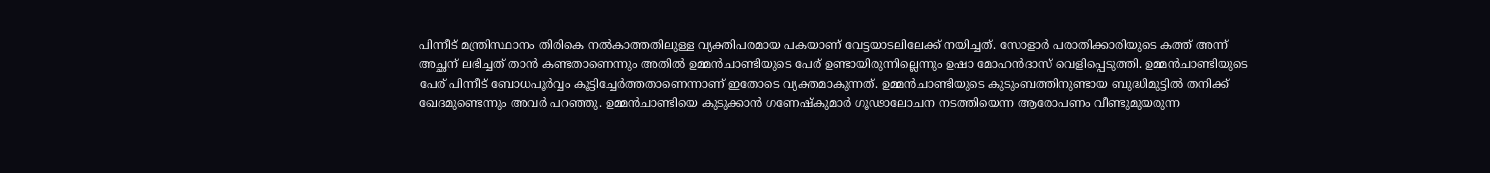പിന്നീട് മന്ത്രിസ്ഥാനം തിരികെ നല്‍കാത്തതിലുള്ള വ്യക്തിപരമായ പകയാണ് വേട്ടയാടലിലേക്ക് നയിച്ചത്. സോളാര്‍ പരാതിക്കാരിയുടെ കത്ത് അന്ന് അച്ഛന് ലഭിച്ചത് താന്‍ കണ്ടതാണെന്നും അതില്‍ ഉമ്മന്‍ചാണ്ടിയുടെ പേര് ഉണ്ടായിരുന്നില്ലെന്നും ഉഷാ മോഹന്‍ദാസ് വെളിപ്പെടുത്തി. ഉമ്മന്‍ചാണ്ടിയുടെ പേര് പിന്നീട് ബോധപൂര്‍വ്വം കൂട്ടിച്ചേര്‍ത്തതാണെന്നാണ് ഇതോടെ വ്യക്തമാകുന്നത്. ഉമ്മന്‍ചാണ്ടിയുടെ കുടുംബത്തിനുണ്ടായ ബുദ്ധിമുട്ടില്‍ തനിക്ക് ഖേദമുണ്ടെന്നും അവര്‍ പറഞ്ഞു. ഉമ്മന്‍ചാണ്ടിയെ കുടുക്കാന്‍ ഗണേഷ്‌കുമാര്‍ ഗൂഢാലോചന നടത്തിയെന്ന ആരോപണം വീണ്ടുമുയരുന്ന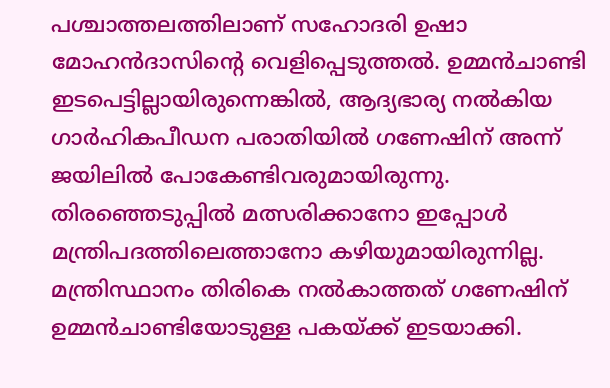പശ്ചാത്തലത്തിലാണ് സഹോദരി ഉഷാ മോഹന്‍ദാസിന്റെ വെളിപ്പെടുത്തല്‍. ഉമ്മന്‍ചാണ്ടി ഇടപെട്ടില്ലായിരുന്നെങ്കില്‍, ആദ്യഭാര്യ നല്‍കിയ ഗാര്‍ഹികപീഡന പരാതിയില്‍ ഗണേഷിന് അന്ന് ജയിലില്‍ പോകേണ്ടിവരുമായിരുന്നു. തിരഞ്ഞെടുപ്പില്‍ മത്സരിക്കാനോ ഇപ്പോള്‍ മന്ത്രിപദത്തിലെത്താനോ കഴിയുമായിരുന്നില്ല. മന്ത്രിസ്ഥാനം തിരികെ നല്‍കാത്തത് ഗണേഷിന് ഉമ്മന്‍ചാണ്ടിയോടുള്ള പകയ്ക്ക് ഇടയാക്കി.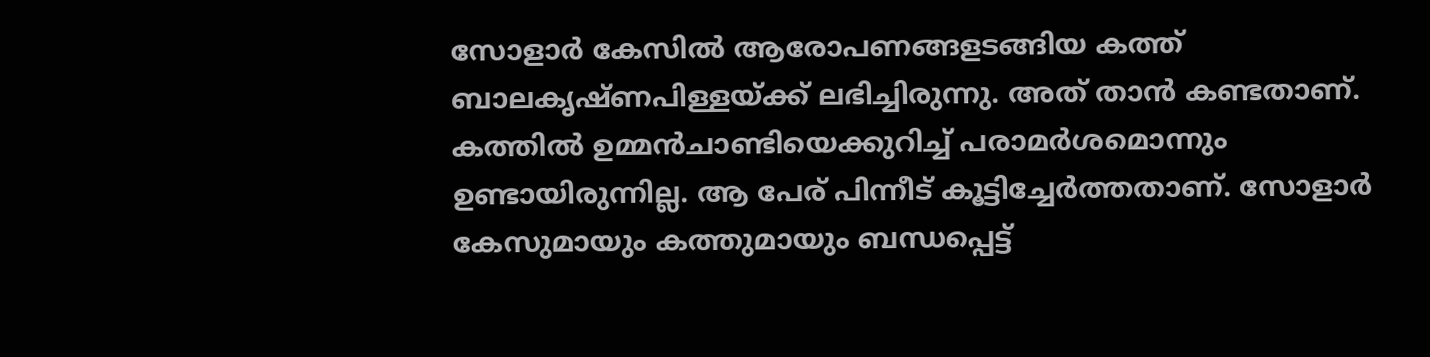സോളാര്‍ കേസില്‍ ആരോപണങ്ങളടങ്ങിയ കത്ത് ബാലകൃഷ്ണപിള്ളയ്ക്ക് ലഭിച്ചിരുന്നു. അത് താന്‍ കണ്ടതാണ്. കത്തില്‍ ഉമ്മന്‍ചാണ്ടിയെക്കുറിച്ച് പരാമര്‍ശമൊന്നും ഉണ്ടായിരുന്നില്ല. ആ പേര് പിന്നീട് കൂട്ടിച്ചേര്‍ത്തതാണ്. സോളാര്‍ കേസുമായും കത്തുമായും ബന്ധപ്പെട്ട്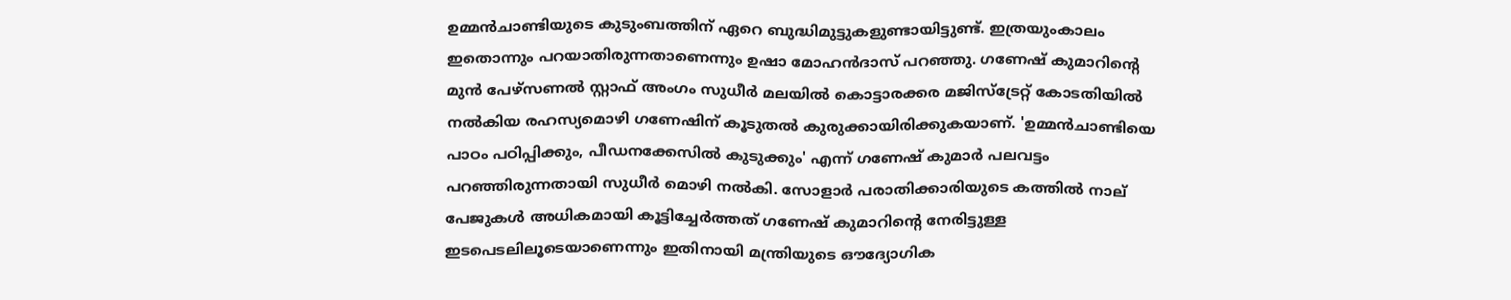ഉമ്മന്‍ചാണ്ടിയുടെ കുടുംബത്തിന് ഏറെ ബുദ്ധിമുട്ടുകളുണ്ടായിട്ടുണ്ട്. ഇത്രയുംകാലം ഇതൊന്നും പറയാതിരുന്നതാണെന്നും ഉഷാ മോഹന്‍ദാസ് പറഞ്ഞു. ഗണേഷ് കുമാറിന്റെ മുന്‍ പേഴ്സണല്‍ സ്റ്റാഫ് അംഗം സുധീര്‍ മലയില്‍ കൊട്ടാരക്കര മജിസ്ട്രേറ്റ് കോടതിയില്‍ നല്‍കിയ രഹസ്യമൊഴി ഗണേഷിന് കൂടുതല്‍ കുരുക്കായിരിക്കുകയാണ്. 'ഉമ്മന്‍ചാണ്ടിയെ പാഠം പഠിപ്പിക്കും, പീഡനക്കേസില്‍ കുടുക്കും' എന്ന് ഗണേഷ് കുമാര്‍ പലവട്ടം പറഞ്ഞിരുന്നതായി സുധീര്‍ മൊഴി നല്‍കി. സോളാര്‍ പരാതിക്കാരിയുടെ കത്തില്‍ നാല് പേജുകള്‍ അധികമായി കൂട്ടിച്ചേര്‍ത്തത് ഗണേഷ് കുമാറിന്റെ നേരിട്ടുള്ള ഇടപെടലിലൂടെയാണെന്നും ഇതിനായി മന്ത്രിയുടെ ഔദ്യോഗിക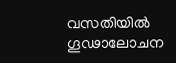വസതിയില്‍ ഗൂഢാലോചന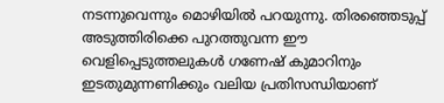നടന്നുവെന്നും മൊഴിയില്‍ പറയുന്നു. തിരഞ്ഞെടുപ്പ് അടുത്തിരിക്കെ പുറത്തുവന്ന ഈ വെളിപ്പെടുത്തലുകള്‍ ഗണേഷ് കുമാറിനും ഇടതുമുന്നണിക്കും വലിയ പ്രതിസന്ധിയാണ്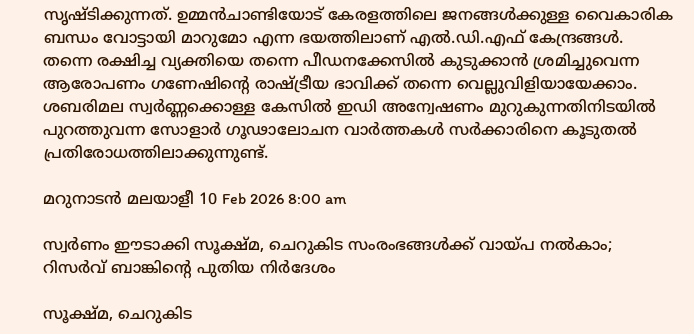സൃഷ്ടിക്കുന്നത്. ഉമ്മന്‍ചാണ്ടിയോട് കേരളത്തിലെ ജനങ്ങള്‍ക്കുള്ള വൈകാരിക ബന്ധം വോട്ടായി മാറുമോ എന്ന ഭയത്തിലാണ് എല്‍.ഡി.എഫ് കേന്ദ്രങ്ങള്‍. തന്നെ രക്ഷിച്ച വ്യക്തിയെ തന്നെ പീഡനക്കേസില്‍ കുടുക്കാന്‍ ശ്രമിച്ചുവെന്ന ആരോപണം ഗണേഷിന്റെ രാഷ്ട്രീയ ഭാവിക്ക് തന്നെ വെല്ലുവിളിയായേക്കാം. ശബരിമല സ്വര്‍ണ്ണക്കൊള്ള കേസില്‍ ഇഡി അന്വേഷണം മുറുകുന്നതിനിടയില്‍ പുറത്തുവന്ന സോളാര്‍ ഗൂഢാലോചന വാര്‍ത്തകള്‍ സര്‍ക്കാരിനെ കൂടുതല്‍ പ്രതിരോധത്തിലാക്കുന്നുണ്ട്.

മറുനാടൻ മലയാളീ 10 Feb 2026 8:00 am

സ്വര്‍ണം ഈടാക്കി സൂക്ഷ്മ, ചെറുകിട സംരംഭങ്ങള്‍ക്ക് വായ്പ നല്‍കാം; റിസര്‍വ് ബാങ്കിന്റെ പുതിയ നിര്‍ദേശം

സൂക്ഷ്മ, ചെറുകിട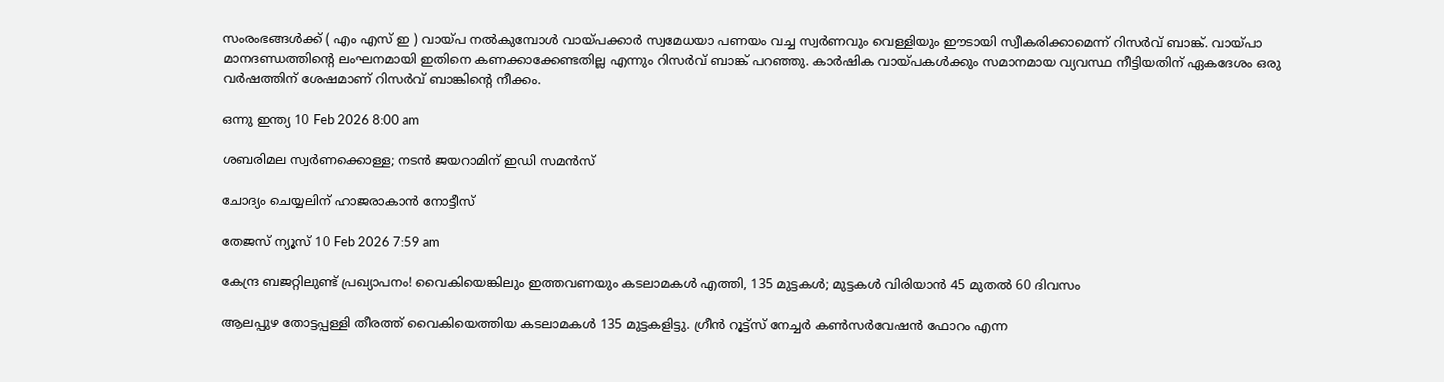സംരംഭങ്ങള്‍ക്ക് ( എം എസ് ഇ ) വായ്പ നല്‍കുമ്പോള്‍ വായ്പക്കാര്‍ സ്വമേധയാ പണയം വച്ച സ്വര്‍ണവും വെള്ളിയും ഈടായി സ്വീകരിക്കാമെന്ന് റിസര്‍വ് ബാങ്ക്. വായ്പാ മാനദണ്ഡത്തിന്റെ ലംഘനമായി ഇതിനെ കണക്കാക്കേണ്ടതില്ല എന്നും റിസര്‍വ് ബാങ്ക് പറഞ്ഞു. കാര്‍ഷിക വായ്പകള്‍ക്കും സമാനമായ വ്യവസ്ഥ നീട്ടിയതിന് ഏകദേശം ഒരു വര്‍ഷത്തിന് ശേഷമാണ് റിസര്‍വ് ബാങ്കിന്റെ നീക്കം.

ഒന്നു ഇന്ത്യ 10 Feb 2026 8:00 am

ശബരിമല സ്വര്‍ണക്കൊള്ള; നടന്‍ ജയറാമിന് ഇഡി സമന്‍സ്

ചോദ്യം ചെയ്യലിന് ഹാജരാകാന്‍ നോട്ടീസ്

തേജസ് ന്യൂസ് 10 Feb 2026 7:59 am

കേന്ദ്ര ബജറ്റിലുണ്ട് പ്രഖ്യാപനം! വൈകിയെങ്കിലും ഇത്തവണയും കടലാമകൾ എത്തി, 135 മുട്ടകൾ; മുട്ടകൾ വിരിയാൻ 45 മുതൽ 60 ദിവസം

ആലപ്പുഴ തോട്ടപ്പള്ളി തീരത്ത് വൈകിയെത്തിയ കടലാമകൾ 135 മുട്ടകളിട്ടു. ഗ്രീൻ റൂട്ട്സ് നേച്ചർ കൺസർവേഷൻ ഫോറം എന്ന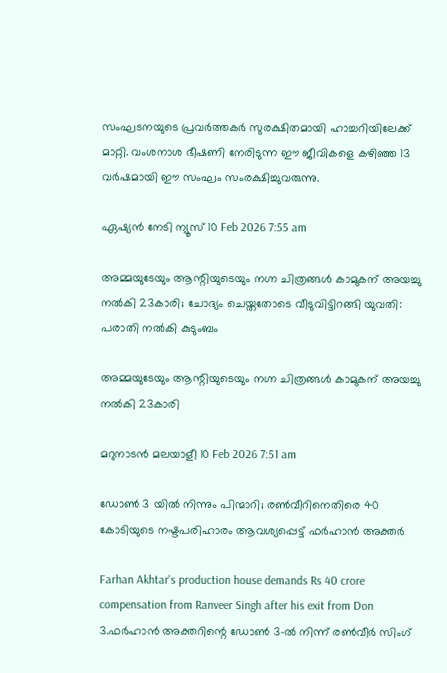സംഘടനയുടെ പ്രവർത്തകർ സുരക്ഷിതമായി ഹാച്ചറിയിലേക്ക് മാറ്റി. വംശനാശ ഭീഷണി നേരിടുന്ന ഈ ജീവികളെ കഴിഞ്ഞ 13 വർഷമായി ഈ സംഘം സംരക്ഷിച്ചുവരുന്നു.

ഏഷ്യൻ നേടി ന്യൂസ് 10 Feb 2026 7:55 am

അമ്മയുടേയും ആന്റിയുടെയും നഗ്ന ചിത്രങ്ങള്‍ കാമുകന് അയച്ചു നല്‍കി 23കാരി; ചോദ്യം ചെയ്തതോടെ വീടുവിട്ടിറങ്ങി യുവതി: പരാതി നല്‍കി കുടുംബം

അമ്മയുടേയും ആന്റിയുടെയും നഗ്ന ചിത്രങ്ങള്‍ കാമുകന് അയച്ചു നല്‍കി 23കാരി

മറുനാടൻ മലയാളീ 10 Feb 2026 7:51 am

ഡോൺ 3 യിൽ നിന്നും പിന്മാറി; രൺവീറിനെതിരെ 40 കോടിയുടെ നഷ്ടപരിഹാരം ആവശ്യപ്പെട്ട് ഫർഹാൻ അക്തർ

Farhan Akhtar's production house demands Rs 40 crore compensation from Ranveer Singh after his exit from Don 3.ഫർഹാൻ അക്തറിന്റെ ഡോൺ 3-ൽ നിന്ന് രൺവീർ സിംഗ്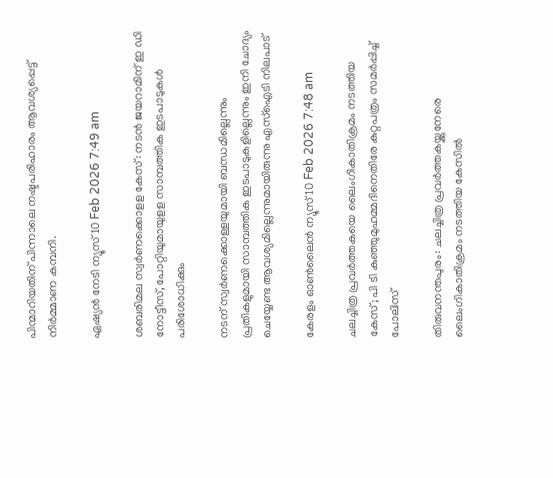പിന്മാറിയതിന് പിന്നാലെ നഷ്ടപരിഹാരം ആവശ്യപ്പെട്ട് നിർമ്മാണ കമ്പനി.

ഏഷ്യൻ നേടി ന്യൂസ് 10 Feb 2026 7:49 am

ശബരിമല സ്വര്‍ണക്കൊളള കേസ്: നടന്‍ ജയറാമിന് ഇ ഡി നോട്ടീസ്, പോറ്റിയുമായുളള സാമ്പത്തിക ഇടപാടുകള്‍ പരിശോധിക്കും

നടന് സ്വര്‍ണക്കൊള്ളയുമായി ബന്ധമില്ലെന്നും പ്രതികളുമായി സാമ്പത്തിക ഇടപാടുകളില്ലെന്നും ഇനി ചോദ്യം ചെയ്യേണ്ട ആവശ്യമില്ലെന്നുമായിരുന്നു എസ്ഐടി നിലപാട്

കേരളം ഓൺലൈൻ ന്യൂസ് 10 Feb 2026 7:48 am

ചലച്ചിത്ര പ്രവര്‍ത്തകയെ ലൈംഗികാതിക്രമം നടത്തിയ കേസ്; പി ടി കുഞ്ഞുമുഹമ്മദിനെതിരേ കുറ്റപത്രം സമര്‍പ്പിച്ച് പോലിസ്

തിരുവനന്തപുരം: ചലച്ചിത്ര പ്രവര്‍ത്തകയ്ക്കുനേരെ ലൈംഗികാതിക്രമം നടത്തിയ കേസില്‍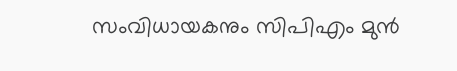സംവിധായകനും സിപിഎം മുന്‍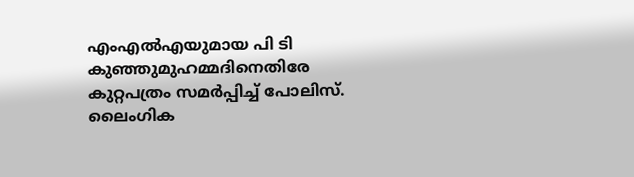എംഎല്‍എയുമായ പി ടി കുഞ്ഞുമുഹമ്മദിനെതിരേ കുറ്റപത്രം സമര്‍പ്പിച്ച് പോലിസ്. ലൈംഗിക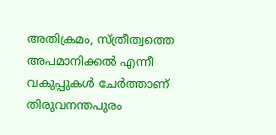അതിക്രമം, സ്ത്രീത്വത്തെ അപമാനിക്കല്‍ എന്നീ വകുപ്പുകള്‍ ചേര്‍ത്താണ് തിരുവനന്തപുരം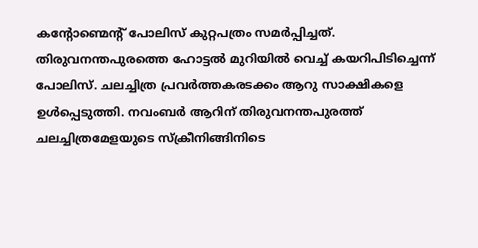കന്റോണ്മെന്റ് പോലിസ് കുറ്റപത്രം സമര്‍പ്പിച്ചത്. തിരുവനന്തപുരത്തെ ഹോട്ടല്‍ മുറിയില്‍ വെച്ച് കയറിപിടിച്ചെന്ന് പോലിസ്. ചലച്ചിത്ര പ്രവര്‍ത്തകരടക്കം ആറു സാക്ഷികളെ ഉള്‍പ്പെടുത്തി. നവംബര്‍ ആറിന് തിരുവനന്തപുരത്ത് ചലച്ചിത്രമേളയുടെ സ്‌ക്രീനിങ്ങിനിടെ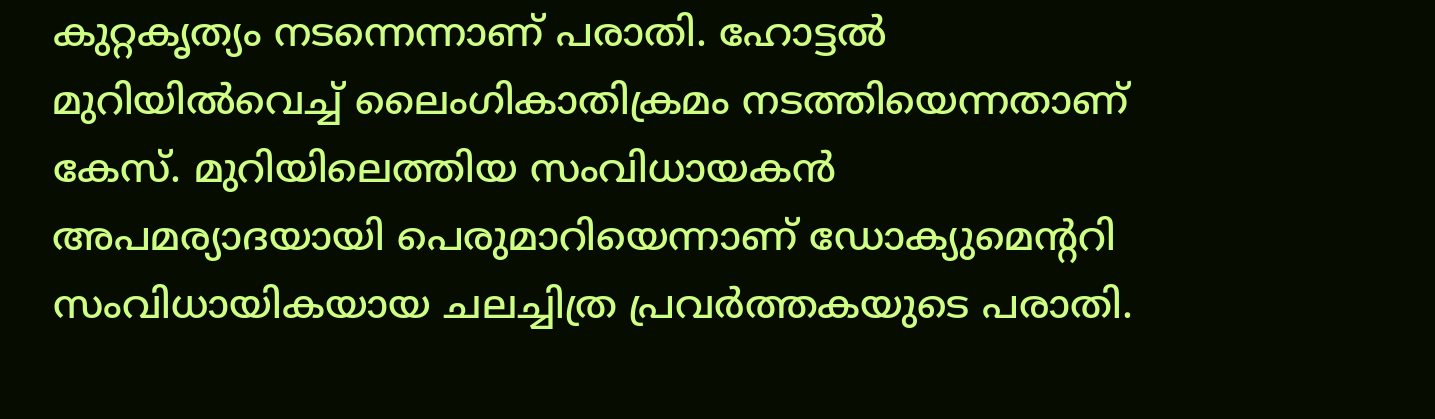കുറ്റകൃത്യം നടന്നെന്നാണ് പരാതി. ഹോട്ടല്‍ മുറിയില്‍വെച്ച് ലൈംഗികാതിക്രമം നടത്തിയെന്നതാണ് കേസ്. മുറിയിലെത്തിയ സംവിധായകന്‍ അപമര്യാദയായി പെരുമാറിയെന്നാണ് ഡോക്യുമെന്ററി സംവിധായികയായ ചലച്ചിത്ര പ്രവര്‍ത്തകയുടെ പരാതി.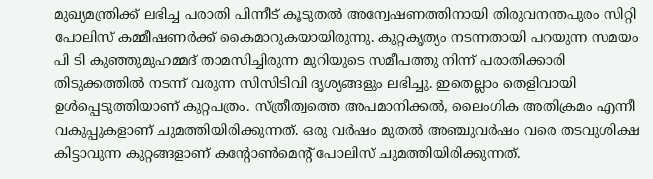മുഖ്യമന്ത്രിക്ക് ലഭിച്ച പരാതി പിന്നീട് കൂടുതല്‍ അന്വേഷണത്തിനായി തിരുവനന്തപുരം സിറ്റി പോലിസ് കമ്മീഷണര്‍ക്ക് കൈമാറുകയായിരുന്നു. കുറ്റകൃത്യം നടന്നതായി പറയുന്ന സമയം പി ടി കുഞ്ഞുമുഹമ്മദ് താമസിച്ചിരുന്ന മുറിയുടെ സമീപത്തു നിന്ന് പരാതിക്കാരി തിടുക്കത്തില്‍ നടന്ന് വരുന്ന സിസിടിവി ദൃശ്യങ്ങളും ലഭിച്ചു. ഇതെല്ലാം തെളിവായി ഉള്‍പ്പെടുത്തിയാണ് കുറ്റപത്രം. സ്ത്രീത്വത്തെ അപമാനിക്കല്‍, ലൈംഗിക അതിക്രമം എന്നീ വകുപ്പുകളാണ് ചുമത്തിയിരിക്കുന്നത്. ഒരു വര്‍ഷം മുതല്‍ അഞ്ചുവര്‍ഷം വരെ തടവുശിക്ഷ കിട്ടാവുന്ന കുറ്റങ്ങളാണ് കന്റോണ്‍മെന്റ് പോലിസ് ചുമത്തിയിരിക്കുന്നത്.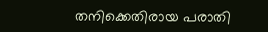തനിക്കെതിരായ പരാതി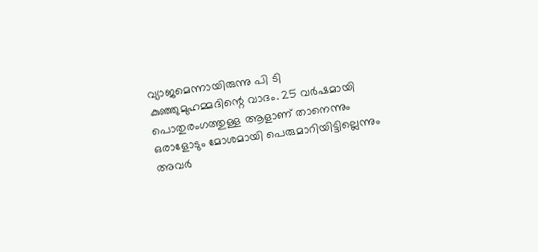വ്യാജമെന്നായിരുന്നു പി ടി കുഞ്ഞുമുഹമ്മദിന്റെ വാദം. 25 വര്‍ഷമായി പൊതുരംഗത്തുള്ള ആളാണ് താനെന്നും ഒരാളോടും മോശമായി പെരുമാറിയിട്ടില്ലെന്നും അവര്‍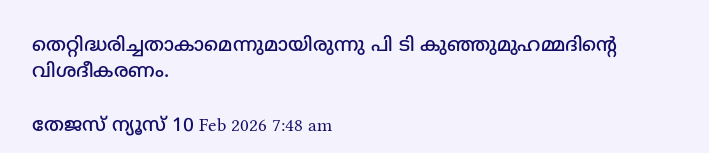തെറ്റിദ്ധരിച്ചതാകാമെന്നുമായിരുന്നു പി ടി കുഞ്ഞുമുഹമ്മദിന്റെ വിശദീകരണം.

തേജസ് ന്യൂസ് 10 Feb 2026 7:48 am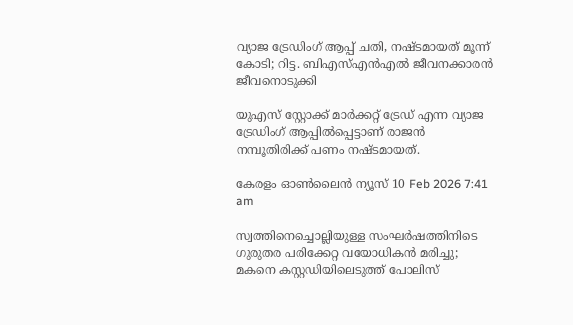വ്യാജ ട്രേഡിംഗ് ആപ്പ് ചതി, നഷ്ടമായത് മൂന്ന് കോടി; റിട്ട. ബിഎസ്എന്‍എല്‍ ജീവനക്കാരന്‍ ജീവനൊടുക്കി

യുഎസ് സ്റ്റോക്ക് മാര്‍ക്കറ്റ് ട്രേഡ് എന്ന വ്യാജ ട്രേഡിംഗ് ആപ്പില്‍പ്പെട്ടാണ് രാജന്‍ നമ്പൂതിരിക്ക് പണം നഷ്ടമായത്.

കേരളം ഓൺലൈൻ ന്യൂസ് 10 Feb 2026 7:41 am

സ്വത്തിനെച്ചൊല്ലിയുള്ള സംഘര്‍ഷത്തിനിടെ ഗുരുതര പരിക്കേറ്റ വയോധികന്‍ മരിച്ചു; മകനെ കസ്റ്റഡിയിലെടുത്ത് പോലിസ്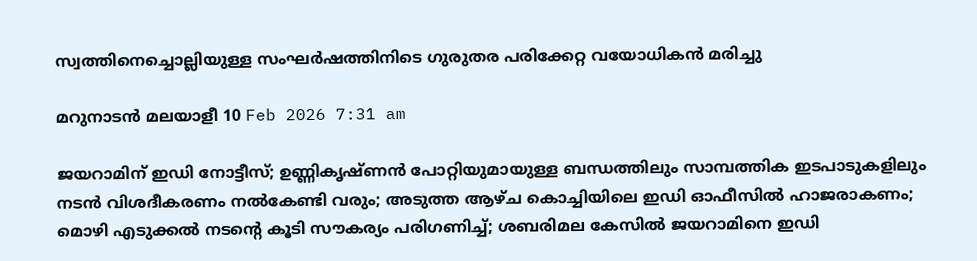സ്വത്തിനെച്ചൊല്ലിയുള്ള സംഘര്‍ഷത്തിനിടെ ഗുരുതര പരിക്കേറ്റ വയോധികന്‍ മരിച്ചു

മറുനാടൻ മലയാളീ 10 Feb 2026 7:31 am

ജയറാമിന് ഇഡി നോട്ടീസ്; ഉണ്ണികൃഷ്ണന്‍ പോറ്റിയുമായുള്ള ബന്ധത്തിലും സാമ്പത്തിക ഇടപാടുകളിലും നടന്‍ വിശദീകരണം നല്‍കേണ്ടി വരും; അടുത്ത ആഴ്ച കൊച്ചിയിലെ ഇഡി ഓഫീസില്‍ ഹാജരാകണം; മൊഴി എടുക്കല്‍ നടന്റെ കൂടി സൗകര്യം പരിഗണിച്ച്; ശബരിമല കേസില്‍ ജയറാമിനെ ഇഡി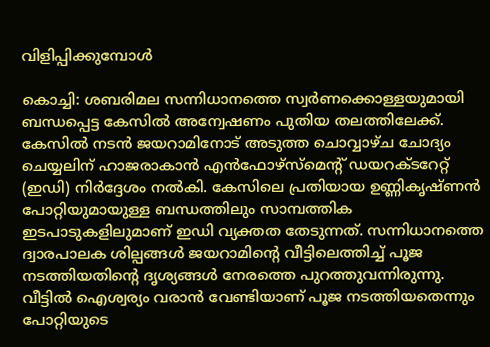വിളിപ്പിക്കുമ്പോള്‍

കൊച്ചി: ശബരിമല സന്നിധാനത്തെ സ്വര്‍ണക്കൊള്ളയുമായി ബന്ധപ്പെട്ട കേസില്‍ അന്വേഷണം പുതിയ തലത്തിലേക്ക്. കേസില്‍ നടന്‍ ജയറാമിനോട് അടുത്ത ചൊവ്വാഴ്ച ചോദ്യം ചെയ്യലിന് ഹാജരാകാന്‍ എന്‍ഫോഴ്സ്മെന്റ് ഡയറക്ടറേറ്റ് (ഇഡി) നിര്‍ദ്ദേശം നല്‍കി. കേസിലെ പ്രതിയായ ഉണ്ണികൃഷ്ണന്‍ പോറ്റിയുമായുള്ള ബന്ധത്തിലും സാമ്പത്തിക ഇടപാടുകളിലുമാണ് ഇഡി വ്യക്തത തേടുന്നത്. സന്നിധാനത്തെ ദ്വാരപാലക ശില്പങ്ങള്‍ ജയറാമിന്റെ വീട്ടിലെത്തിച്ച് പൂജ നടത്തിയതിന്റെ ദൃശ്യങ്ങള്‍ നേരത്തെ പുറത്തുവന്നിരുന്നു. വീട്ടില്‍ ഐശ്വര്യം വരാന്‍ വേണ്ടിയാണ് പൂജ നടത്തിയതെന്നും പോറ്റിയുടെ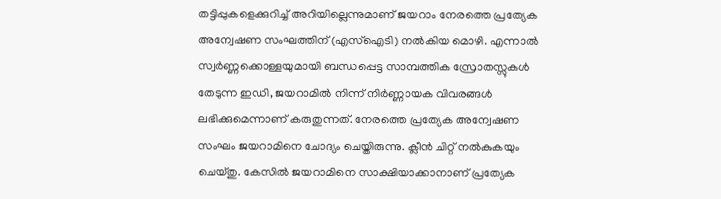തട്ടിപ്പുകളെക്കുറിച്ച് അറിയില്ലെന്നുമാണ് ജയറാം നേരത്തെ പ്രത്യേക അന്വേഷണ സംഘത്തിന് (എസ്‌ഐടി) നല്‍കിയ മൊഴി. എന്നാല്‍ സ്വര്‍ണ്ണക്കൊള്ളയുമായി ബന്ധപ്പെട്ട സാമ്പത്തിക സ്രോതസ്സുകള്‍ തേടുന്ന ഇഡി, ജയറാമില്‍ നിന്ന് നിര്‍ണ്ണായക വിവരങ്ങള്‍ ലഭിക്കുമെന്നാണ് കരുതുന്നത്. നേരത്തെ പ്രത്യേക അന്വേഷണ സംഘം ജയറാമിനെ ചോദ്യം ചെയ്തിരുന്നു. ക്ലീന്‍ ചിറ്റ് നല്‍കുകയും ചെയ്തു. കേസില്‍ ജയറാമിനെ സാക്ഷിയാക്കാനാണ് പ്രത്യേക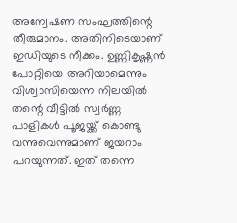അന്വേഷണ സംഘത്തിന്റെ തീരുമാനം. അതിനിടെയാണ് ഇഡിയുടെ നീക്കം. ഉണ്ണികൃഷ്ണന്‍ പോറ്റിയെ അറിയാമെന്നും വിശ്വാസിയെന്ന നിലയില്‍ തന്റെ വീട്ടില്‍ സ്വര്‍ണ്ണ പാളികള്‍ പൂജയ്ക്ക് കൊണ്ടു വന്നുവെന്നുമാണ് ജയറാം പറയുന്നത്. ഇത് തന്നെ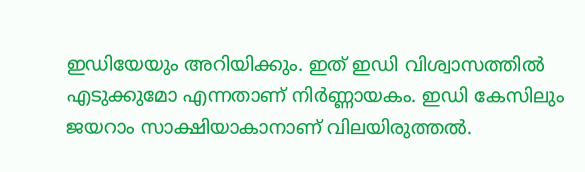ഇഡിയേയും അറിയിക്കും. ഇത് ഇഡി വിശ്വാസത്തില്‍ എടുക്കുമോ എന്നതാണ് നിര്‍ണ്ണായകം. ഇഡി കേസിലും ജയറാം സാക്ഷിയാകാനാണ് വിലയിരുത്തല്‍.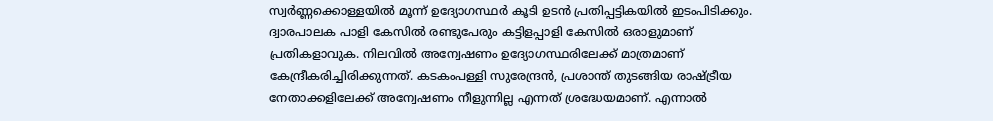സ്വര്‍ണ്ണക്കൊള്ളയില്‍ മൂന്ന് ഉദ്യോഗസ്ഥര്‍ കൂടി ഉടന്‍ പ്രതിപ്പട്ടികയില്‍ ഇടംപിടിക്കും. ദ്വാരപാലക പാളി കേസില്‍ രണ്ടുപേരും കട്ടിളപ്പാളി കേസില്‍ ഒരാളുമാണ് പ്രതികളാവുക. നിലവില്‍ അന്വേഷണം ഉദ്യോഗസ്ഥരിലേക്ക് മാത്രമാണ് കേന്ദ്രീകരിച്ചിരിക്കുന്നത്. കടകംപള്ളി സുരേന്ദ്രന്‍, പ്രശാന്ത് തുടങ്ങിയ രാഷ്ട്രീയ നേതാക്കളിലേക്ക് അന്വേഷണം നീളുന്നില്ല എന്നത് ശ്രദ്ധേയമാണ്. എന്നാല്‍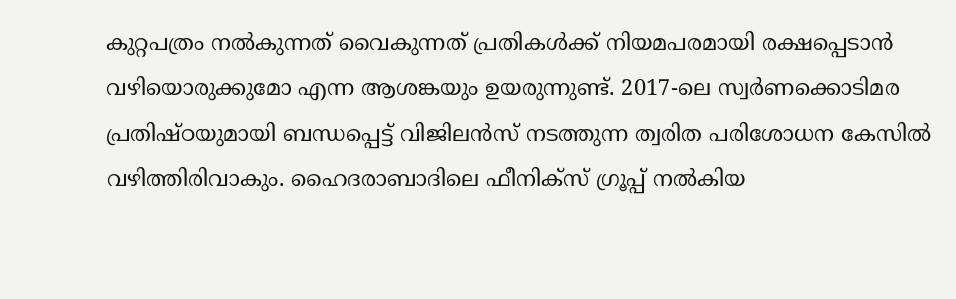കുറ്റപത്രം നല്‍കുന്നത് വൈകുന്നത് പ്രതികള്‍ക്ക് നിയമപരമായി രക്ഷപ്പെടാന്‍ വഴിയൊരുക്കുമോ എന്ന ആശങ്കയും ഉയരുന്നുണ്ട്. 2017-ലെ സ്വര്‍ണക്കൊടിമര പ്രതിഷ്ഠയുമായി ബന്ധപ്പെട്ട് വിജിലന്‍സ് നടത്തുന്ന ത്വരിത പരിശോധന കേസില്‍ വഴിത്തിരിവാകും. ഹൈദരാബാദിലെ ഫീനിക്സ് ഗ്രൂപ്പ് നല്‍കിയ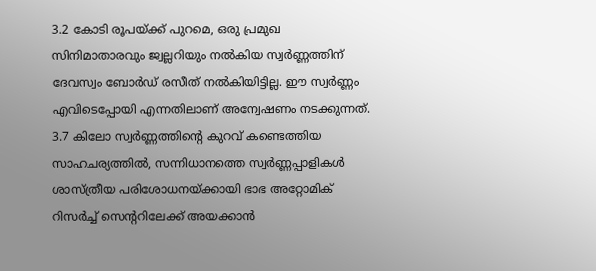3.2 കോടി രൂപയ്ക്ക് പുറമെ, ഒരു പ്രമുഖ സിനിമാതാരവും ജ്വല്ലറിയും നല്‍കിയ സ്വര്‍ണ്ണത്തിന് ദേവസ്വം ബോര്‍ഡ് രസീത് നല്‍കിയിട്ടില്ല. ഈ സ്വര്‍ണ്ണം എവിടെപ്പോയി എന്നതിലാണ് അന്വേഷണം നടക്കുന്നത്. 3.7 കിലോ സ്വര്‍ണ്ണത്തിന്റെ കുറവ് കണ്ടെത്തിയ സാഹചര്യത്തില്‍, സന്നിധാനത്തെ സ്വര്‍ണ്ണപ്പാളികള്‍ ശാസ്ത്രീയ പരിശോധനയ്ക്കായി ഭാഭ അറ്റോമിക് റിസര്‍ച്ച് സെന്ററിലേക്ക് അയക്കാന്‍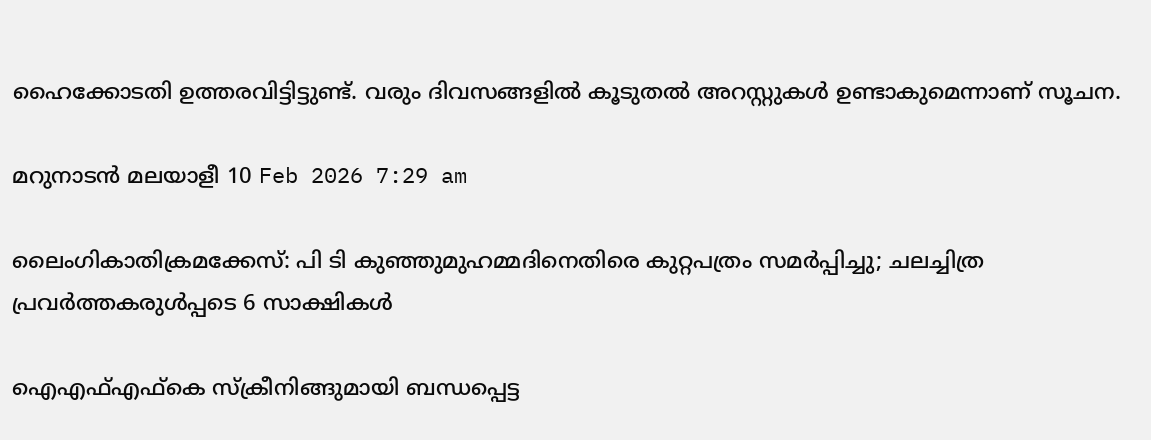ഹൈക്കോടതി ഉത്തരവിട്ടിട്ടുണ്ട്. വരും ദിവസങ്ങളില്‍ കൂടുതല്‍ അറസ്റ്റുകള്‍ ഉണ്ടാകുമെന്നാണ് സൂചന.

മറുനാടൻ മലയാളീ 10 Feb 2026 7:29 am

ലൈംഗികാതിക്രമക്കേസ്: പി ടി കുഞ്ഞുമുഹമ്മദിനെതിരെ കുറ്റപത്രം സമര്‍പ്പിച്ചു; ചലച്ചിത്ര പ്രവര്‍ത്തകരുള്‍പ്പടെ 6 സാക്ഷികള്‍

ഐഎഫ്എഫ്‌കെ സ്‌ക്രീനിങ്ങുമായി ബന്ധപ്പെട്ട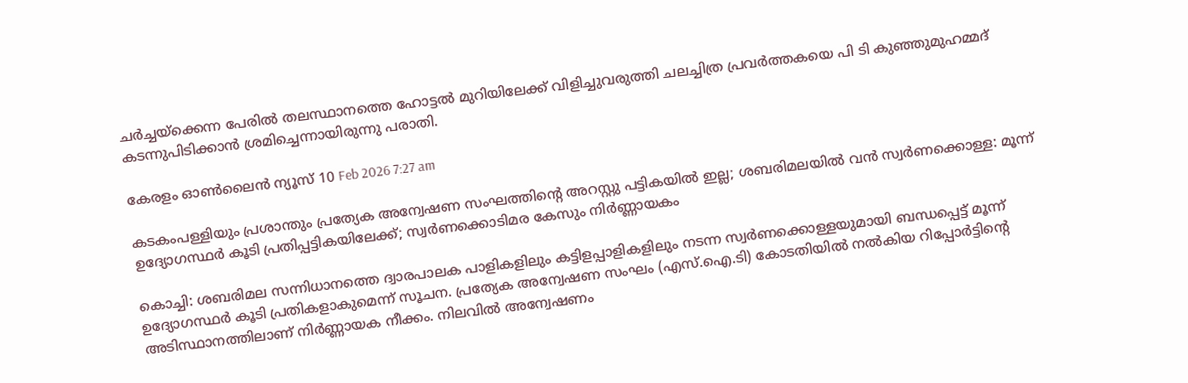ചര്‍ച്ചയ്‌ക്കെന്ന പേരില്‍ തലസ്ഥാനത്തെ ഹോട്ടല്‍ മുറിയിലേക്ക് വിളിച്ചുവരുത്തി ചലച്ചിത്ര പ്രവര്‍ത്തകയെ പി ടി കുഞ്ഞുമുഹമ്മദ് കടന്നുപിടിക്കാന്‍ ശ്രമിച്ചെന്നായിരുന്നു പരാതി.

കേരളം ഓൺലൈൻ ന്യൂസ് 10 Feb 2026 7:27 am

കടകംപള്ളിയും പ്രശാന്തും പ്രത്യേക അന്വേഷണ സംഘത്തിന്റെ അറസ്റ്റു പട്ടികയില്‍ ഇല്ല; ശബരിമലയില്‍ വന്‍ സ്വര്‍ണക്കൊള്ള: മൂന്ന് ഉദ്യോഗസ്ഥര്‍ കൂടി പ്രതിപ്പട്ടികയിലേക്ക്; സ്വര്‍ണക്കൊടിമര കേസും നിര്‍ണ്ണായകം

കൊച്ചി: ശബരിമല സന്നിധാനത്തെ ദ്വാരപാലക പാളികളിലും കട്ടിളപ്പാളികളിലും നടന്ന സ്വര്‍ണക്കൊള്ളയുമായി ബന്ധപ്പെട്ട് മൂന്ന് ഉദ്യോഗസ്ഥര്‍ കൂടി പ്രതികളാകുമെന്ന് സൂചന. പ്രത്യേക അന്വേഷണ സംഘം (എസ്.ഐ.ടി) കോടതിയില്‍ നല്‍കിയ റിപ്പോര്‍ട്ടിന്റെ അടിസ്ഥാനത്തിലാണ് നിര്‍ണ്ണായക നീക്കം. നിലവില്‍ അന്വേഷണം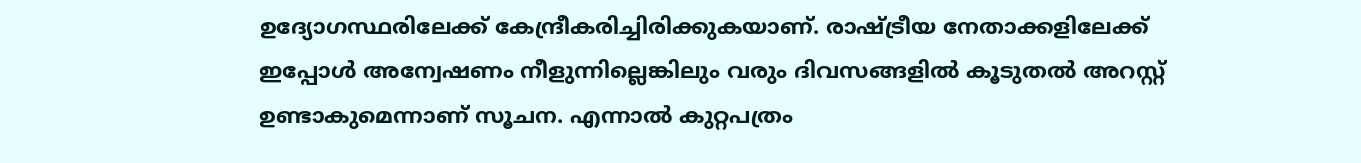ഉദ്യോഗസ്ഥരിലേക്ക് കേന്ദ്രീകരിച്ചിരിക്കുകയാണ്. രാഷ്ട്രീയ നേതാക്കളിലേക്ക് ഇപ്പോള്‍ അന്വേഷണം നീളുന്നില്ലെങ്കിലും വരും ദിവസങ്ങളില്‍ കൂടുതല്‍ അറസ്റ്റ് ഉണ്ടാകുമെന്നാണ് സൂചന. എന്നാല്‍ കുറ്റപത്രം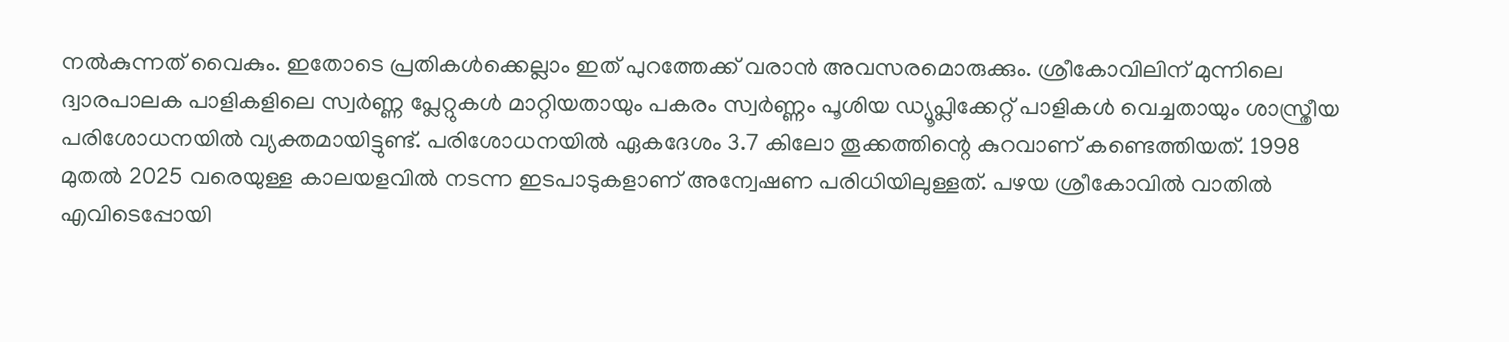നല്‍കുന്നത് വൈകും. ഇതോടെ പ്രതികള്‍ക്കെല്ലാം ഇത് പുറത്തേക്ക് വരാന്‍ അവസരമൊരുക്കും. ശ്രീകോവിലിന് മുന്നിലെ ദ്വാരപാലക പാളികളിലെ സ്വര്‍ണ്ണ പ്ലേറ്റുകള്‍ മാറ്റിയതായും പകരം സ്വര്‍ണ്ണം പൂശിയ ഡ്യൂപ്ലിക്കേറ്റ് പാളികള്‍ വെച്ചതായും ശാസ്ത്രീയ പരിശോധനയില്‍ വ്യക്തമായിട്ടുണ്ട്. പരിശോധനയില്‍ ഏകദേശം 3.7 കിലോ തൂക്കത്തിന്റെ കുറവാണ് കണ്ടെത്തിയത്. 1998 മുതല്‍ 2025 വരെയുള്ള കാലയളവില്‍ നടന്ന ഇടപാടുകളാണ് അന്വേഷണ പരിധിയിലുള്ളത്. പഴയ ശ്രീകോവില്‍ വാതില്‍ എവിടെപ്പോയി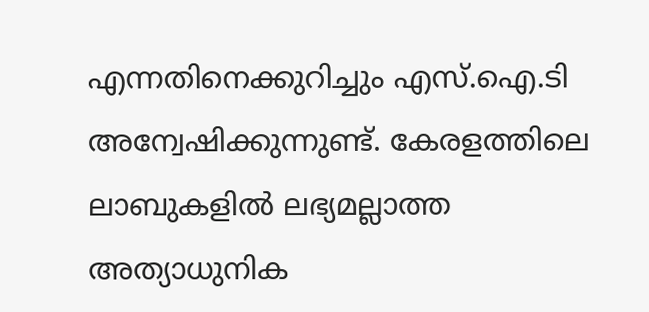എന്നതിനെക്കുറിച്ചും എസ്.ഐ.ടി അന്വേഷിക്കുന്നുണ്ട്. കേരളത്തിലെ ലാബുകളില്‍ ലഭ്യമല്ലാത്ത അത്യാധുനിക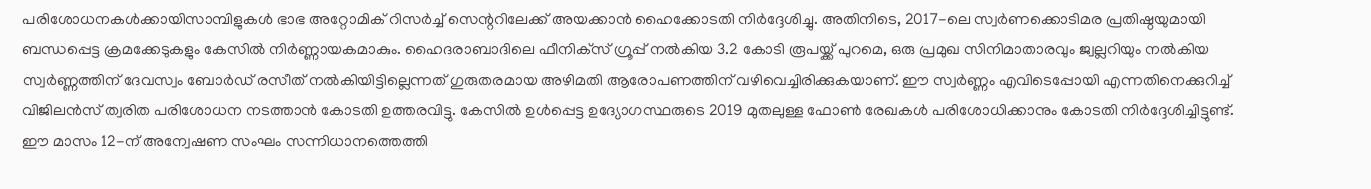പരിശോധനകള്‍ക്കായിസാമ്പിളുകള്‍ ഭാഭ അറ്റോമിക് റിസര്‍ച്ച് സെന്ററിലേക്ക് അയക്കാന്‍ ഹൈക്കോടതി നിര്‍ദ്ദേശിച്ചു. അതിനിടെ, 2017-ലെ സ്വര്‍ണക്കൊടിമര പ്രതിഷ്ഠയുമായി ബന്ധപ്പെട്ട ക്രമക്കേടുകളും കേസില്‍ നിര്‍ണ്ണായകമാകും. ഹൈദരാബാദിലെ ഫീനിക്‌സ് ഗ്രൂപ്പ് നല്‍കിയ 3.2 കോടി രൂപയ്ക്ക് പുറമെ, ഒരു പ്രമുഖ സിനിമാതാരവും ജ്വല്ലറിയും നല്‍കിയ സ്വര്‍ണ്ണത്തിന് ദേവസ്വം ബോര്‍ഡ് രസീത് നല്‍കിയിട്ടില്ലെന്നത് ഗുരുതരമായ അഴിമതി ആരോപണത്തിന് വഴിവെച്ചിരിക്കുകയാണ്. ഈ സ്വര്‍ണ്ണം എവിടെപ്പോയി എന്നതിനെക്കുറിച്ച് വിജിലന്‍സ് ത്വരിത പരിശോധന നടത്താന്‍ കോടതി ഉത്തരവിട്ടു. കേസില്‍ ഉള്‍പ്പെട്ട ഉദ്യോഗസ്ഥരുടെ 2019 മുതലുള്ള ഫോണ്‍ രേഖകള്‍ പരിശോധിക്കാനും കോടതി നിര്‍ദ്ദേശിച്ചിട്ടുണ്ട്. ഈ മാസം 12-ന് അന്വേഷണ സംഘം സന്നിധാനത്തെത്തി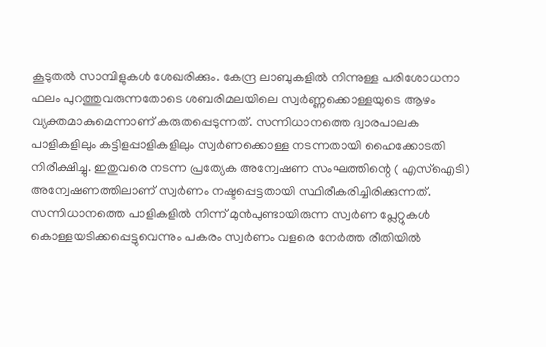കൂടുതല്‍ സാമ്പിളുകള്‍ ശേഖരിക്കും. കേന്ദ്ര ലാബുകളില്‍ നിന്നുള്ള പരിശോധനാ ഫലം പുറത്തുവരുന്നതോടെ ശബരിമലയിലെ സ്വര്‍ണ്ണക്കൊള്ളയുടെ ആഴം വ്യക്തമാകുമെന്നാണ് കരുതപ്പെടുന്നത്. സന്നിധാനത്തെ ദ്വാരപാലക പാളികളിലും കട്ടിളപ്പാളികളിലും സ്വര്‍ണക്കൊള്ള നടന്നതായി ഹൈക്കോടതി നിരീക്ഷിച്ചു. ഇതുവരെ നടന്ന പ്രത്യേക അന്വേഷണ സംഘത്തിന്റെ ( എസ്ഐടി) അന്വേഷണത്തിലാണ് സ്വര്‍ണം നഷ്ടപ്പെട്ടതായി സ്ഥിരീകരിച്ചിരിക്കുന്നത്. സന്നിധാനത്തെ പാളികളില്‍ നിന്ന് മുന്‍പുണ്ടായിരുന്ന സ്വര്‍ണ പ്ലേറ്റുകള്‍ കൊള്ളയടിക്കപ്പെട്ടുവെന്നും പകരം സ്വര്‍ണം വളരെ നേര്‍ത്ത രീതിയില്‍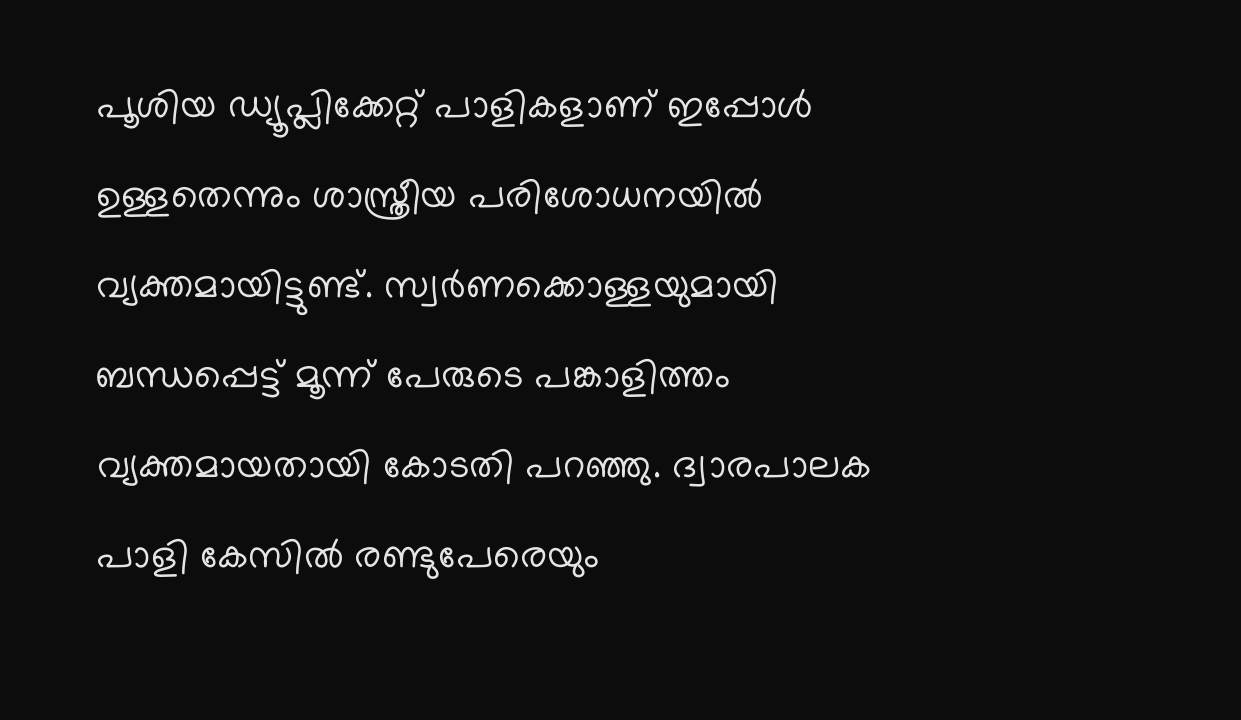പൂശിയ ഡ്യൂപ്ലിക്കേറ്റ് പാളികളാണ് ഇപ്പോള്‍ ഉള്ളതെന്നും ശാസ്ത്രീയ പരിശോധനയില്‍ വ്യക്തമായിട്ടുണ്ട്. സ്വര്‍ണക്കൊള്ളയുമായി ബന്ധപ്പെട്ട് മൂന്ന് പേരുടെ പങ്കാളിത്തം വ്യക്തമായതായി കോടതി പറഞ്ഞു. ദ്വാരപാലക പാളി കേസില്‍ രണ്ടുപേരെയും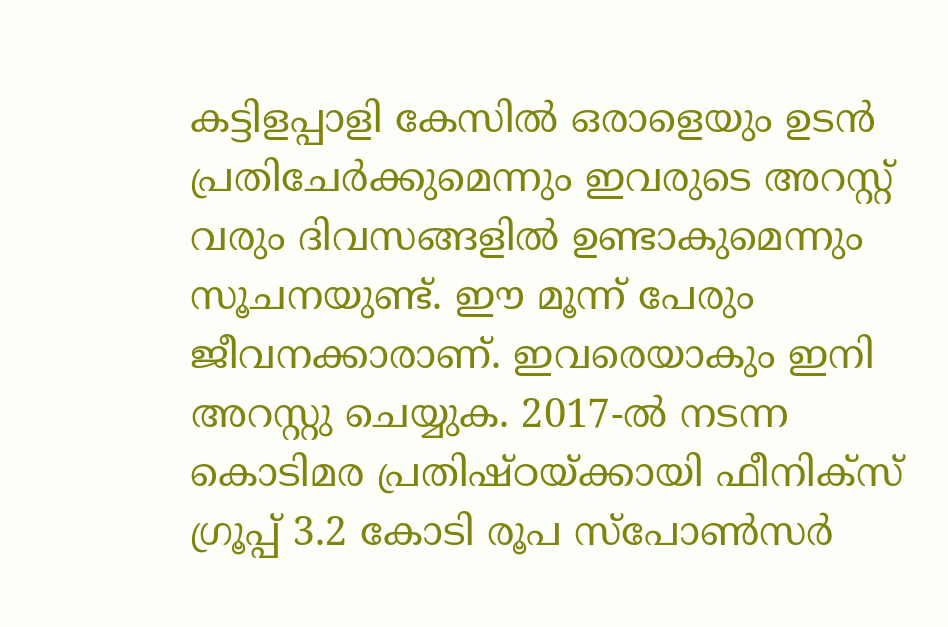കട്ടിളപ്പാളി കേസില്‍ ഒരാളെയും ഉടന്‍ പ്രതിചേര്‍ക്കുമെന്നും ഇവരുടെ അറസ്റ്റ് വരും ദിവസങ്ങളില്‍ ഉണ്ടാകുമെന്നും സൂചനയുണ്ട്. ഈ മൂന്ന് പേരും ജീവനക്കാരാണ്. ഇവരെയാകും ഇനി അറസ്റ്റു ചെയ്യുക. 2017-ല്‍ നടന്ന കൊടിമര പ്രതിഷ്ഠയ്ക്കായി ഫീനിക്‌സ് ഗ്രൂപ്പ് 3.2 കോടി രൂപ സ്‌പോണ്‍സര്‍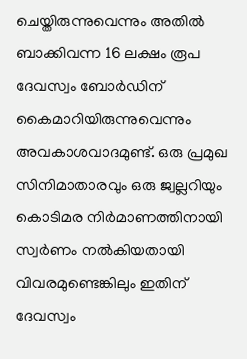ചെയ്തിരുന്നുവെന്നും അതില്‍ ബാക്കിവന്ന 16 ലക്ഷം രൂപ ദേവസ്വം ബോര്‍ഡിന് കൈമാറിയിരുന്നുവെന്നും അവകാശവാദമുണ്ട്. ഒരു പ്രമുഖ സിനിമാതാരവും ഒരു ജ്വല്ലറിയും കൊടിമര നിര്‍മാണത്തിനായി സ്വര്‍ണം നല്‍കിയതായി വിവരമുണ്ടെങ്കിലും ഇതിന് ദേവസ്വം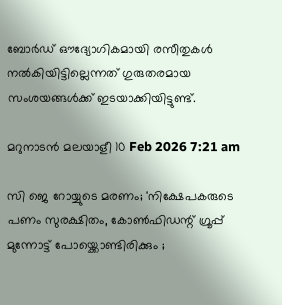ബോര്‍ഡ് ഔദ്യോഗികമായി രസീതുകള്‍ നല്‍കിയിട്ടില്ലെന്നത് ഗുരുതരമായ സംശയങ്ങള്‍ക്ക് ഇടയാക്കിയിട്ടുണ്ട്.

മറുനാടൻ മലയാളീ 10 Feb 2026 7:21 am

സി ജെ റോയ്യുടെ മരണം; 'നിക്ഷേപകരുടെ പണം സുരക്ഷിതം, കോണ്‍ഫിഡന്റ് ഗ്രൂപ്പ് മുന്നോട്ട് പോയ്ക്കൊണ്ടിരിക്കും ;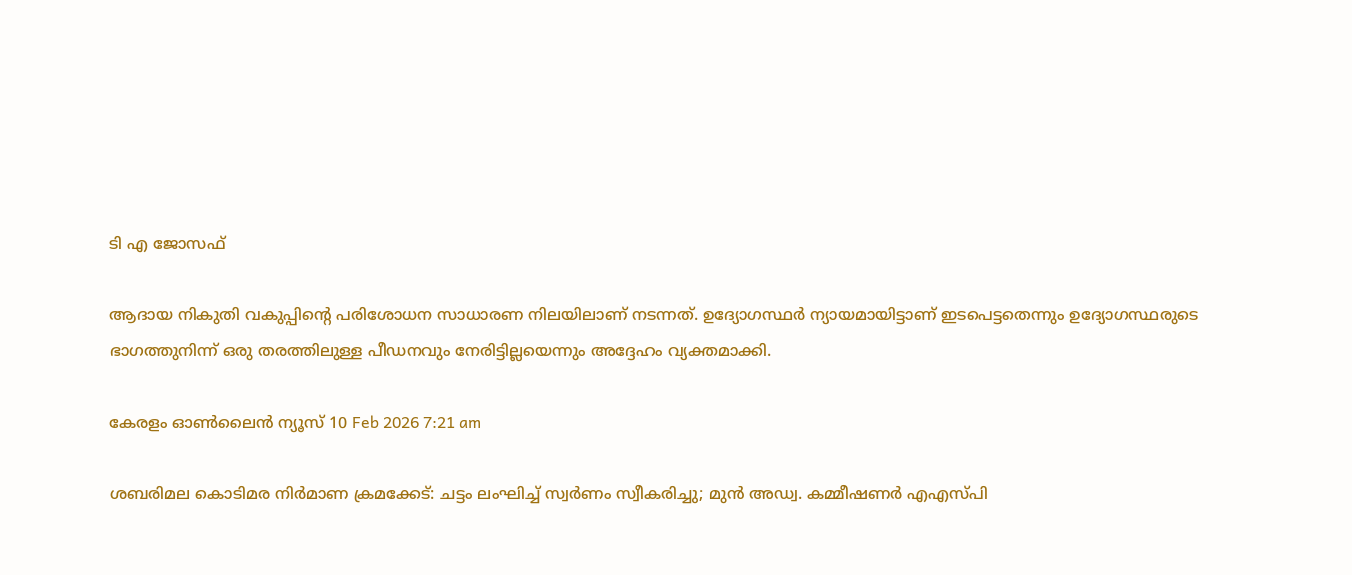ടി എ ജോസഫ്

ആദായ നികുതി വകുപ്പിന്റെ പരിശോധന സാധാരണ നിലയിലാണ് നടന്നത്. ഉദ്യോഗസ്ഥര്‍ ന്യായമായിട്ടാണ് ഇടപെട്ടതെന്നും ഉദ്യോഗസ്ഥരുടെ ഭാഗത്തുനിന്ന് ഒരു തരത്തിലുള്ള പീഡനവും നേരിട്ടില്ലയെന്നും അദ്ദേഹം വ്യക്തമാക്കി.

കേരളം ഓൺലൈൻ ന്യൂസ് 10 Feb 2026 7:21 am

ശബരിമല കൊടിമര നിർമാണ ക്രമക്കേട്‌: ചട്ടം ലംഘിച്ച് സ്വർണം സ്വീകരിച്ചു; മുൻ അഡ്വ. കമ്മീഷണർ എഎസ്പി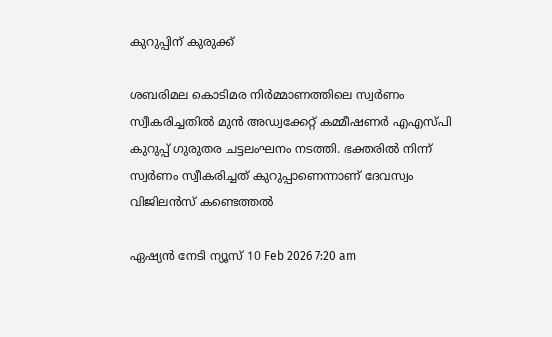കുറുപ്പിന് കുരുക്ക്

ശബരിമല കൊടിമര നിർമ്മാണത്തിലെ സ്വർണം സ്വീകരിച്ചതിൽ മുൻ അഡ്വക്കേറ്റ് കമ്മീഷണർ എഎസ്പി കുറുപ്പ് ഗുരുതര ചട്ടലംഘനം നടത്തി. ഭക്തരിൽ നിന്ന് സ്വർണം സ്വീകരിച്ചത് കുറുപ്പാണെന്നാണ് ദേവസ്വം വിജിലൻസ് കണ്ടെത്തൽ

ഏഷ്യൻ നേടി ന്യൂസ് 10 Feb 2026 7:20 am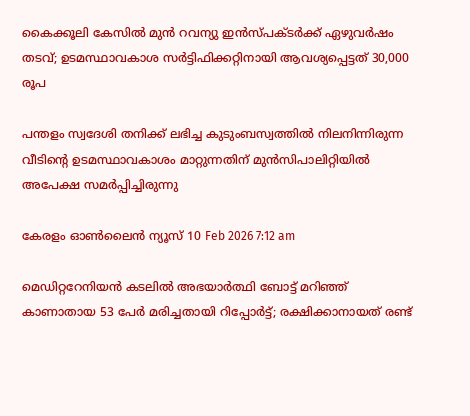കൈക്കൂലി കേസില്‍ മുന്‍ റവന്യു ഇന്‍സ്പക്ടര്‍ക്ക് ഏഴുവര്‍ഷം തടവ്; ഉടമസ്ഥാവകാശ സര്‍ട്ടിഫിക്കറ്റിനായി ആവശ്യപ്പെട്ടത് 30,000 രൂപ

പന്തളം സ്വദേശി തനിക്ക് ലഭിച്ച കുടുംബസ്വത്തില്‍ നിലനിന്നിരുന്ന വീടിന്റെ ഉടമസ്ഥാവകാശം മാറ്റുന്നതിന് മുന്‍സിപാലിറ്റിയില്‍ അപേക്ഷ സമര്‍പ്പിച്ചിരുന്നു

കേരളം ഓൺലൈൻ ന്യൂസ് 10 Feb 2026 7:12 am

മെഡിറ്ററേനിയന്‍ കടലില്‍ അഭയാര്‍ത്ഥി ബോട്ട് മറിഞ്ഞ് കാണാതായ 53 പേര്‍ മരിച്ചതായി റിപ്പോര്‍ട്ട്; രക്ഷിക്കാനായത് രണ്ട്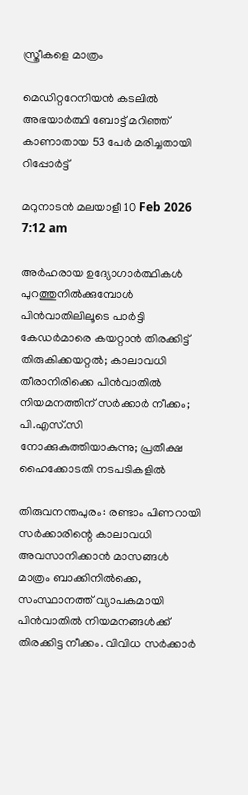സ്ത്രീകളെ മാത്രം

മെഡിറ്ററേനിയന്‍ കടലില്‍ അഭയാര്‍ത്ഥി ബോട്ട് മറിഞ്ഞ് കാണാതായ 53 പേര്‍ മരിച്ചതായി റിപ്പോര്‍ട്ട്

മറുനാടൻ മലയാളീ 10 Feb 2026 7:12 am

അര്‍ഹരായ ഉദ്യോഗാര്‍ത്ഥികള്‍ പുറത്തുനില്‍ക്കുമ്പോള്‍ പിന്‍വാതിലിലൂടെ പാര്‍ട്ടി കേഡര്‍മാരെ കയറ്റാന്‍ തിരക്കിട്ട് തിരുകിക്കയറ്റല്‍; കാലാവധി തീരാനിരിക്കെ പിന്‍വാതില്‍ നിയമനത്തിന് സര്‍ക്കാര്‍ നീക്കം; പി.എസ്.സി നോക്കുകുത്തിയാകുന്നു; പ്രതീക്ഷ ഹൈക്കോടതി നടപടികളില്‍

തിരുവനന്തപുരം: രണ്ടാം പിണറായി സര്‍ക്കാരിന്റെ കാലാവധി അവസാനിക്കാന്‍ മാസങ്ങള്‍ മാത്രം ബാക്കിനില്‍ക്കെ, സംസ്ഥാനത്ത് വ്യാപകമായി പിന്‍വാതില്‍ നിയമനങ്ങള്‍ക്ക് തിരക്കിട്ട നീക്കം. വിവിധ സര്‍ക്കാര്‍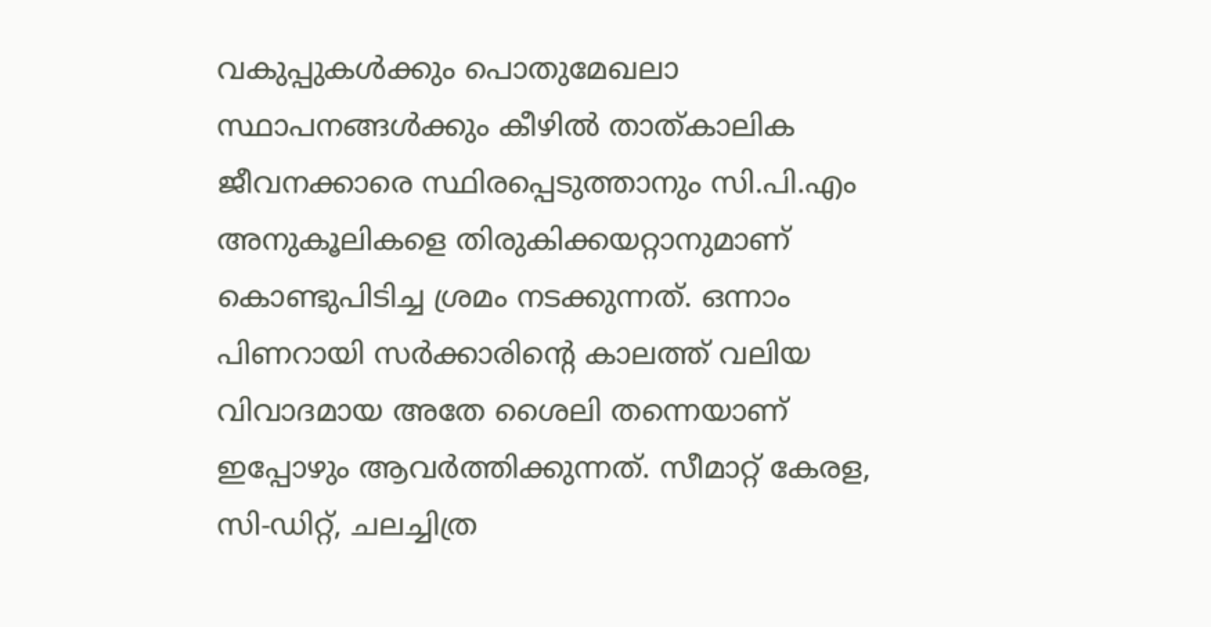വകുപ്പുകള്‍ക്കും പൊതുമേഖലാ സ്ഥാപനങ്ങള്‍ക്കും കീഴില്‍ താത്കാലിക ജീവനക്കാരെ സ്ഥിരപ്പെടുത്താനും സി.പി.എം അനുകൂലികളെ തിരുകിക്കയറ്റാനുമാണ് കൊണ്ടുപിടിച്ച ശ്രമം നടക്കുന്നത്. ഒന്നാം പിണറായി സര്‍ക്കാരിന്റെ കാലത്ത് വലിയ വിവാദമായ അതേ ശൈലി തന്നെയാണ് ഇപ്പോഴും ആവര്‍ത്തിക്കുന്നത്. സീമാറ്റ് കേരള, സി-ഡിറ്റ്, ചലച്ചിത്ര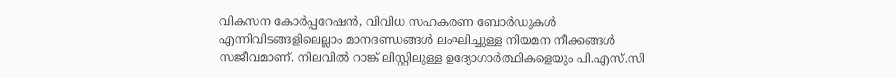വികസന കോര്‍പ്പറേഷന്‍, വിവിധ സഹകരണ ബോര്‍ഡുകള്‍ എന്നിവിടങ്ങളിലെല്ലാം മാനദണ്ഡങ്ങള്‍ ലംഘിച്ചുള്ള നിയമന നീക്കങ്ങള്‍ സജീവമാണ്. നിലവില്‍ റാങ്ക് ലിസ്റ്റിലുള്ള ഉദ്യോഗാര്‍ത്ഥികളെയും പി.എസ്.സി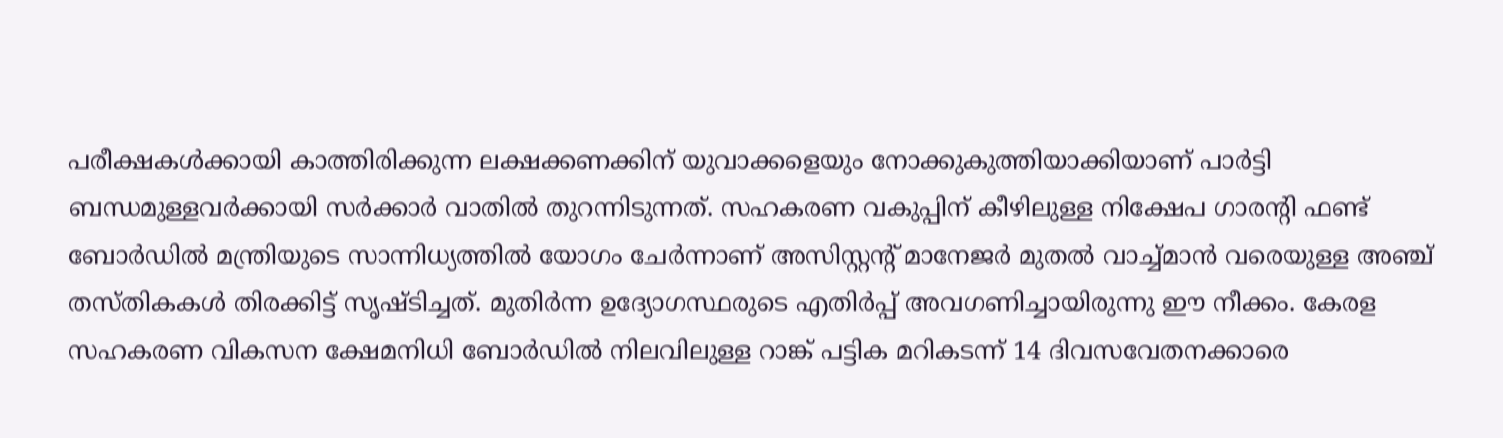പരീക്ഷകള്‍ക്കായി കാത്തിരിക്കുന്ന ലക്ഷക്കണക്കിന് യുവാക്കളെയും നോക്കുകുത്തിയാക്കിയാണ് പാര്‍ട്ടി ബന്ധമുള്ളവര്‍ക്കായി സര്‍ക്കാര്‍ വാതില്‍ തുറന്നിടുന്നത്. സഹകരണ വകുപ്പിന് കീഴിലുള്ള നിക്ഷേപ ഗാരന്റി ഫണ്ട് ബോര്‍ഡില്‍ മന്ത്രിയുടെ സാന്നിധ്യത്തില്‍ യോഗം ചേര്‍ന്നാണ് അസിസ്റ്റന്റ് മാനേജര്‍ മുതല്‍ വാച്ച്മാന്‍ വരെയുള്ള അഞ്ച് തസ്തികകള്‍ തിരക്കിട്ട് സൃഷ്ടിച്ചത്. മുതിര്‍ന്ന ഉദ്യോഗസ്ഥരുടെ എതിര്‍പ്പ് അവഗണിച്ചായിരുന്നു ഈ നീക്കം. കേരള സഹകരണ വികസന ക്ഷേമനിധി ബോര്‍ഡില്‍ നിലവിലുള്ള റാങ്ക് പട്ടിക മറികടന്ന് 14 ദിവസവേതനക്കാരെ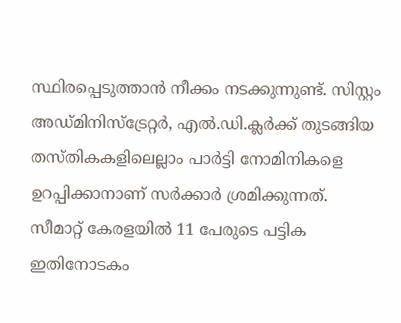സ്ഥിരപ്പെടുത്താന്‍ നീക്കം നടക്കുന്നുണ്ട്. സിസ്റ്റം അഡ്മിനിസ്‌ട്രേറ്റര്‍, എല്‍.ഡി.ക്ലര്‍ക്ക് തുടങ്ങിയ തസ്തികകളിലെല്ലാം പാര്‍ട്ടി നോമിനികളെ ഉറപ്പിക്കാനാണ് സര്‍ക്കാര്‍ ശ്രമിക്കുന്നത്. സീമാറ്റ് കേരളയില്‍ 11 പേരുടെ പട്ടിക ഇതിനോടകം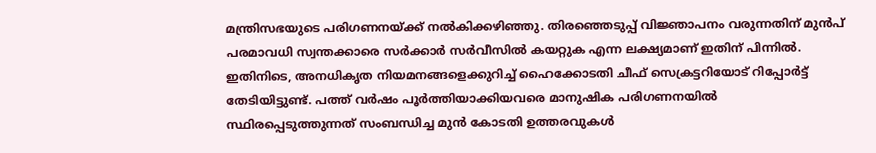മന്ത്രിസഭയുടെ പരിഗണനയ്ക്ക് നല്‍കിക്കഴിഞ്ഞു. തിരഞ്ഞെടുപ്പ് വിജ്ഞാപനം വരുന്നതിന് മുന്‍പ് പരമാവധി സ്വന്തക്കാരെ സര്‍ക്കാര്‍ സര്‍വീസില്‍ കയറ്റുക എന്ന ലക്ഷ്യമാണ് ഇതിന് പിന്നില്‍. ഇതിനിടെ, അനധികൃത നിയമനങ്ങളെക്കുറിച്ച് ഹൈക്കോടതി ചീഫ് സെക്രട്ടറിയോട് റിപ്പോര്‍ട്ട് തേടിയിട്ടുണ്ട്. പത്ത് വര്‍ഷം പൂര്‍ത്തിയാക്കിയവരെ മാനുഷിക പരിഗണനയില്‍ സ്ഥിരപ്പെടുത്തുന്നത് സംബന്ധിച്ച മുന്‍ കോടതി ഉത്തരവുകള്‍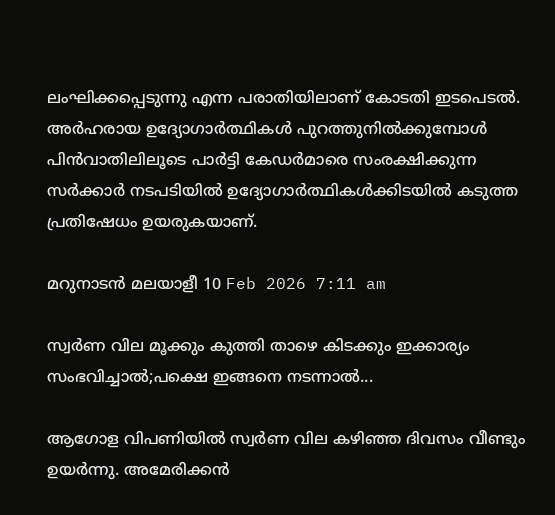ലംഘിക്കപ്പെടുന്നു എന്ന പരാതിയിലാണ് കോടതി ഇടപെടല്‍. അര്‍ഹരായ ഉദ്യോഗാര്‍ത്ഥികള്‍ പുറത്തുനില്‍ക്കുമ്പോള്‍ പിന്‍വാതിലിലൂടെ പാര്‍ട്ടി കേഡര്‍മാരെ സംരക്ഷിക്കുന്ന സര്‍ക്കാര്‍ നടപടിയില്‍ ഉദ്യോഗാര്‍ത്ഥികള്‍ക്കിടയില്‍ കടുത്ത പ്രതിഷേധം ഉയരുകയാണ്.

മറുനാടൻ മലയാളീ 10 Feb 2026 7:11 am

സ്വർണ വില മൂക്കും കുത്തി താഴെ കിടക്കും ഇക്കാര്യം സംഭവിച്ചാൽ;പക്ഷെ ഇങ്ങനെ നടന്നാൽ...

ആഗോള വിപണിയിൽ സ്വർണ വില കഴിഞ്ഞ ദിവസം വീണ്ടും ഉയർന്നു. അമേരിക്കൻ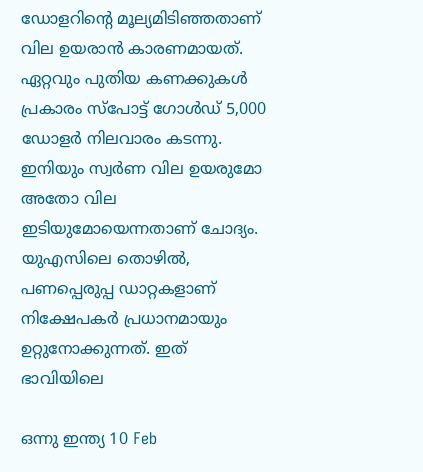ഡോളറിൻ്റെ മൂല്യമിടിഞ്ഞതാണ് വില ഉയരാൻ കാരണമായത്. ഏറ്റവും പുതിയ കണക്കുകൾ പ്രകാരം സ്‌പോട്ട് ഗോൾഡ് 5,000 ഡോളർ നിലവാരം കടന്നു. ഇനിയും സ്വർണ വില ഉയരുമോ അതോ വില ഇടിയുമോയെന്നതാണ് ചോദ്യം. യുഎസിലെ തൊഴിൽ, പണപ്പെരുപ്പ ഡാറ്റകളാണ് നിക്ഷേപകർ പ്രധാനമായും ഉറ്റുനോക്കുന്നത്. ഇത് ഭാവിയിലെ

ഒന്നു ഇന്ത്യ 10 Feb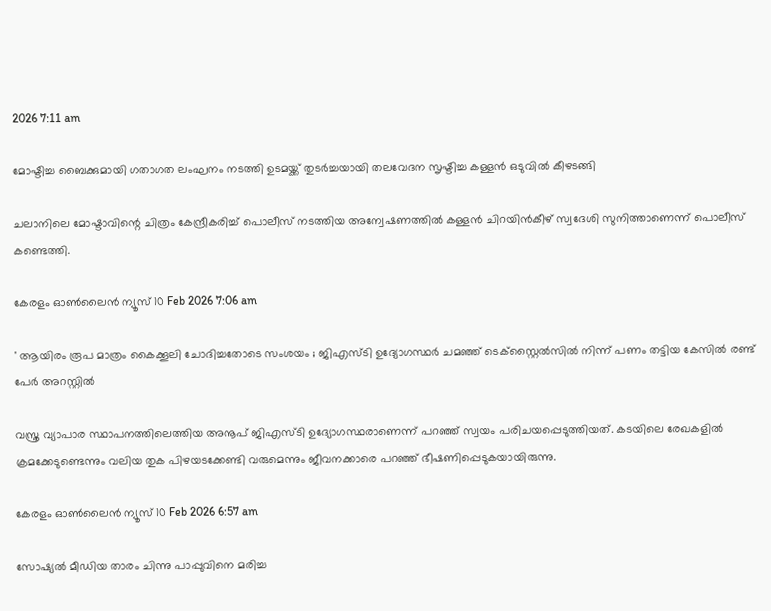2026 7:11 am

മോഷ്ടിച്ച ബൈക്കുമായി ഗതാഗത ലംഘനം നടത്തി ഉടമയ്ക്ക് തുടര്‍ച്ചയായി തലവേദന സൃഷ്ടിച്ച കള്ളന്‍ ഒടുവില്‍ കീഴടങ്ങി

ചലാനിലെ മോഷ്ടാവിന്റെ ചിത്രം കേന്ദ്രീകരിച്ച് പൊലീസ് നടത്തിയ അന്വേഷണത്തില്‍ കള്ളന്‍ ചിറയിന്‍കീഴ് സ്വദേശി സുനിത്താണെന്ന് പൊലീസ് കണ്ടെത്തി.

കേരളം ഓൺലൈൻ ന്യൂസ് 10 Feb 2026 7:06 am

' ആയിരം രൂപ മാത്രം കൈക്കൂലി ചോദിച്ചതോടെ സംശയം ; ജിഎസ്ടി ഉദ്യോഗസ്ഥര്‍ ചമഞ്ഞ് ടെക്സ്റ്റൈല്‍സില്‍ നിന്ന് പണം തട്ടിയ കേസില്‍ രണ്ട് പേര്‍ അറസ്റ്റില്‍

വസ്ത്ര വ്യാപാര സ്ഥാപനത്തിലെത്തിയ അനൂപ് ജിഎസ്ടി ഉദ്യോഗസ്ഥരാണെന്ന് പറഞ്ഞ് സ്വയം പരിചയപ്പെടുത്തിയത്. കടയിലെ രേഖകളില്‍ ക്രമക്കേടുണ്ടെന്നും വലിയ തുക പിഴയടക്കേണ്ടി വരുമെന്നും ജീവനക്കാരെ പറഞ്ഞ് ഭീഷണിപ്പെടുകയായിരുന്നു.

കേരളം ഓൺലൈൻ ന്യൂസ് 10 Feb 2026 6:57 am

സോഷ്യല്‍ മീഡിയ താരം ചിന്നു പാപ്പുവിനെ മരിച്ച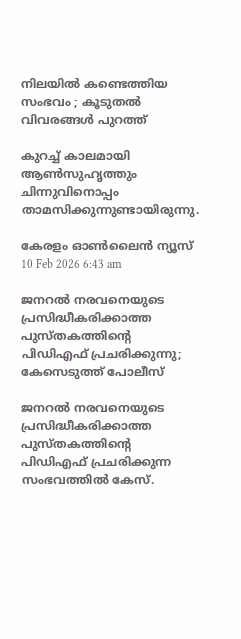നിലയില്‍ കണ്ടെത്തിയ സംഭവം ; കൂടുതല്‍ വിവരങ്ങള്‍ പുറത്ത്

കുറച്ച് കാലമായി ആണ്‍സുഹൃത്തും ചിന്നുവിനൊപ്പം താമസിക്കുന്നുണ്ടായിരുന്നു.

കേരളം ഓൺലൈൻ ന്യൂസ് 10 Feb 2026 6:43 am

ജനറൽ നരവനെയുടെ പ്രസിദ്ധീകരിക്കാത്ത പുസ്തകത്തിൻ്റെ പിഡിഎഫ് പ്രചരിക്കുന്നു; കേസെടുത്ത് പോലീസ്

ജനറൽ നരവനെയുടെ പ്രസിദ്ധീകരിക്കാത്ത പുസ്തകത്തിൻ്റെ പിഡിഎഫ് പ്രചരിക്കുന്ന സംഭവത്തിൽ കേസ്.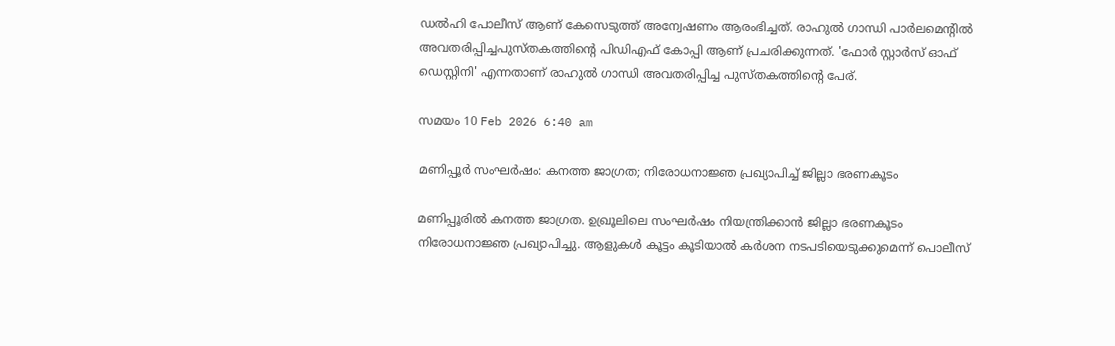ഡൽഹി പോലീസ് ആണ് കേസെടുത്ത് അന്വേഷണം ആരംഭിച്ചത്. രാഹുൽ ഗാന്ധി പാർലമെന്റിൽ അവതരിപ്പിച്ചപുസ്തകത്തിൻ്റെ പിഡിഎഫ് കോപ്പി ആണ് പ്രചരിക്കുന്നത്. 'ഫോർ സ്റ്റാർസ് ഓഫ് ഡെസ്റ്റിനി' എന്നതാണ് രാഹുൽ ഗാന്ധി അവതരിപ്പിച്ച പുസ്തകത്തിൻ്റെ പേര്.

സമയം 10 Feb 2026 6:40 am

മണിപ്പൂർ സംഘർഷം: കനത്ത ജാഗ്രത; നിരോധനാജ്ഞ പ്രഖ്യാപിച്ച് ജില്ലാ ഭരണകൂടം

മണിപ്പൂരിൽ കനത്ത ജാഗ്രത. ഉഖ്രൂലിലെ സംഘര്‍ഷം നിയന്ത്രിക്കാന്‍ ജില്ലാ ഭരണകൂടം നിരോധനാജ്ഞ പ്രഖ്യാപിച്ചു. ആളുകള്‍ കൂട്ടം കൂടിയാല്‍ കര്‍ശന നടപടിയെടുക്കുമെന്ന് പൊലീസ്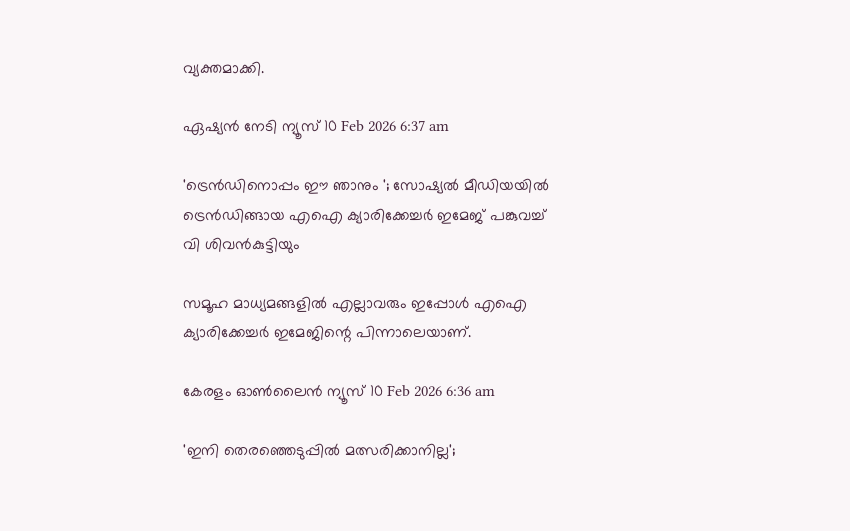വ്യക്തമാക്കി.

ഏഷ്യൻ നേടി ന്യൂസ് 10 Feb 2026 6:37 am

'ട്രെന്‍ഡിനൊപ്പം ഈ ഞാനും '; സോഷ്യല്‍ മീഡിയയില്‍ ട്രെന്‍ഡിങ്ങായ എഐ ക്യാരിക്കേച്ചര്‍ ഇമേജ് പങ്കുവച്ച് വി ശിവന്‍കുട്ടിയും

സമൂഹ മാധ്യമങ്ങളില്‍ എല്ലാവരും ഇപ്പോള്‍ എഐ ക്യാരിക്കേച്ചര്‍ ഇമേജിന്റെ പിന്നാലെയാണ്.

കേരളം ഓൺലൈൻ ന്യൂസ് 10 Feb 2026 6:36 am

'ഇനി തെരഞ്ഞെടുപ്പില്‍ മത്സരിക്കാനില്ല';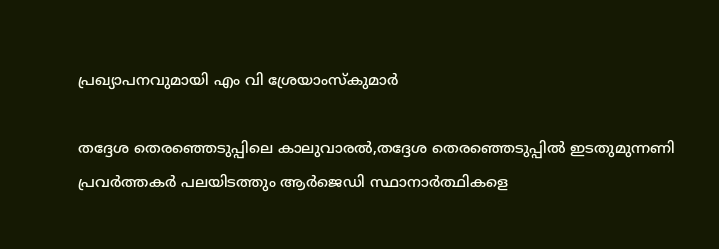പ്രഖ്യാപനവുമായി എം വി ശ്രേയാംസ്‌കുമാര്‍

തദ്ദേശ തെരഞ്ഞെടുപ്പിലെ കാലുവാരല്‍,തദ്ദേശ തെരഞ്ഞെടുപ്പില്‍ ഇടതുമുന്നണി പ്രവര്‍ത്തകര്‍ പലയിടത്തും ആര്‍ജെഡി സ്ഥാനാര്‍ത്ഥികളെ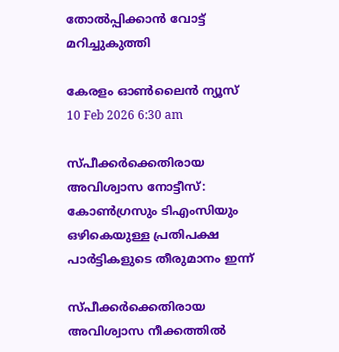തോല്‍പ്പിക്കാന്‍ വോട്ട് മറിച്ചുകുത്തി

കേരളം ഓൺലൈൻ ന്യൂസ് 10 Feb 2026 6:30 am

സ്പീക്കർക്കെതിരായ അവിശ്വാസ നോട്ടീസ്: കോൺഗ്രസും ടിഎംസിയും ഒഴികെയുള്ള പ്രതിപക്ഷ പാർട്ടികളുടെ തീരുമാനം ഇന്ന്

സ്പീക്കർക്കെതിരായ അവിശ്വാസ നീക്കത്തിൽ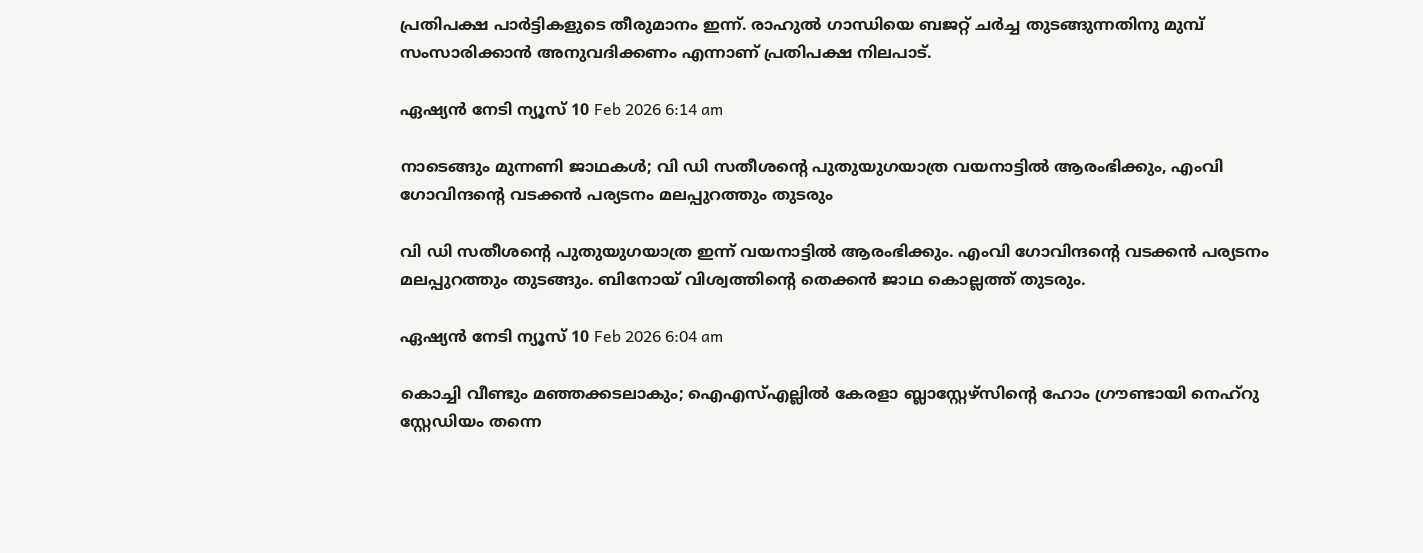പ്രതിപക്ഷ പാർട്ടികളുടെ തീരുമാനം ഇന്ന്. രാഹുൽ ഗാന്ധിയെ ബജറ്റ് ചർച്ച തുടങ്ങുന്നതിനു മുമ്പ് സംസാരിക്കാൻ അനുവദിക്കണം എന്നാണ് പ്രതിപക്ഷ നിലപാട്.

ഏഷ്യൻ നേടി ന്യൂസ് 10 Feb 2026 6:14 am

നാടെങ്ങും മുന്നണി ജാഥകൾ; വി ഡി സതീശന്‍റെ പുതുയുഗയാത്ര വയനാട്ടിൽ ആരംഭിക്കും, എംവി ഗോവിന്ദന്‍റെ വടക്കന്‍ പര്യടനം മലപ്പുറത്തും തുടരും

വി ഡി സതീശന്‍റെ പുതുയുഗയാത്ര ഇന്ന് വയനാട്ടിൽ ആരംഭിക്കും. എംവി ഗോവിന്ദന്‍റെ വടക്കന്‍ പര്യടനം മലപ്പുറത്തും തുടങ്ങും. ബിനോയ് വിശ്വത്തിന്‍റെ തെക്കൻ ജാഥ കൊല്ലത്ത് തുടരും.

ഏഷ്യൻ നേടി ന്യൂസ് 10 Feb 2026 6:04 am

കൊച്ചി വീണ്ടും മഞ്ഞക്കടലാകും; ഐഎസ്എല്ലില്‍ കേരളാ ബ്ലാസ്റ്റേഴ്‌സിന്‍റെ ഹോം ഗ്രൗണ്ടായി നെഹ്‌റു സ്റ്റേഡിയം തന്നെ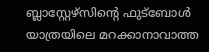ബ്ലാസ്റ്റേഴ്‌സിന്‍റെ ഫുട്ബോൾ യാത്രയിലെ മറക്കാനാവാത്ത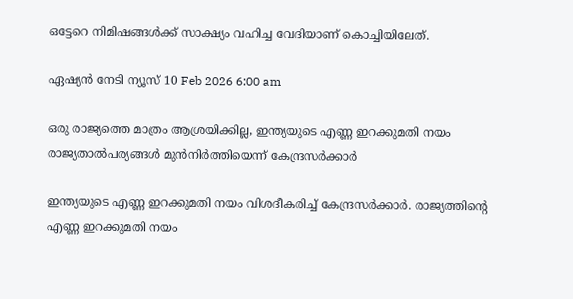ഒട്ടേറെ നിമിഷങ്ങൾക്ക് സാക്ഷ്യം വഹിച്ച വേദിയാണ് കൊച്ചിയിലേത്.

ഏഷ്യൻ നേടി ന്യൂസ് 10 Feb 2026 6:00 am

ഒരു രാജ്യത്തെ മാത്രം ആശ്രയിക്കില്ല, ഇന്ത്യയുടെ എണ്ണ ഇറക്കുമതി നയം രാജ്യതാൽപര്യങ്ങൾ മുൻനിർത്തിയെന്ന് കേന്ദ്രസർക്കാർ

ഇന്ത്യയുടെ എണ്ണ ഇറക്കുമതി നയം വിശദീകരിച്ച് കേന്ദ്രസർക്കാർ. രാജ്യത്തിന്റെ എണ്ണ ഇറക്കുമതി നയം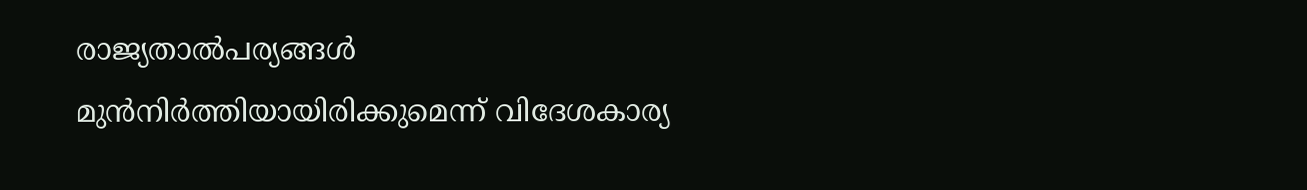രാജ്യതാൽപര്യങ്ങൾ മുൻനിർത്തിയായിരിക്കുമെന്ന് വിദേശകാര്യ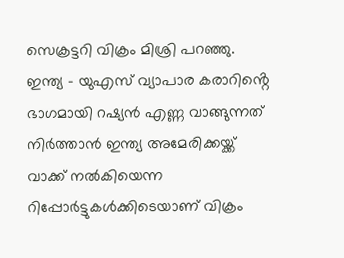സെക്രട്ടറി വിക്രം മിശ്രി പറഞ്ഞു. ഇന്ത്യ - യുഎസ് വ്യാപാര കരാറിൻ്റെ ഭാഗമായി റഷ്യൻ എണ്ണ വാങ്ങുന്നത് നിർത്താൻ ഇന്ത്യ അമേരിക്കയ്ക്ക് വാക്ക് നൽകിയെന്ന റിപ്പോർട്ടുകൾക്കിടെയാണ് വിക്രം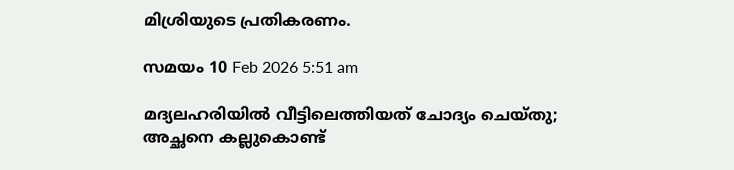മിശ്രിയുടെ പ്രതികരണം.

സമയം 10 Feb 2026 5:51 am

മദ്യലഹരിയില്‍ വീട്ടിലെത്തിയത് ചോദ്യം ചെയ്തു; അച്ഛനെ കല്ലുകൊണ്ട്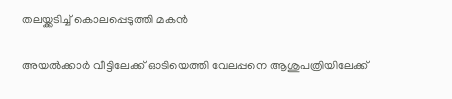തലയ്ക്കടിച്ച് കൊലപ്പെടുത്തി മകന്‍

അയല്‍ക്കാര്‍ വീട്ടിലേക്ക് ഓടിയെത്തി വേലപ്പനെ ആശുപത്രിയിലേക്ക്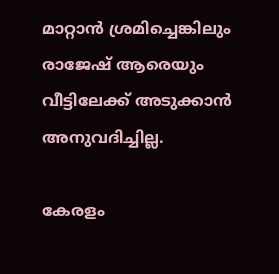മാറ്റാന്‍ ശ്രമിച്ചെങ്കിലും രാജേഷ് ആരെയും വീട്ടിലേക്ക് അടുക്കാന്‍ അനുവദിച്ചില്ല.

കേരളം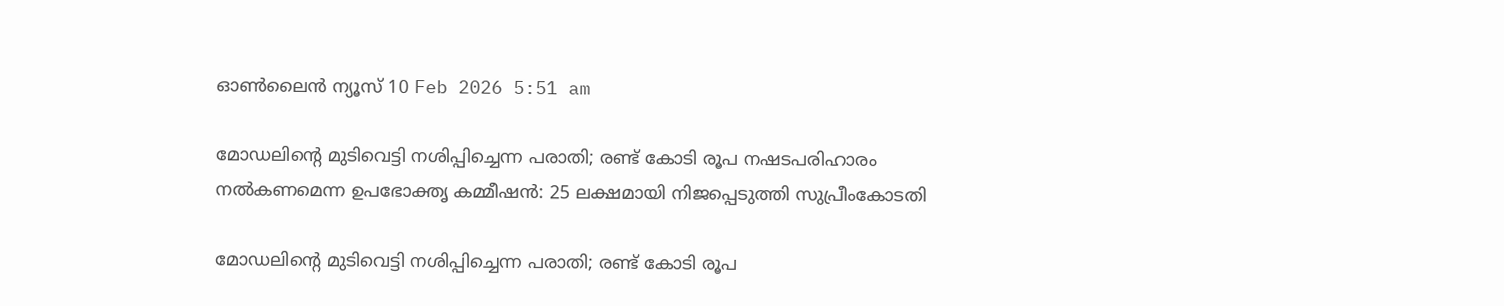ഓൺലൈൻ ന്യൂസ് 10 Feb 2026 5:51 am

മോഡലിന്റെ മുടിവെട്ടി നശിപ്പിച്ചെന്ന പരാതി; രണ്ട് കോടി രൂപ നഷടപരിഹാരം നല്‍കണമെന്ന ഉപഭോക്തൃ കമ്മീഷന്‍: 25 ലക്ഷമായി നിജപ്പെടുത്തി സുപ്രീംകോടതി

മോഡലിന്റെ മുടിവെട്ടി നശിപ്പിച്ചെന്ന പരാതി; രണ്ട് കോടി രൂപ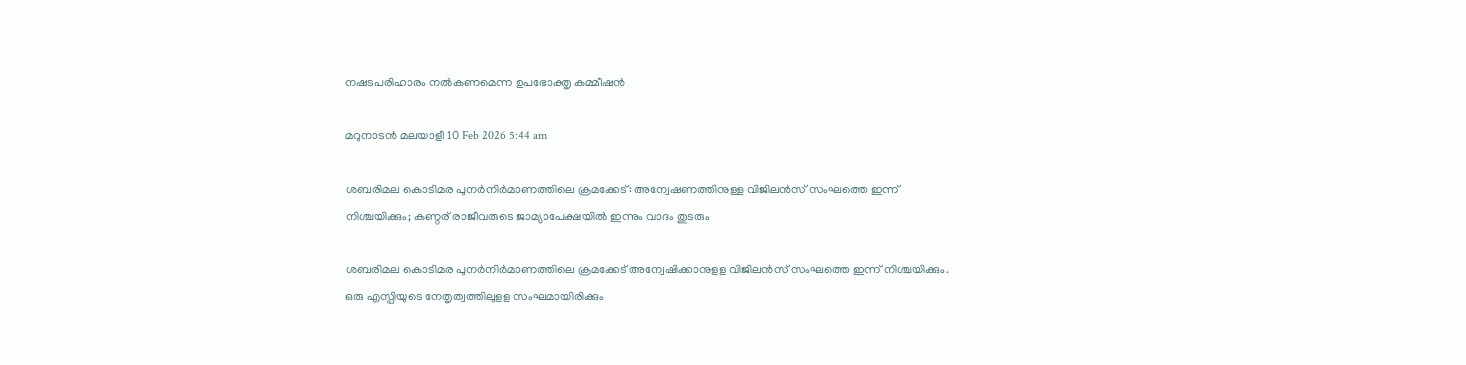നഷടപരിഹാരം നല്‍കണമെന്ന ഉപഭോക്തൃ കമ്മീഷന്‍

മറുനാടൻ മലയാളീ 10 Feb 2026 5:44 am

ശബരിമല കൊടിമര പുനർനിർമാണത്തിലെ ക്രമക്കേട്: അന്വേഷണത്തിനുള്ള വിജിലൻസ് സംഘത്തെ ഇന്ന് നിശ്ചയിക്കും; കണ്ഠര് രാജീവരുടെ ജാമ്യാപേക്ഷയിൽ ഇന്നും വാദം തുടരും

ശബരിമല കൊടിമര പുനർനിർമാണത്തിലെ ക്രമക്കേട് അന്വേഷിക്കാനുളള വിജിലൻസ് സംഘത്തെ ഇന്ന് നിശ്ചയിക്കും. ഒരു എസ്പിയുടെ നേതൃത്വത്തിലുളള സംഘമായിരിക്കും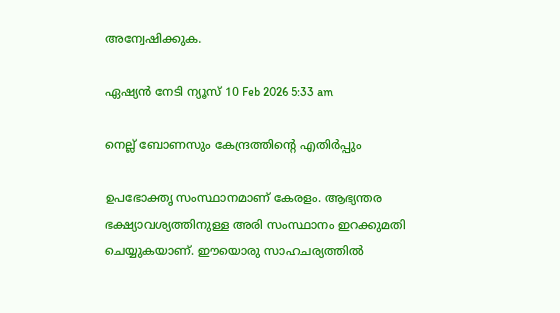അന്വേഷിക്കുക.

ഏഷ്യൻ നേടി ന്യൂസ് 10 Feb 2026 5:33 am

നെല്ല് ബോണസും കേന്ദ്രത്തിന്റെ എതിര്‍പ്പും

ഉപഭോക്തൃ സംസ്ഥാനമാണ് കേരളം. ആഭ്യന്തര ഭക്ഷ്യാവശ്യത്തിനുള്ള അരി സംസ്ഥാനം ഇറക്കുമതി ചെയ്യുകയാണ്. ഈയൊരു സാഹചര്യത്തില്‍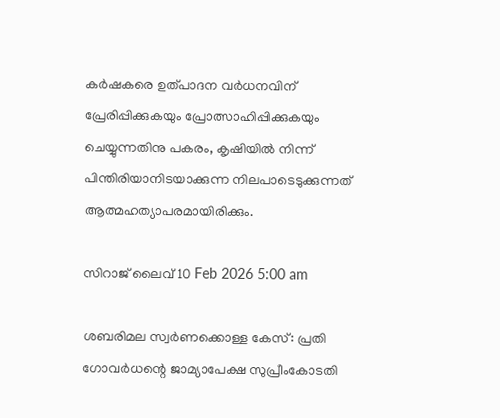കര്‍ഷകരെ ഉത്പാദന വര്‍ധനവിന് പ്രേരിപ്പിക്കുകയും പ്രോത്സാഹിപ്പിക്കുകയും ചെയ്യുന്നതിനു പകരം, കൃഷിയില്‍ നിന്ന് പിന്തിരിയാനിടയാക്കുന്ന നിലപാടെടുക്കുന്നത് ആത്മഹത്യാപരമായിരിക്കും.

സിറാജ് ലൈവ് 10 Feb 2026 5:00 am

ശബരിമല സ്വർണക്കൊള്ള കേസ്: പ്രതി ഗോവർധന്റെ ജാമ്യാപേക്ഷ സുപ്രീംകോടതി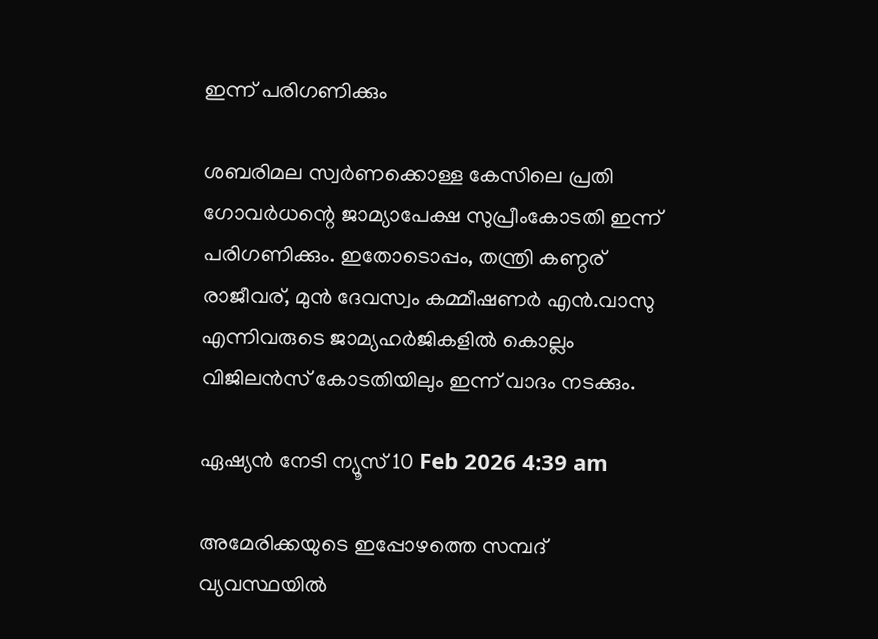ഇന്ന് പരിഗണിക്കും

ശബരിമല സ്വർണക്കൊള്ള കേസിലെ പ്രതി ഗോവർധന്റെ ജാമ്യാപേക്ഷ സുപ്രീംകോടതി ഇന്ന് പരിഗണിക്കും. ഇതോടൊപ്പം, തന്ത്രി കണ്ഠര് രാജീവര്, മുൻ ദേവസ്വം കമ്മീഷണർ എൻ.വാസു എന്നിവരുടെ ജാമ്യഹർജികളിൽ കൊല്ലം വിജിലൻസ് കോടതിയിലും ഇന്ന് വാദം നടക്കും.

ഏഷ്യൻ നേടി ന്യൂസ് 10 Feb 2026 4:39 am

അമേരിക്കയുടെ ഇപ്പോഴത്തെ സമ്പദ് വ്യവസ്ഥയില്‍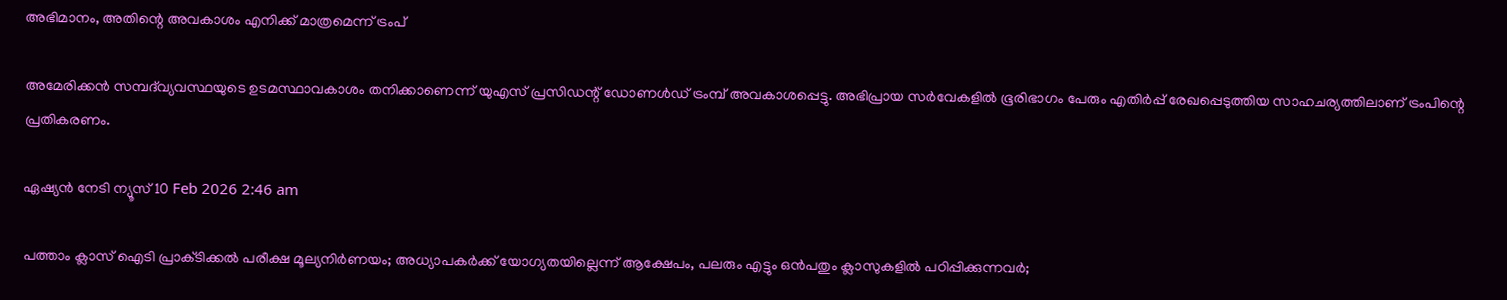അഭിമാനം, അതിന്റെ അവകാശം എനിക്ക് മാത്രമെന്ന് ട്രംപ്

അമേരിക്കൻ സമ്പദ്‌വ്യവസ്ഥയുടെ ഉടമസ്ഥാവകാശം തനിക്കാണെന്ന് യുഎസ് പ്രസിഡന്റ് ഡോണൾഡ് ട്രംമ്പ് അവകാശപ്പെട്ടു. അഭിപ്രായ സർവേകളിൽ ഭൂരിഭാഗം പേരും എതിർപ്പ് രേഖപ്പെടുത്തിയ സാഹചര്യത്തിലാണ് ട്രംപിന്റെ പ്രതികരണം.

ഏഷ്യൻ നേടി ന്യൂസ് 10 Feb 2026 2:46 am

പത്താം ക്ലാസ്‌ ഐടി പ്രാക്‌ടിക്കല്‍ പരീക്ഷ മൂല്യനിര്‍ണയം; അധ്യാപകര്‍ക്ക്‌ യോഗ്യതയില്ലെന്ന്‌ ആക്ഷേപം, പലരും എട്ടും ഒന്‍പതും ക്ലാസുകളില്‍ പഠിപ്പിക്കുന്നവര്‍;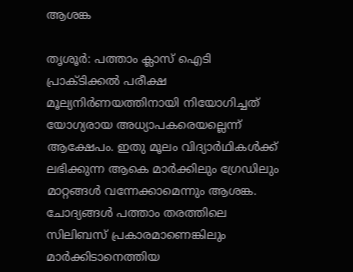ആശങ്ക

തൃശൂര്‍: പത്താം ക്ലാസ്‌ ഐടി പ്രാക്‌ടിക്കല്‍ പരീക്ഷ മൂല്യനിര്‍ണയത്തിനായി നിയോഗിച്ചത്‌ യോഗ്യരായ അധ്യാപകരെയല്ലെന്ന്‌ ആക്ഷേപം. ഇതു മൂലം വിദ്യാര്‍ഥികള്‍ക്ക്‌ ലഭിക്കുന്ന ആകെ മാര്‍ക്കിലും ഗ്രേഡിലും മാറ്റങ്ങള്‍ വന്നേക്കാമെന്നും ആശങ്ക. ചോദ്യങ്ങള്‍ പത്താം തരത്തിലെ സിലിബസ്‌ പ്രകാരമാണെങ്കിലും മാര്‍ക്കിടാനെത്തിയ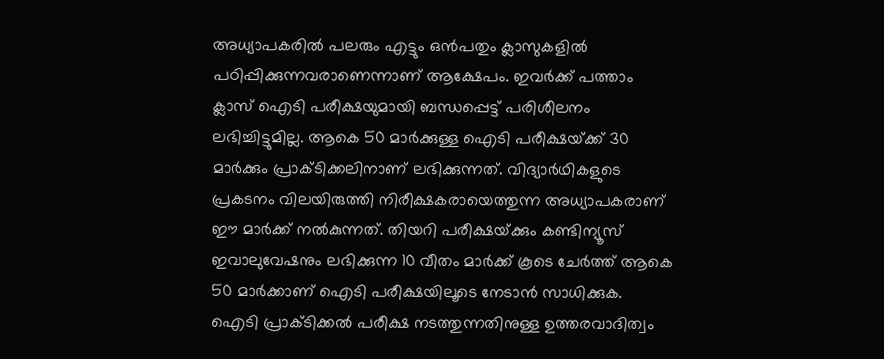അധ്യാപകരില്‍ പലരും എട്ടും ഒന്‍പതും ക്ലാസുകളില്‍ പഠിപ്പിക്കുന്നവരാണെന്നാണ്‌ ആക്ഷേപം. ഇവര്‍ക്ക്‌ പത്താം ക്ലാസ്‌ ഐടി പരീക്ഷയുമായി ബന്ധപ്പെട്ട്‌ പരിശീലനം ലഭിച്ചിട്ടുമില്ല. ആകെ 50 മാര്‍ക്കുള്ള ഐടി പരീക്ഷയ്‌ക്ക്‌ 30 മാര്‍ക്കും പ്രാക്‌ടിക്കലിനാണ്‌ ലഭിക്കുന്നത്‌. വിദ്യാര്‍ഥികളുടെ പ്രകടനം വിലയിരുത്തി നിരീക്ഷകരായെത്തുന്ന അധ്യാപകരാണ്‌ ഈ മാര്‍ക്ക്‌ നല്‍കുന്നത്‌. തിയറി പരീക്ഷയ്‌ക്കും കണ്ടിന്യൂസ്‌ ഇവാലുവേഷനും ലഭിക്കുന്ന 10 വീതം മാര്‍ക്ക്‌ കൂടെ ചേര്‍ത്ത്‌ ആകെ 50 മാര്‍ക്കാണ്‌ ഐടി പരീക്ഷയിലൂടെ നേടാന്‍ സാധിക്കുക. ഐടി പ്രാക്‌ടിക്കല്‍ പരീക്ഷ നടത്തുന്നതിനുള്ള ഉത്തരവാദിത്വം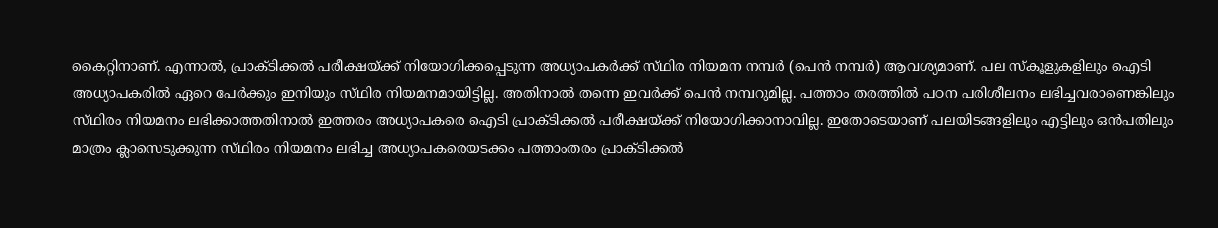കൈറ്റിനാണ്‌. എന്നാല്‍, പ്രാക്‌ടിക്കല്‍ പരീക്ഷയ്‌ക്ക്‌ നിയോഗിക്കപ്പെടുന്ന അധ്യാപകര്‍ക്ക്‌ സ്‌ഥിര നിയമന നമ്പര്‍ (പെന്‍ നമ്പര്‍) ആവശ്യമാണ്‌. പല സ്‌കൂളുകളിലും ഐടി അധ്യാപകരില്‍ ഏറെ പേര്‍ക്കും ഇനിയും സ്‌ഥിര നിയമനമായിട്ടില്ല. അതിനാല്‍ തന്നെ ഇവര്‍ക്ക്‌ പെന്‍ നമ്പറുമില്ല. പത്താം തരത്തില്‍ പഠന പരിശീലനം ലഭിച്ചവരാണെങ്കിലും സ്‌ഥിരം നിയമനം ലഭിക്കാത്തതിനാല്‍ ഇത്തരം അധ്യാപകരെ ഐടി പ്രാക്‌ടിക്കല്‍ പരീക്ഷയ്‌ക്ക്‌ നിയോഗിക്കാനാവില്ല. ഇതോടെയാണ്‌ പലയിടങ്ങളിലും എട്ടിലും ഒന്‍പതിലും മാത്രം ക്ലാസെടുക്കുന്ന സ്‌ഥിരം നിയമനം ലഭിച്ച അധ്യാപകരെയടക്കം പത്താംതരം പ്രാക്‌ടിക്കല്‍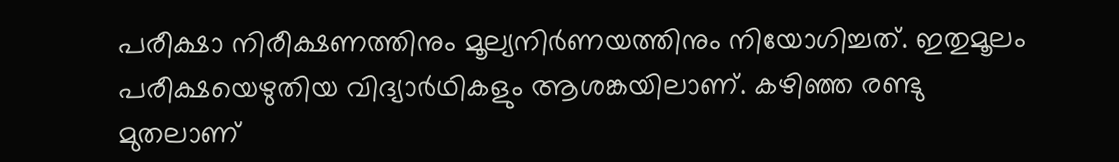പരീക്ഷാ നിരീക്ഷണത്തിനും മൂല്യനിര്‍ണയത്തിനും നിയോഗിച്ചത്‌. ഇതുമൂലം പരീക്ഷയെഴുതിയ വിദ്യാര്‍ഥികളും ആശങ്കയിലാണ്‌. കഴിഞ്ഞ രണ്ടു മുതലാണ്‌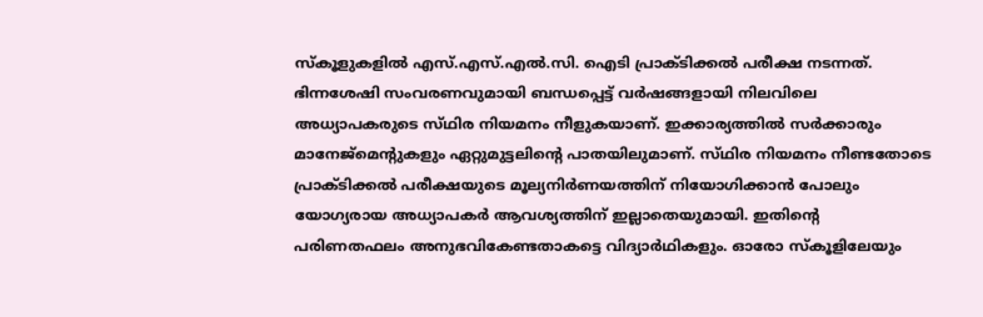സ്‌കൂളുകളില്‍ എസ്‌.എസ്‌.എല്‍.സി. ഐടി പ്രാക്‌ടിക്കല്‍ പരീക്ഷ നടന്നത്‌. ഭിന്നശേഷി സംവരണവുമായി ബന്ധപ്പെട്ട്‌ വര്‍ഷങ്ങളായി നിലവിലെ അധ്യാപകരുടെ സ്‌ഥിര നിയമനം നീളുകയാണ്‌. ഇക്കാര്യത്തില്‍ സര്‍ക്കാരും മാനേജ്‌മെന്റുകളും ഏറ്റുമുട്ടലിന്റെ പാതയിലുമാണ്‌. സ്‌ഥിര നിയമനം നീണ്ടതോടെ പ്രാക്‌ടിക്കല്‍ പരീക്ഷയുടെ മൂല്യനിര്‍ണയത്തിന്‌ നിയോഗിക്കാന്‍ പോലും യോഗ്യരായ അധ്യാപകര്‍ ആവശ്യത്തിന്‌ ഇല്ലാതെയുമായി. ഇതിന്റെ പരിണതഫലം അനുഭവികേണ്ടതാകട്ടെ വിദ്യാര്‍ഥികളും. ഓരോ സ്‌കൂളിലേയും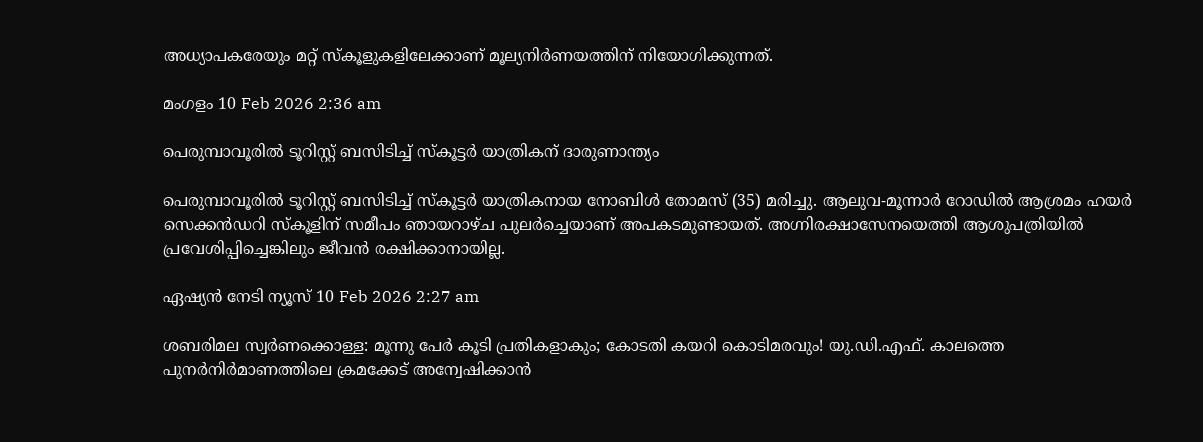അധ്യാപകരേയും മറ്റ്‌ സ്‌കൂളുകളിലേക്കാണ്‌ മൂല്യനിര്‍ണയത്തിന്‌ നിയോഗിക്കുന്നത്‌.

മംഗളം 10 Feb 2026 2:36 am

പെരുമ്പാവൂരിൽ ടൂറിസ്റ്റ് ബസിടിച്ച് സ്കൂട്ടർ യാത്രികന് ദാരുണാന്ത്യം

പെരുമ്പാവൂരിൽ ടൂറിസ്റ്റ് ബസിടിച്ച് സ്കൂട്ടർ യാത്രികനായ നോബിൾ തോമസ് (35) മരിച്ചു. ആലുവ-മൂന്നാർ റോഡിൽ ആശ്രമം ഹയർ സെക്കൻഡറി സ്കൂളിന് സമീപം ഞായറാഴ്ച പുലർച്ചെയാണ് അപകടമുണ്ടായത്. അഗ്നിരക്ഷാസേനയെത്തി ആശുപത്രിയിൽ പ്രവേശിപ്പിച്ചെങ്കിലും ജീവൻ രക്ഷിക്കാനായില്ല.

ഏഷ്യൻ നേടി ന്യൂസ് 10 Feb 2026 2:27 am

ശബരിമല സ്വര്‍ണക്കൊള്ള: മൂന്നു പേര്‍ കൂടി പ്രതികളാകും; കോടതി കയറി കൊടിമരവും! യു.ഡി.എഫ്‌. കാലത്തെ പുനര്‍നിര്‍മാണത്തിലെ ക്രമക്കേട്‌ അന്വേഷിക്കാന്‍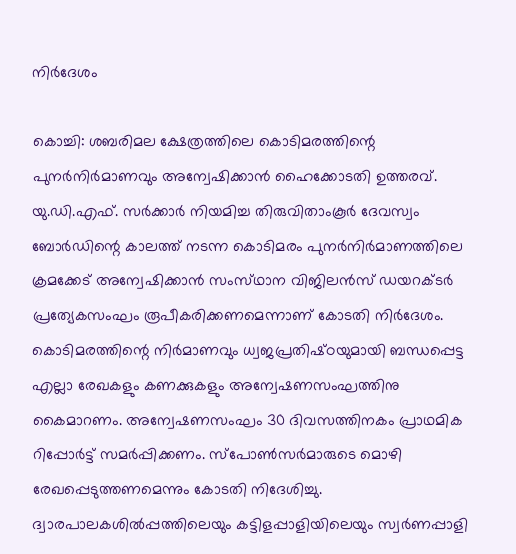നിര്‍ദേശം

കൊച്ചി: ശബരിമല ക്ഷേത്രത്തിലെ കൊടിമരത്തിന്റെ പുനര്‍നിര്‍മാണവും അന്വേഷിക്കാന്‍ ഹൈക്കോടതി ഉത്തരവ്‌. യു.ഡി.എഫ്‌. സര്‍ക്കാര്‍ നിയമിച്ച തിരുവിതാംകൂര്‍ ദേവസ്വം ബോര്‍ഡിന്റെ കാലത്ത്‌ നടന്ന കൊടിമരം പുനര്‍നിര്‍മാണത്തിലെ ക്രമക്കേട്‌ അന്വേഷിക്കാന്‍ സംസ്‌ഥാന വിജിലന്‍സ്‌ ഡയറക്‌ടര്‍ പ്രത്യേകസംഘം രൂപീകരിക്കണമെന്നാണ്‌ കോടതി നിര്‍ദേശം. കൊടിമരത്തിന്റെ നിര്‍മാണവും ധ്വജപ്രതിഷ്‌ഠയുമായി ബന്ധപ്പെട്ട എല്ലാ രേഖകളും കണക്കുകളും അന്വേഷണസംഘത്തിനു കൈമാറണം. അന്വേഷണസംഘം 30 ദിവസത്തിനകം പ്രാഥമിക റിപ്പോര്‍ട്ട്‌ സമര്‍പ്പിക്കണം. സ്‌പോണ്‍സര്‍മാരുടെ മൊഴി രേഖപ്പെടുത്തണമെന്നും കോടതി നിദേശിച്ചു. ദ്വാരപാലകശില്‍പ്പത്തിലെയും കട്ടിളപ്പാളിയിലെയും സ്വര്‍ണപ്പാളി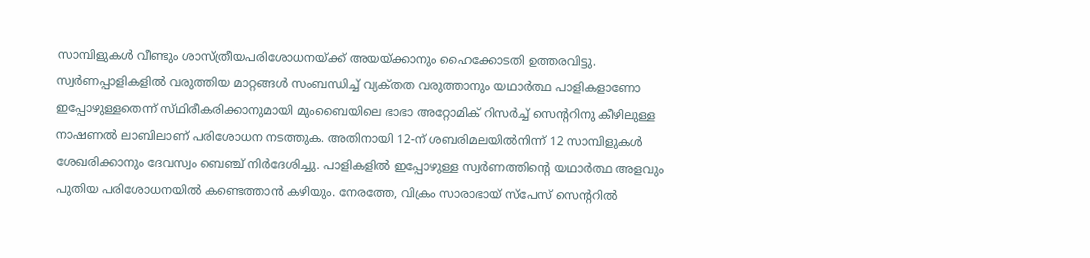സാമ്പിളുകള്‍ വീണ്ടും ശാസ്‌ത്രീയപരിശോധനയ്‌ക്ക് അയയ്‌ക്കാനും ഹൈക്കോടതി ഉത്തരവിട്ടു. സ്വര്‍ണപ്പാളികളില്‍ വരുത്തിയ മാറ്റങ്ങള്‍ സംബന്ധിച്ച്‌ വ്യക്‌തത വരുത്താനും യഥാര്‍ത്ഥ പാളികളാണോ ഇപ്പോഴുള്ളതെന്ന്‌ സ്‌ഥിരീകരിക്കാനുമായി മുംബൈയിലെ ഭാഭാ അറ്റോമിക്‌ റിസര്‍ച്ച്‌ സെന്ററിനു കീഴിലുള്ള നാഷണല്‍ ലാബിലാണ്‌ പരിശോധന നടത്തുക. അതിനായി 12-ന്‌ ശബരിമലയില്‍നിന്ന്‌ 12 സാമ്പിളുകള്‍ ശേഖരിക്കാനും ദേവസ്വം ബെഞ്ച്‌ നിര്‍ദേശിച്ചു. പാളികളില്‍ ഇപ്പോഴുള്ള സ്വര്‍ണത്തിന്റെ യഥാര്‍ത്ഥ അളവും പുതിയ പരിശോധനയില്‍ കണ്ടെത്താന്‍ കഴിയും. നേരത്തേ, വിക്രം സാരാഭായ്‌ സ്‌പേസ്‌ സെന്ററില്‍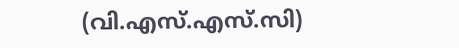(വി.എസ്‌.എസ്‌.സി)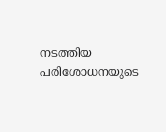നടത്തിയ പരിശോധനയുടെ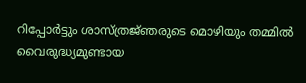റിപ്പോര്‍ട്ടും ശാസ്‌ത്രജ്‌ഞരുടെ മൊഴിയും തമ്മില്‍ വൈരുദ്ധ്യമുണ്ടായ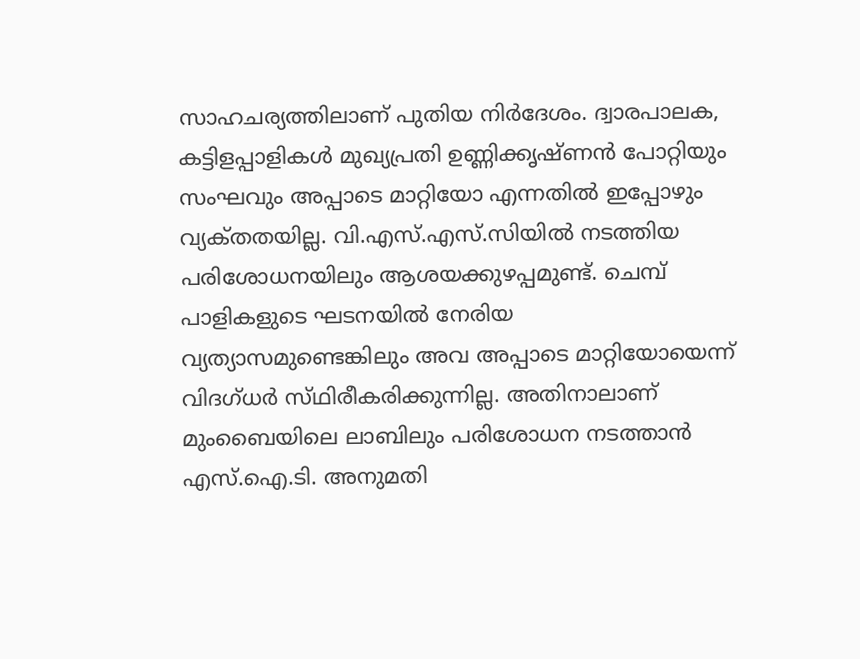സാഹചര്യത്തിലാണ്‌ പുതിയ നിര്‍ദേശം. ദ്വാരപാലക, കട്ടിളപ്പാളികള്‍ മുഖ്യപ്രതി ഉണ്ണിക്കൃഷ്‌ണന്‍ പോറ്റിയും സംഘവും അപ്പാടെ മാറ്റിയോ എന്നതില്‍ ഇപ്പോഴും വ്യക്‌തതയില്ല. വി.എസ്‌.എസ്‌.സിയില്‍ നടത്തിയ പരിശോധനയിലും ആശയക്കുഴപ്പമുണ്ട്‌. ചെമ്പ്‌ പാളികളുടെ ഘടനയില്‍ നേരിയ വ്യത്യാസമുണ്ടെങ്കിലും അവ അപ്പാടെ മാറ്റിയോയെന്ന്‌ വിദഗ്‌ധര്‍ സ്‌ഥിരീകരിക്കുന്നില്ല. അതിനാലാണ്‌ മുംബൈയിലെ ലാബിലും പരിശോധന നടത്താന്‍ എസ്‌.ഐ.ടി. അനുമതി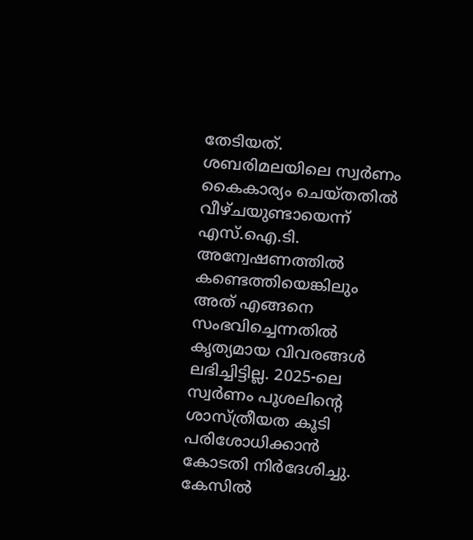തേടിയത്‌. ശബരിമലയിലെ സ്വര്‍ണം കൈകാര്യം ചെയ്‌തതില്‍ വീഴ്‌ചയുണ്ടായെന്ന്‌ എസ്‌.ഐ.ടി. അന്വേഷണത്തില്‍ കണ്ടെത്തിയെങ്കിലും അത്‌ എങ്ങനെ സംഭവിച്ചെന്നതില്‍ കൃത്യമായ വിവരങ്ങള്‍ ലഭിച്ചിട്ടില്ല. 2025-ലെ സ്വര്‍ണം പൂശലിന്റെ ശാസ്‌ത്രീയത കൂടി പരിശോധിക്കാന്‍ കോടതി നിര്‍ദേശിച്ചു. കേസില്‍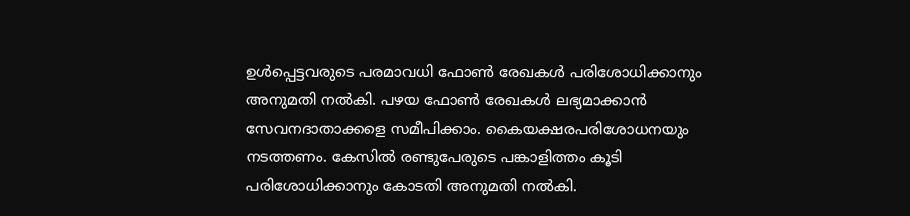ഉള്‍പ്പെട്ടവരുടെ പരമാവധി ഫോണ്‍ രേഖകള്‍ പരിശോധിക്കാനും അനുമതി നല്‍കി. പഴയ ഫോണ്‍ രേഖകള്‍ ലഭ്യമാക്കാന്‍ സേവനദാതാക്കളെ സമീപിക്കാം. കൈയക്ഷരപരിശോധനയും നടത്തണം. കേസില്‍ രണ്ടുപേരുടെ പങ്കാളിത്തം കൂടി പരിശോധിക്കാനും കോടതി അനുമതി നല്‍കി.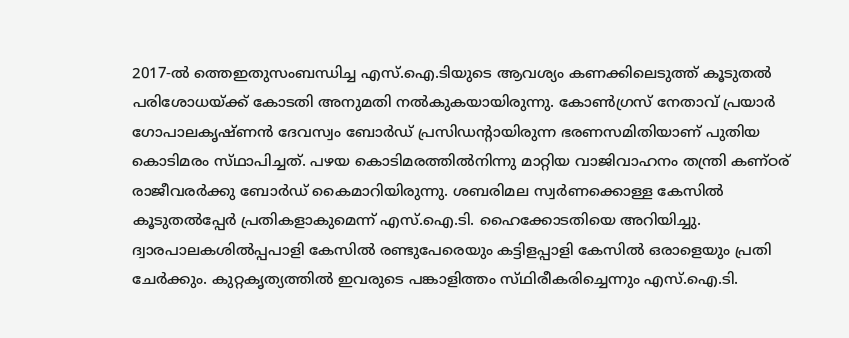2017-ല്‍ ത്തെഇതുസംബന്ധിച്ച എസ്‌.ഐ.ടിയുടെ ആവശ്യം കണക്കിലെടുത്ത്‌ കൂടുതല്‍ പരിശോധയ്‌ക്ക് കോടതി അനുമതി നല്‍കുകയായിരുന്നു. കോണ്‍ഗ്രസ്‌ നേതാവ്‌ പ്രയാര്‍ ഗോപാലകൃഷ്‌ണന്‍ ദേവസ്വം ബോര്‍ഡ്‌ പ്രസിഡന്റായിരുന്ന ഭരണസമിതിയാണ്‌ പുതിയ കൊടിമരം സ്‌ഥാപിച്ചത്‌. പഴയ കൊടിമരത്തില്‍നിന്നു മാറ്റിയ വാജിവാഹനം തന്ത്രി കണ്‌ഠര്‌ രാജീവരര്‍ക്കു ബോര്‍ഡ്‌ കൈമാറിയിരുന്നു. ശബരിമല സ്വര്‍ണക്കൊള്ള കേസില്‍ കൂടുതല്‍പ്പേര്‍ പ്രതികളാകുമെന്ന്‌ എസ്‌.ഐ.ടി. ഹൈക്കോടതിയെ അറിയിച്ചു. ദ്വാരപാലകശില്‍പ്പപാളി കേസില്‍ രണ്ടുപേരെയും കട്ടിളപ്പാളി കേസില്‍ ഒരാളെയും പ്രതി ചേര്‍ക്കും. കുറ്റകൃത്യത്തില്‍ ഇവരുടെ പങ്കാളിത്തം സ്‌ഥിരീകരിച്ചെന്നും എസ്‌.ഐ.ടി.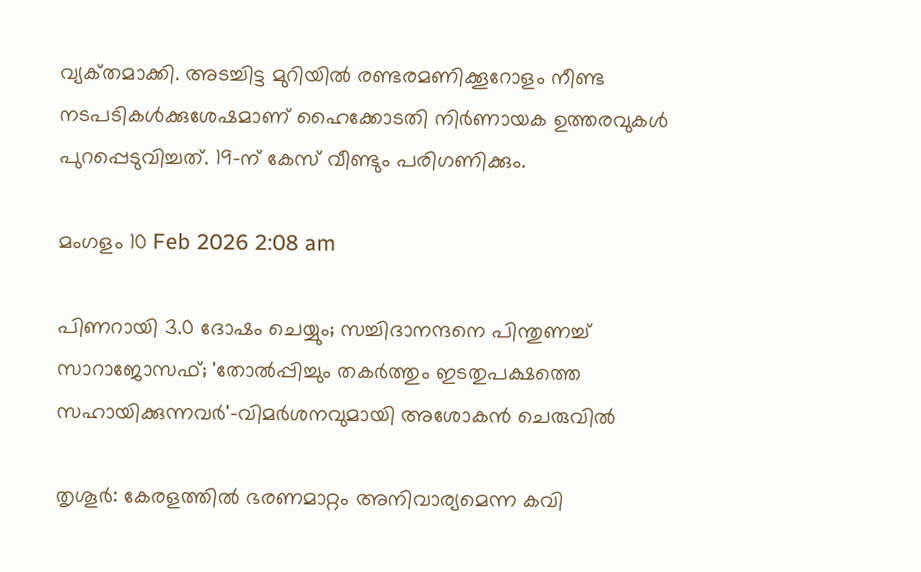വ്യക്‌തമാക്കി. അടച്ചിട്ട മുറിയില്‍ രണ്ടരമണിക്കൂറോളം നീണ്ട നടപടികള്‍ക്കുശേഷമാണ്‌ ഹൈക്കോടതി നിര്‍ണായക ഉത്തരവുകള്‍ പുറപ്പെടുവിച്ചത്‌. 19-ന്‌ കേസ്‌ വീണ്ടും പരിഗണിക്കും.

മംഗളം 10 Feb 2026 2:08 am

പിണറായി 3.0 ദോഷം ചെയ്യും; സച്ചിദാനന്ദനെ പിന്തുണച്ച്‌ സാറാജോസഫ്‌; 'തോൽപ്പിച്ചും തകർത്തും ഇടതുപക്ഷത്തെ സഹായിക്കുന്നവർ'-വിമര്‍ശനവുമായി അശോകന്‍ ചെരുവില്‍

തൃശൂര്‍: കേരളത്തില്‍ ഭരണമാറ്റം അനിവാര്യമെന്ന കവി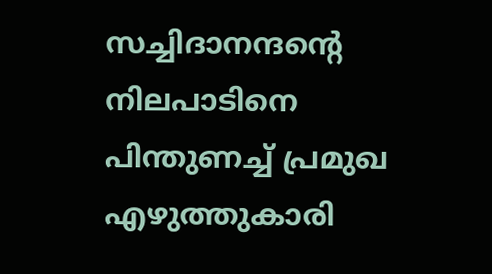സച്ചിദാനന്ദന്റെ നിലപാടിനെ പിന്തുണച്ച്‌ പ്രമുഖ എഴുത്തുകാരി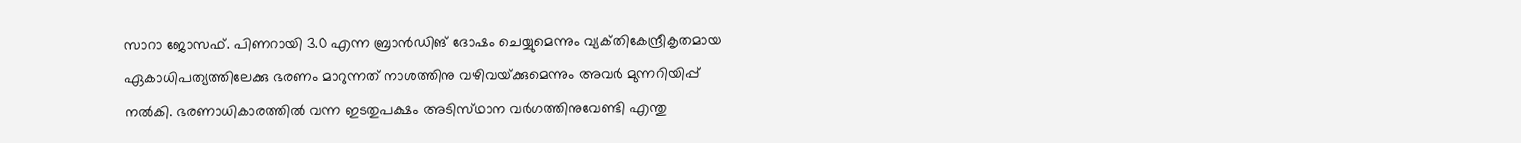സാറാ ജോസഫ്‌. പിണറായി 3.0 എന്ന ബ്രാന്‍ഡിങ്‌ ദോഷം ചെയ്യുമെന്നും വ്യക്‌തികേന്ദ്രീകൃതമായ ഏകാധിപത്യത്തിലേക്കു ഭരണം മാറുന്നത്‌ നാശത്തിനു വഴിവയ്‌ക്കുമെന്നും അവര്‍ മുന്നറിയിപ്പ്‌ നല്‍കി. ഭരണാധികാരത്തില്‍ വന്ന ഇടതുപക്ഷം അടിസ്‌ഥാന വര്‍ഗത്തിനുവേണ്ടി എന്തു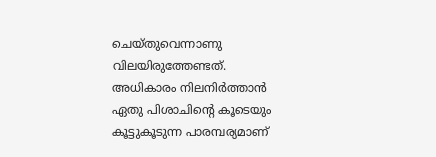ചെയ്‌തുവെന്നാണു വിലയിരുത്തേണ്ടത്‌. അധികാരം നിലനിര്‍ത്താന്‍ ഏതു പിശാചിന്റെ കൂടെയും കൂട്ടുകൂടുന്ന പാരമ്പര്യമാണ്‌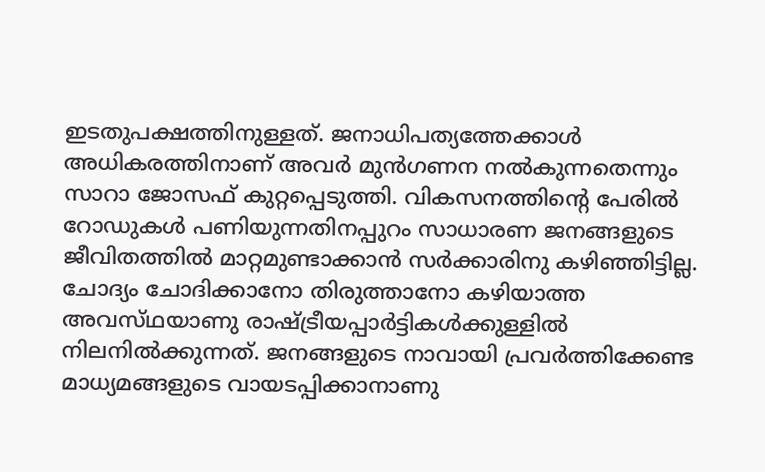ഇടതുപക്ഷത്തിനുള്ളത്‌. ജനാധിപത്യത്തേക്കാള്‍ അധികരത്തിനാണ്‌ അവര്‍ മുന്‍ഗണന നല്‍കുന്നതെന്നും സാറാ ജോസഫ്‌ കുറ്റപ്പെടുത്തി. വികസനത്തിന്റെ പേരില്‍ റോഡുകള്‍ പണിയുന്നതിനപ്പുറം സാധാരണ ജനങ്ങളുടെ ജീവിതത്തില്‍ മാറ്റമുണ്ടാക്കാന്‍ സര്‍ക്കാരിനു കഴിഞ്ഞിട്ടില്ല. ചോദ്യം ചോദിക്കാനോ തിരുത്താനോ കഴിയാത്ത അവസ്‌ഥയാണു രാഷ്‌ട്രീയപ്പാര്‍ട്ടികള്‍ക്കുള്ളില്‍ നിലനില്‍ക്കുന്നത്‌. ജനങ്ങളുടെ നാവായി പ്രവര്‍ത്തിക്കേണ്ട മാധ്യമങ്ങളുടെ വായടപ്പിക്കാനാണു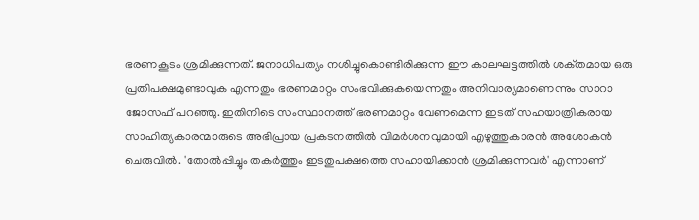ഭരണകൂടം ശ്രമിക്കുന്നത്‌. ജനാധിപത്യം നശിച്ചുകൊണ്ടിരിക്കുന്ന ഈ കാലഘട്ടത്തില്‍ ശക്‌തമായ ഒരു പ്രതിപക്ഷമുണ്ടാവുക എന്നതും ഭരണമാറ്റം സംഭവിക്കുകയെന്നതും അനിവാര്യമാണെന്നും സാറാ ജോസഫ്‌ പറഞ്ഞു. ഇതിനിടെ സംസ്ഥാനത്ത് ഭരണമാറ്റം വേണമെന്ന ഇടത് സഹയാത്രികരായ സാഹിത്യകാരന്മാരുടെ അഭിപ്രായ പ്രകടനത്തില്‍ വിമര്‍ശനവുമായി എഴുത്തുകാരന്‍ അശോകന്‍ ചെരുവില്‍. 'തോൽപ്പിച്ചും തകർത്തും ഇടതുപക്ഷത്തെ സഹായിക്കാൻ ശ്രമിക്കുന്നവർ' എന്നാണ്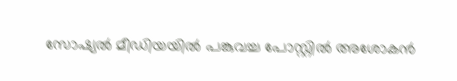സോഷ്യല്‍ മീഡിയയില്‍ പങ്കുവച്ച പോസ്റ്റില്‍ അശോകന്‍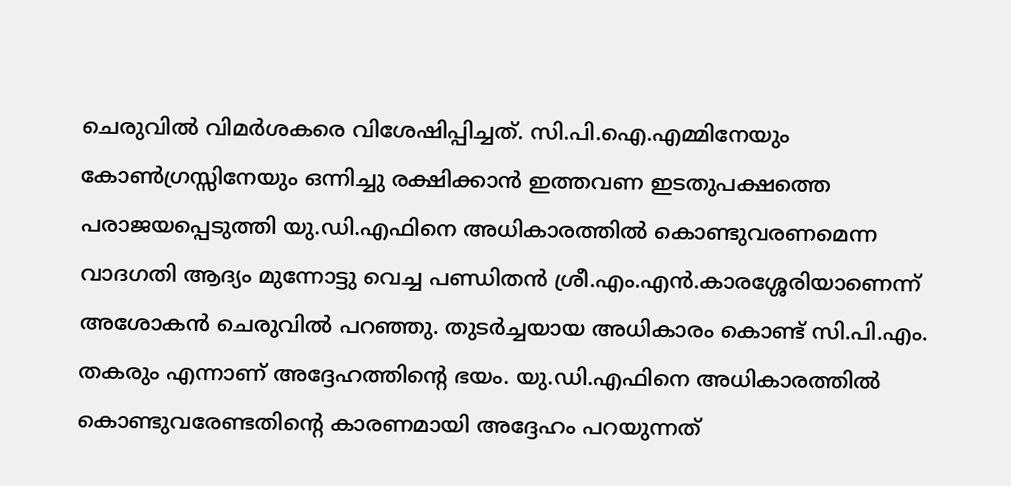ചെരുവില്‍ വിമര്‍ശകരെ വിശേഷിപ്പിച്ചത്. സി.പി.ഐ.എമ്മിനേയും കോൺഗ്രസ്സിനേയും ഒന്നിച്ചു രക്ഷിക്കാൻ ഇത്തവണ ഇടതുപക്ഷത്തെ പരാജയപ്പെടുത്തി യു.ഡി.എഫിനെ അധികാരത്തിൽ കൊണ്ടുവരണമെന്ന വാദഗതി ആദ്യം മുന്നോട്ടു വെച്ച പണ്ഡിതൻ ശ്രീ.എം.എൻ.കാരശ്ശേരിയാണെന്ന് അശോകന്‍ ചെരുവില്‍ പറഞ്ഞു. തുടർച്ചയായ അധികാരം കൊണ്ട് സി.പി.എം. തകരും എന്നാണ് അദ്ദേഹത്തിൻ്റെ ഭയം. യു.ഡി.എഫിനെ അധികാരത്തിൽ കൊണ്ടുവരേണ്ടതിൻ്റെ കാരണമായി അദ്ദേഹം പറയുന്നത്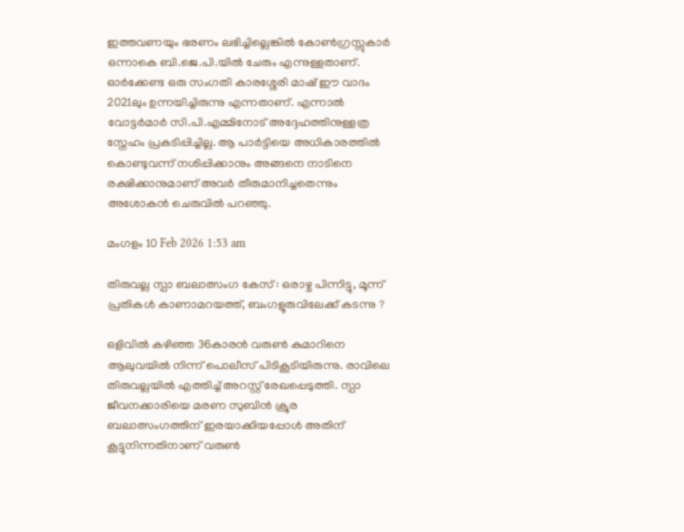ഇത്തവണയും ഭരണം ലഭിച്ചില്ലെങ്കിൽ കോൺഗ്രസ്സുകാർ ഒന്നാകെ ബി.ജെ.പി.യിൽ ചേരും എന്നുള്ളതാണ്. ഓർക്കേണ്ട ഒരു സംഗതി കാരശ്ശേരി മാഷ് ഈ വാദം 2021ലും ഉന്നയിച്ചിരുന്നു എന്നതാണ്. എന്നാൽ വോട്ടർമാർ സി.പി.എമ്മിനോട് അദ്ദേഹത്തിനുള്ളത്ര സ്നേഹം പ്രകടിപ്പിച്ചില്ല. ആ പാർട്ടിയെ അധികാരത്തിൽ കൊണ്ടുവന്ന് നശിപ്പിക്കാനും അങ്ങനെ നാടിനെ രക്ഷിക്കാനുമാണ് അവർ തീരുമാനിച്ചതെന്നും അശോകന്‍ ചെരുവില്‍ പറഞ്ഞു.

മംഗളം 10 Feb 2026 1:53 am

തിരുവല്ല സ്പാ ബലാത്സംഗ കേസ് : ഒരാഴ്ച പിന്നിട്ടു, മൂന്ന് പ്രതികൾ കാണാമറയത്ത്, ബംഗളൂരുവിലേക്ക് കടന്നു ?

ഒളിവിൽ കഴിഞ്ഞ 36കാരൻ വരുൺ കുമാറിനെ ആലുവയിൽ നിന്ന് പൊലീസ് പിടികൂടിയിരുന്നു. രാവിലെ തിരുവല്ലയിൽ എത്തിച്ച് അറസ്റ്റ് രേഖപ്പെടുത്തി. സ്പാ ജീവനക്കാരിയെ മരണ സുബിൻ ക്രൂര ബലാത്സംഗത്തിന് ഇരയാക്കിയപ്പോൾ അതിന് കൂട്ടുനിന്നതിനാണ് വരുൺ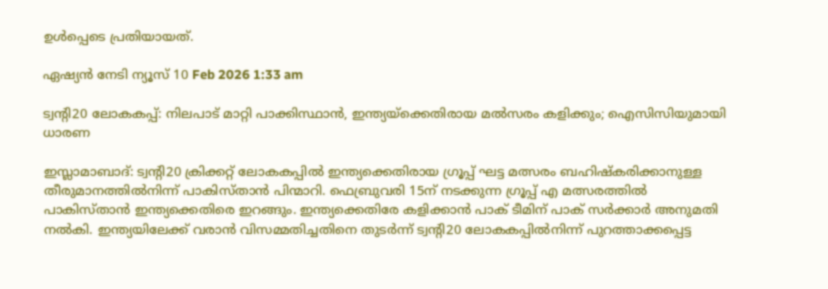ഉൾപ്പെടെ പ്രതിയായത്.

ഏഷ്യൻ നേടി ന്യൂസ് 10 Feb 2026 1:33 am

ട്വന്റി20 ലോകകപ്പ്: നിലപാട് മാറ്റി പാക്കിസ്ഥാന്‍, ഇന്ത്യയ്ക്കെതിരായ മല്‍സരം കളിക്കും; ഐസിസിയുമായി ധാരണ

ഇസ്ലാമാബാദ്: ട്വന്റി20 ക്രിക്കറ്റ് ലോകകപ്പിൽ ഇന്ത്യക്കെതിരായ ഗ്രൂപ്പ് ഘട്ട മത്സരം ബഹിഷ്‌കരിക്കാനുള്ള തീരുമാനത്തിൽനിന്ന് പാകിസ്താൻ പിന്മാറി. ഫെബ്രുവരി 15ന് നടക്കുന്ന ഗ്രൂപ്പ് എ മത്സരത്തിൽ പാകിസ്താൻ ഇന്ത്യക്കെതിരെ ഇറങ്ങും. ഇന്ത്യക്കെതിരേ കളിക്കാൻ പാക് ടീമിന് പാക് സർക്കാർ അനുമതി നൽകി. ഇന്ത്യയിലേക്ക് വരാൻ വിസമ്മതിച്ചതിനെ തുടർന്ന് ട്വന്റി20 ലോകകപ്പിൽനിന്ന് പുറത്താക്കപ്പെട്ട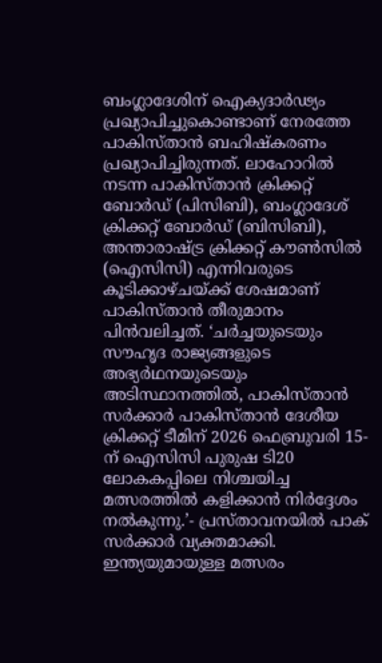ബംഗ്ലാദേശിന് ഐക്യദാർഢ്യം പ്രഖ്യാപിച്ചുകൊണ്ടാണ് നേരത്തേ പാകിസ്താൻ ബഹിഷ്‌കരണം പ്രഖ്യാപിച്ചിരുന്നത്. ലാഹോറിൽ നടന്ന പാകിസ്താൻ ക്രിക്കറ്റ് ബോർഡ് (പിസിബി), ബംഗ്ലാദേശ് ക്രിക്കറ്റ് ബോർഡ് (ബിസിബി), അന്താരാഷ്ട്ര ക്രിക്കറ്റ് കൗൺസിൽ (ഐസിസി) എന്നിവരുടെ കൂടിക്കാഴ്ചയ്ക്ക് ശേഷമാണ് പാകിസ്താൻ തീരുമാനം പിൻവലിച്ചത്. ‘ചർച്ചയുടെയും സൗഹൃദ രാജ്യങ്ങളുടെ അഭ്യർഥനയുടെയും അടിസ്ഥാനത്തിൽ, പാകിസ്താൻ സർക്കാർ പാകിസ്താൻ ദേശീയ ക്രിക്കറ്റ് ടീമിന് 2026 ഫെബ്രുവരി 15-ന് ഐസിസി പുരുഷ ടി20 ലോകകപ്പിലെ നിശ്ചയിച്ച മത്സരത്തിൽ കളിക്കാൻ നിർദ്ദേശം നൽകുന്നു.’- പ്രസ്താവനയിൽ പാക് സർക്കാർ വ്യക്തമാക്കി. ഇന്ത്യയുമായുള്ള മത്സരം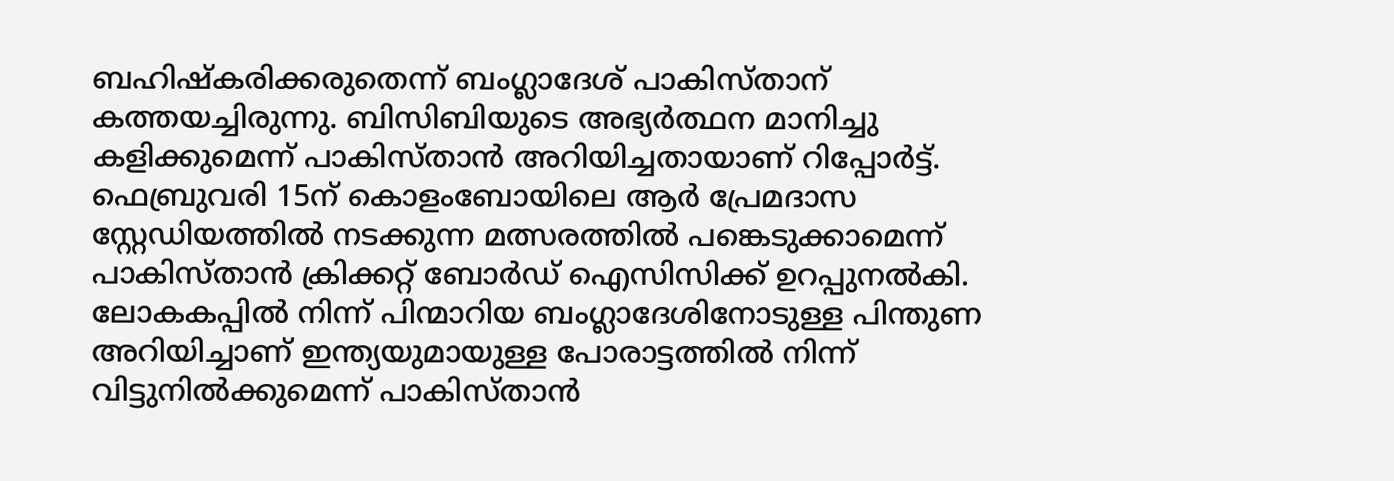ബഹിഷ്കരിക്കരുതെന്ന് ബംഗ്ലാദേശ് പാകിസ്താന് കത്തയച്ചിരുന്നു. ബിസിബിയുടെ അഭ്യർത്ഥന മാനിച്ചു കളിക്കുമെന്ന് പാകിസ്താൻ അറിയിച്ചതായാണ് റിപ്പോർട്ട്. ഫെബ്രുവരി 15ന് കൊളംബോയിലെ ആർ പ്രേമദാസ സ്റ്റേഡിയത്തിൽ നടക്കുന്ന മത്സരത്തിൽ പങ്കെടുക്കാമെന്ന് പാകിസ്താൻ ക്രിക്കറ്റ് ബോർഡ് ഐസിസിക്ക് ഉറപ്പുനൽകി. ലോകകപ്പിൽ നിന്ന് പിന്മാറിയ ബംഗ്ലാദേശിനോടുള്ള പിന്തുണ അറിയിച്ചാണ് ഇന്ത്യയുമായുള്ള പോരാട്ടത്തിൽ നിന്ന് വിട്ടുനിൽക്കുമെന്ന് പാകിസ്താൻ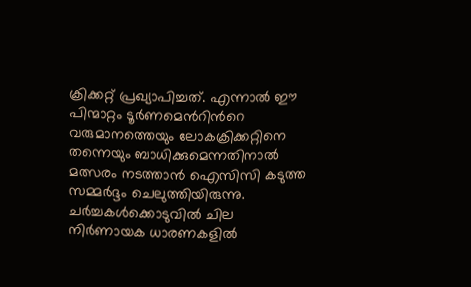ക്രിക്കറ്റ് പ്രഖ്യാപിച്ചത്. എന്നാൽ ഈ പിന്മാറ്റം ടൂർണമെന്‍റിന്‍റെ വരുമാനത്തെയും ലോകക്രിക്കറ്റിനെ തന്നെയും ബാധിക്കുമെന്നതിനാൽ മത്സരം നടത്താൻ ഐസിസി കടുത്ത സമ്മർദ്ദം ചെലുത്തിയിരുന്നു. ചർച്ചകൾക്കൊടുവിൽ ചില നിർണായക ധാരണകളിൽ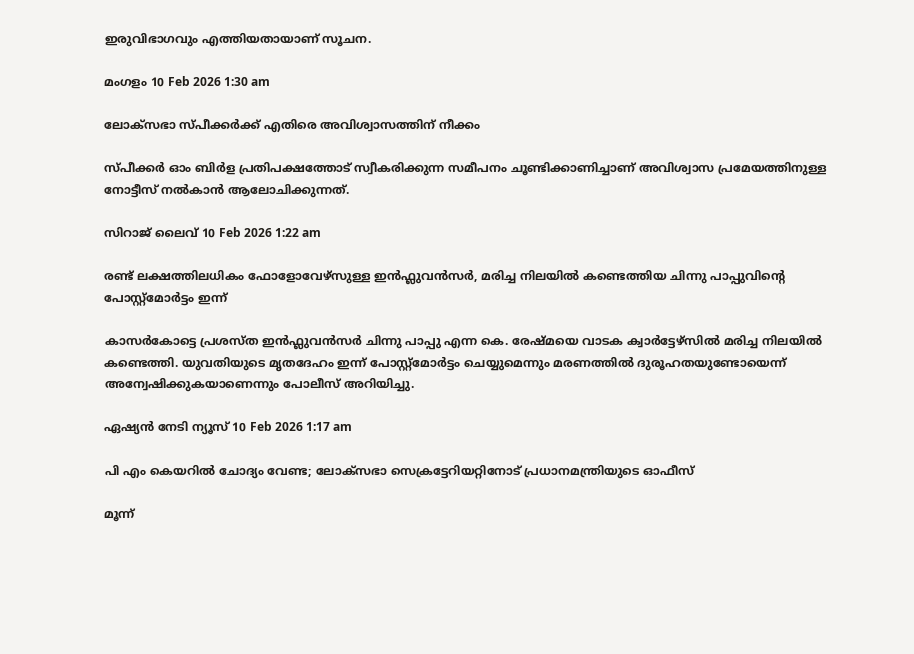ഇരുവിഭാഗവും എത്തിയതായാണ് സൂചന.

മംഗളം 10 Feb 2026 1:30 am

ലോക്‌സഭാ സ്പീക്കര്‍ക്ക് എതിരെ അവിശ്വാസത്തിന് നീക്കം

സ്പീക്കര്‍ ഓം ബിര്‍ള പ്രതിപക്ഷത്തോട് സ്വീകരിക്കുന്ന സമീപനം ചൂണ്ടിക്കാണിച്ചാണ് അവിശ്വാസ പ്രമേയത്തിനുള്ള നോട്ടീസ് നല്‍കാന്‍ ആലോചിക്കുന്നത്.

സിറാജ് ലൈവ് 10 Feb 2026 1:22 am

രണ്ട് ലക്ഷത്തിലധികം ഫോളോവേഴ്സുള്ള ഇൻഫ്ലുവൻസർ, മരിച്ച നിലയിൽ കണ്ടെത്തിയ ചിന്നു പാപ്പുവിന്റെ പോസ്റ്റ്മോർട്ടം ഇന്ന്

കാസർകോട്ടെ പ്രശസ്ത ഇൻഫ്ലുവൻസർ ചിന്നു പാപ്പു എന്ന കെ. രേഷ്മയെ വാടക ക്വാർട്ടേഴ്സിൽ മരിച്ച നിലയിൽ കണ്ടെത്തി. യുവതിയുടെ മൃതദേഹം ഇന്ന് പോസ്റ്റ്മോർട്ടം ചെയ്യുമെന്നും മരണത്തിൽ ദുരൂഹതയുണ്ടോയെന്ന് അന്വേഷിക്കുകയാണെന്നും പോലീസ് അറിയിച്ചു.

ഏഷ്യൻ നേടി ന്യൂസ് 10 Feb 2026 1:17 am

പി എം കെയറില്‍ ചോദ്യം വേണ്ട; ലോക്സഭാ സെക്രട്ടേറിയറ്റിനോട് പ്രധാനമന്ത്രിയുടെ ഓഫീസ്

മൂന്ന്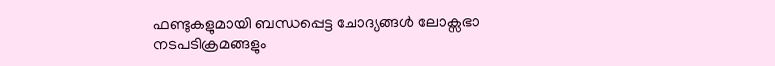ഫണ്ടുകളുമായി ബന്ധപ്പെട്ട ചോദ്യങ്ങള്‍ ലോക്സഭാ നടപടിക്രമങ്ങളും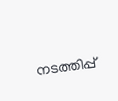നടത്തിപ്പ്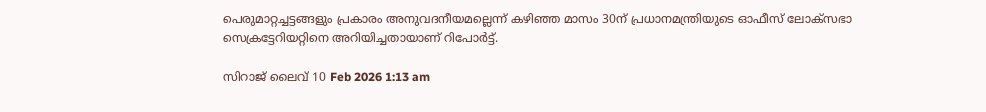പെരുമാറ്റച്ചട്ടങ്ങളും പ്രകാരം അനുവദനീയമല്ലെന്ന് കഴിഞ്ഞ മാസം 30ന് പ്രധാനമന്ത്രിയുടെ ഓഫീസ് ലോക്സഭാ സെക്രട്ടേറിയറ്റിനെ അറിയിച്ചതായാണ് റിപോര്‍ട്ട്.

സിറാജ് ലൈവ് 10 Feb 2026 1:13 am